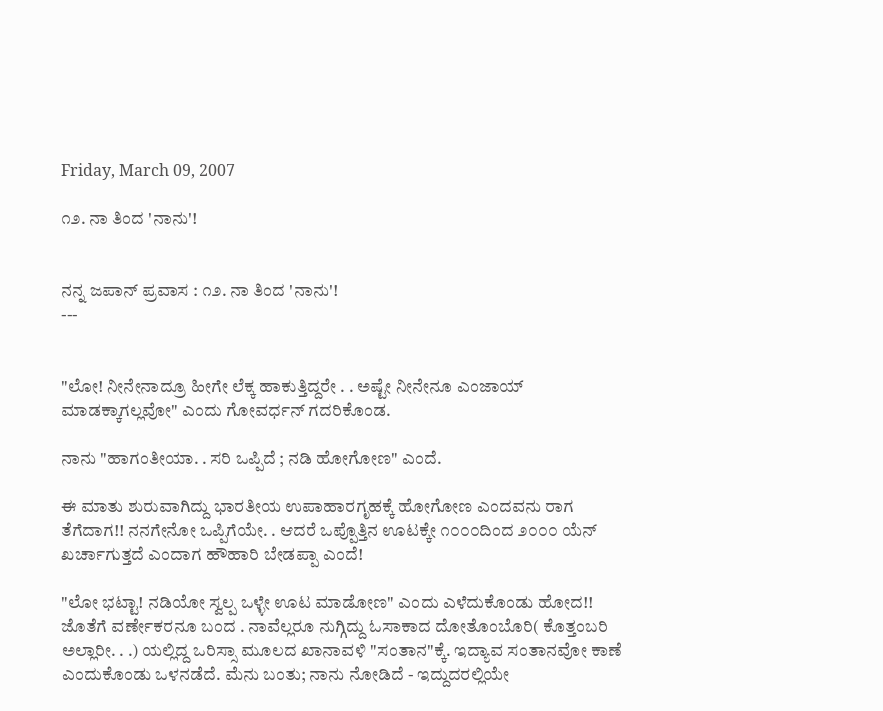Friday, March 09, 2007

೧೨. ನಾ ತಿಂದ 'ನಾನು'!


ನನ್ನ ಜಪಾನ್ ಪ್ರವಾಸ : ೧೨. ನಾ ತಿಂದ 'ನಾನು'!
---


"ಲೋ! ನೀನೇನಾದ್ರೂ ಹೀಗೇ ಲೆಕ್ಕ ಹಾಕುತ್ತಿದ್ದರೇ . . ಅಷ್ಟೇ ನೀನೇನೂ ಎಂಜಾಯ್ ಮಾಡಕ್ಕಾಗಲ್ಲವೋ" ಎಂದು ಗೋವರ್ಧನ್ ಗದರಿಕೊಂಡ.

ನಾನು "ಹಾಗಂತೀಯಾ. . ಸರಿ ಒಪ್ಪಿದೆ ; ನಡಿ ಹೋಗೋಣ" ಎಂದೆ.

ಈ ಮಾತು ಶುರುವಾಗಿದ್ದು ಭಾರತೀಯ ಉಪಾಹಾರಗೃಹಕ್ಕೆ ಹೋಗೋಣ ಎಂದವನು ರಾಗ ತೆಗೆದಾಗ!! ನನಗೇನೋ ಒಪ್ಪಿಗೆಯೇ. . ಆದರೆ ಒಪ್ಪೊತ್ತಿನ ಊಟಕ್ಕೇ ೧೦೦೦ದಿಂದ ೨೦೦೦ ಯೆನ್ ಖರ್ಚಾಗುತ್ತದೆ ಎಂದಾಗ ಹೌಹಾರಿ ಬೇಡಪ್ಪಾ ಎಂದೆ!

"ಲೋ ಭಟ್ಟಾ! ನಡಿಯೋ ಸ್ವಲ್ಪ ಒಳ್ಳೇ ಊಟ ಮಾಡೋಣ" ಎಂದು ಎಳೆದುಕೊಂಡು ಹೋದ!! ಜೊತೆಗೆ ವರ್ಣೇಕರನೂ ಬಂದ . ನಾವೆಲ್ಲರೂ ನುಗ್ಗಿದ್ದು ಓಸಾಕಾದ ದೋತೊಂಬೊರಿ( ಕೊತ್ತಂಬರಿ ಅಲ್ಲಾರೀ. . .) ಯಲ್ಲಿದ್ದ ಒರಿಸ್ಸಾ ಮೂಲದ ಖಾನಾವಳಿ "ಸಂತಾನ"ಕ್ಕೆ. ಇದ್ಯಾವ ಸಂತಾನವೋ ಕಾಣೆ ಎಂದುಕೊಂಡು ಒಳನಡೆದೆ. ಮೆನು ಬಂತು; ನಾನು ನೋಡಿದೆ - ಇದ್ದುದರಲ್ಲಿಯೇ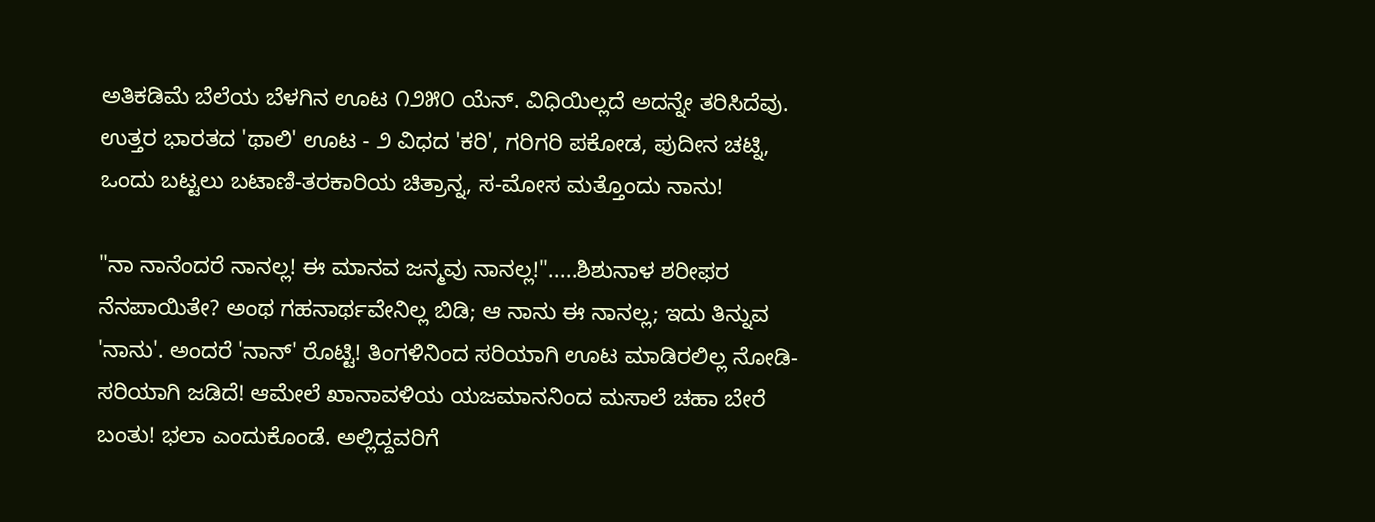ಅತಿಕಡಿಮೆ ಬೆಲೆಯ ಬೆಳಗಿನ ಊಟ ೧೨೫೦ ಯೆನ್. ವಿಧಿಯಿಲ್ಲದೆ ಅದನ್ನೇ ತರಿಸಿದೆವು. ಉತ್ತರ ಭಾರತದ 'ಥಾಲಿ' ಊಟ - ೨ ವಿಧದ 'ಕರಿ', ಗರಿಗರಿ ಪಕೋಡ, ಪುದೀನ ಚಟ್ನಿ, ಒಂದು ಬಟ್ಟಲು ಬಟಾಣಿ-ತರಕಾರಿಯ ಚಿತ್ರಾನ್ನ, ಸ-ಮೋಸ ಮತ್ತೊಂದು ನಾನು!

"ನಾ ನಾನೆಂದರೆ ನಾನಲ್ಲ! ಈ ಮಾನವ ಜನ್ಮವು ನಾನಲ್ಲ!".....ಶಿಶುನಾಳ ಶರೀಫರ ನೆನಪಾಯಿತೇ? ಅಂಥ ಗಹನಾರ್ಥವೇನಿಲ್ಲ ಬಿಡಿ; ಆ ನಾನು ಈ ನಾನಲ್ಲ; ಇದು ತಿನ್ನುವ 'ನಾನು'. ಅಂದರೆ 'ನಾನ್' ರೊಟ್ಟಿ! ತಿಂಗಳಿನಿಂದ ಸರಿಯಾಗಿ ಊಟ ಮಾಡಿರಲಿಲ್ಲ ನೋಡಿ-ಸರಿಯಾಗಿ ಜಡಿದೆ! ಆಮೇಲೆ ಖಾನಾವಳಿಯ ಯಜಮಾನನಿಂದ ಮಸಾಲೆ ಚಹಾ ಬೇರೆ ಬಂತು! ಭಲಾ ಎಂದುಕೊಂಡೆ. ಅಲ್ಲಿದ್ದವರಿಗೆ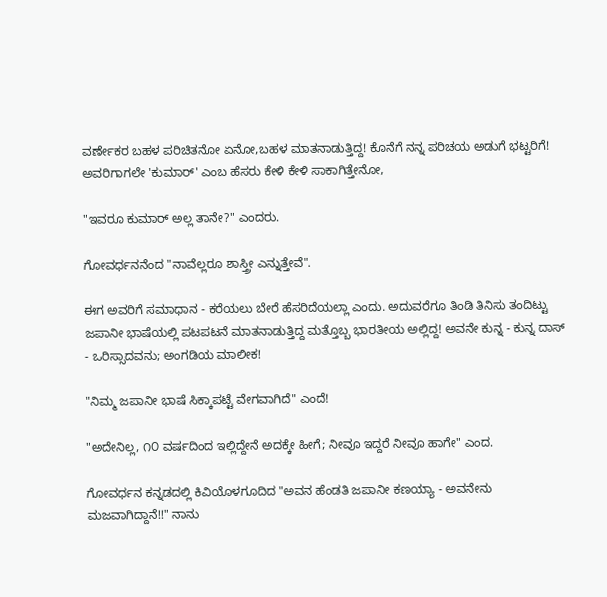ವರ್ಣೇಕರ ಬಹಳ ಪರಿಚಿತನೋ ಏನೋ,ಬಹಳ ಮಾತನಾಡುತ್ತಿದ್ದ! ಕೊನೆಗೆ ನನ್ನ ಪರಿಚಯ ಅಡುಗೆ ಭಟ್ಟರಿಗೆ! ಅವರಿಗಾಗಲೇ 'ಕುಮಾರ್' ಎಂಬ ಹೆಸರು ಕೇಳಿ ಕೇಳಿ ಸಾಕಾಗಿತ್ತೇನೋ,

"ಇವರೂ ಕುಮಾರ್ ಅಲ್ಲ ತಾನೇ?" ಎಂದರು.

ಗೋವರ್ಧನನೆಂದ "ನಾವೆಲ್ಲರೂ ಶಾಸ್ತ್ರೀ ಎನ್ನುತ್ತೇವೆ".

ಈಗ ಅವರಿಗೆ ಸಮಾಧಾನ - ಕರೆಯಲು ಬೇರೆ ಹೆಸರಿದೆಯಲ್ಲಾ ಎಂದು. ಅದುವರೆಗೂ ತಿಂಡಿ ತಿನಿಸು ತಂದಿಟ್ಟು ಜಪಾನೀ ಭಾಷೆಯಲ್ಲಿ ಪಟಪಟನೆ ಮಾತನಾಡುತ್ತಿದ್ದ ಮತ್ತೊಬ್ಬ ಭಾರತೀಯ ಅಲ್ಲಿದ್ದ! ಅವನೇ ಕುನ್ನ - ಕುನ್ನ ದಾಸ್ - ಒರಿಸ್ಸಾದವನು; ಅಂಗಡಿಯ ಮಾಲೀಕ!

"ನಿಮ್ಮ ಜಪಾನೀ ಭಾಷೆ ಸಿಕ್ಕಾಪಟ್ಟೆ ವೇಗವಾಗಿದೆ" ಎಂದೆ!

"ಅದೇನಿಲ್ಲ, ೧೦ ವರ್ಷದಿಂದ ಇಲ್ಲಿದ್ದೇನೆ ಅದಕ್ಕೇ ಹೀಗೆ; ನೀವೂ ಇದ್ದರೆ ನೀವೂ ಹಾಗೇ" ಎಂದ.

ಗೋವರ್ಧನ ಕನ್ನಡದಲ್ಲಿ ಕಿವಿಯೊಳಗೂದಿದ "ಅವನ ಹೆಂಡತಿ ಜಪಾನೀ ಕಣಯ್ಯಾ - ಅವನೇನು ಮಜವಾಗಿದ್ದಾನೆ!!" ನಾನು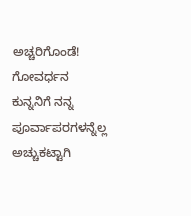ಅಚ್ಚರಿಗೊಂಡೆ! ಗೋವರ್ಧನ ಕುನ್ನನಿಗೆ ನನ್ನ ಪೂರ್ವಾಪರಗಳನ್ನೆಲ್ಲ ಅಚ್ಚುಕಟ್ಟಾಗಿ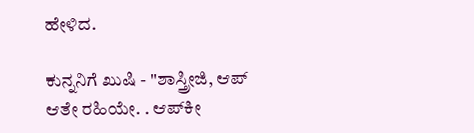ಹೇಳಿದ.

ಕುನ್ನನಿಗೆ ಖುಷಿ - "ಶಾಸ್ತ್ರೀಜಿ, ಆಪ್ ಆತೇ ರಹಿಯೇ. . ಆಪ್‍ಕೀ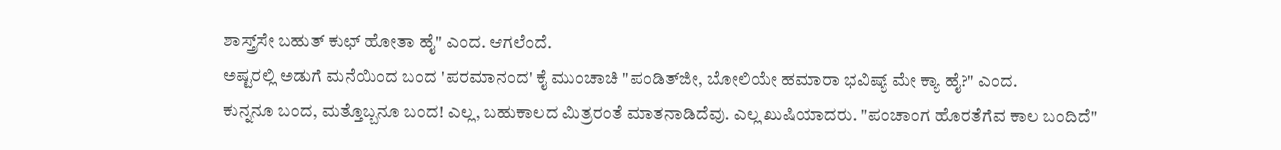ಶಾಸ್ತ್ರ್‌ಸೇ ಬಹುತ್ ಕುಛ್ ಹೋತಾ ಹೈ" ಎಂದ. ಆಗಲೆಂದೆ.
ಅಷ್ಟರಲ್ಲಿ ಅಡುಗೆ ಮನೆಯಿಂದ ಬಂದ 'ಪರಮಾನಂದ' ಕೈ ಮುಂಚಾಚಿ "ಪಂಡಿತ್‍ಜೀ, ಬೋಲಿಯೇ ಹಮಾರಾ ಭವಿಷ್ಯ್ ಮೇ ಕ್ಯಾ ಹೈ?" ಎಂದ.
ಕುನ್ನನೂ ಬಂದ, ಮತ್ತೊಬ್ಬನೂ ಬಂದ! ಎಲ್ಲ, ಬಹುಕಾಲದ ಮಿತ್ರರಂತೆ ಮಾತನಾಡಿದೆವು. ಎಲ್ಲ ಖುಷಿಯಾದರು. "ಪಂಚಾಂಗ ಹೊರತೆಗೆವ ಕಾಲ ಬಂದಿದೆ"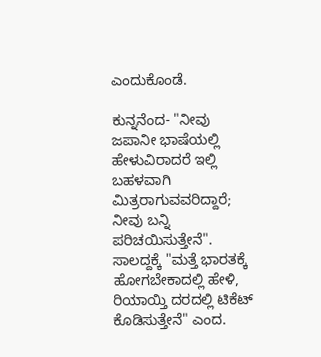ಎಂದುಕೊಂಡೆ.

ಕುನ್ನನೆಂದ- "ನೀವು ಜಪಾನೀ ಭಾಷೆಯಲ್ಲಿ ಹೇಳುವಿರಾದರೆ ಇಲ್ಲಿ ಬಹಳವಾಗಿ ಮಿತ್ರರಾಗುವವರಿದ್ದಾರೆ; ನೀವು ಬನ್ನಿ ಪರಿಚಯಿಸುತ್ತೇನೆ".
ಸಾಲದ್ದಕ್ಕೆ "ಮತ್ತೆ ಭಾರತಕ್ಕೆ ಹೋಗಬೇಕಾದಲ್ಲಿ ಹೇಳಿ, ರಿಯಾಯ್ತಿ ದರದಲ್ಲಿ ಟಿಕೆಟ್ ಕೊಡಿಸುತ್ತೇನೆ" ಎಂದ.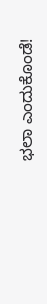ಭಲಾ ಎಂದುಕೊಂಡೆ!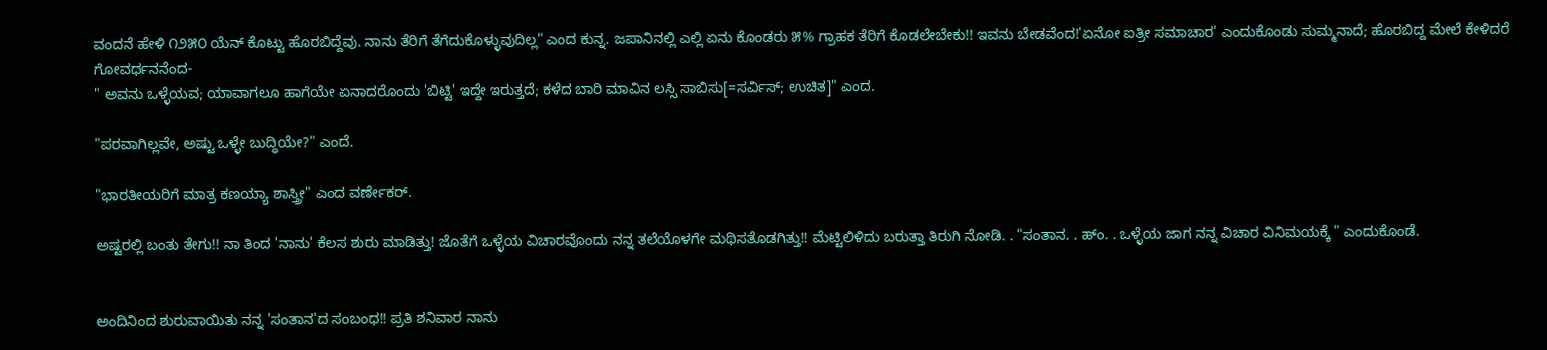ವಂದನೆ ಹೇಳಿ ೧೨೫೦ ಯೆನ್ ಕೊಟ್ಟು ಹೊರಬಿದ್ದೆವು. ನಾನು ತೆರಿಗೆ ತೆಗೆದುಕೊಳ್ಳುವುದಿಲ್ಲ" ಎಂದ ಕುನ್ನ. ಜಪಾನಿನಲ್ಲಿ ಎಲ್ಲಿ ಏನು ಕೊಂಡರು ೫% ಗ್ರಾಹಕ ತೆರಿಗೆ ಕೊಡಲೇಬೇಕು!! ಇವನು ಬೇಡವೆಂದ!'ಏನೋ ಐತ್ರೀ ಸಮಾಚಾರ' ಎಂದುಕೊಂಡು ಸುಮ್ಮನಾದೆ; ಹೊರಬಿದ್ದ ಮೇಲೆ ಕೇಳಿದರೆ ಗೋವರ್ಧನನೆಂದ-
" ಅವನು ಒಳ್ಳೆಯವ; ಯಾವಾಗಲೂ ಹಾಗೆಯೇ ಏನಾದರೊಂದು 'ಬಿಟ್ಟಿ' ಇದ್ದೇ ಇರುತ್ತದೆ; ಕಳೆದ ಬಾರಿ ಮಾವಿನ ಲಸ್ಸಿ ಸಾಬಿಸು[=ಸರ್ವಿಸ್; ಉಚಿತ]" ಎಂದ.

"ಪರವಾಗಿಲ್ಲವೇ, ಅಷ್ಟು ಒಳ್ಳೇ ಬುದ್ಧಿಯೇ?" ಎಂದೆ.

"ಭಾರತೀಯರಿಗೆ ಮಾತ್ರ ಕಣಯ್ಯಾ ಶಾಸ್ತ್ರೀ" ಎಂದ ವರ್ಣೇಕರ್.

ಅಷ್ಟರಲ್ಲಿ ಬಂತು ತೇಗು!! ನಾ ತಿಂದ 'ನಾನು' ಕೆಲಸ ಶುರು ಮಾಡಿತ್ತು! ಜೊತೆಗೆ ಒಳ್ಳೆಯ ವಿಚಾರವೊಂದು ನನ್ನ ತಲೆಯೊಳಗೇ ಮಥಿಸತೊಡಗಿತ್ತು!! ಮೆಟ್ಟಿಲಿಳಿದು ಬರುತ್ತಾ ತಿರುಗಿ ನೋಡಿ. . "ಸಂತಾನ. . ಹ್ಂ. . ಒಳ್ಳೆಯ ಜಾಗ ನನ್ನ ವಿಚಾರ ವಿನಿಮಯಕ್ಕೆ " ಎಂದುಕೊಂಡೆ.


ಅಂದಿನಿಂದ ಶುರುವಾಯಿತು ನನ್ನ 'ಸಂತಾನ'ದ ಸಂಬಂಧ!! ಪ್ರತಿ ಶನಿವಾರ ನಾನು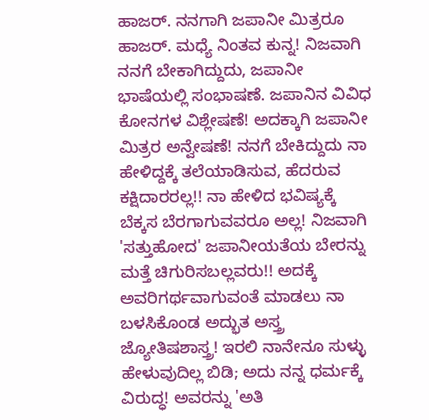ಹಾಜರ್. ನನಗಾಗಿ ಜಪಾನೀ ಮಿತ್ರರೂ ಹಾಜರ್. ಮಧ್ಯೆ ನಿಂತವ ಕುನ್ನ! ನಿಜವಾಗಿ ನನಗೆ ಬೇಕಾಗಿದ್ದುದು, ಜಪಾನೀ ಭಾಷೆಯಲ್ಲಿ ಸಂಭಾಷಣೆ. ಜಪಾನಿನ ವಿವಿಧ ಕೋನಗಳ ವಿಶ್ಲೇಷಣೆ! ಅದಕ್ಕಾಗಿ ಜಪಾನೀ ಮಿತ್ರರ ಅನ್ವೇಷಣೆ! ನನಗೆ ಬೇಕಿದ್ದುದು ನಾ ಹೇಳಿದ್ದಕ್ಕೆ ತಲೆಯಾಡಿಸುವ, ಹೆದರುವ ಕಕ್ಷಿದಾರರಲ್ಲ!! ನಾ ಹೇಳಿದ ಭವಿಷ್ಯಕ್ಕೆ ಬೆಕ್ಕಸ ಬೆರಗಾಗುವವರೂ ಅಲ್ಲ! ನಿಜವಾಗಿ 'ಸತ್ತುಹೋದ' ಜಪಾನೀಯತೆಯ ಬೇರನ್ನು ಮತ್ತೆ ಚಿಗುರಿಸಬಲ್ಲವರು!! ಅದಕ್ಕೆ ಅವರಿಗರ್ಥವಾಗುವಂತೆ ಮಾಡಲು ನಾ ಬಳಸಿಕೊಂಡ ಅದ್ಭುತ ಅಸ್ತ್ರ ಜ್ಯೋತಿಷಶಾಸ್ತ್ರ! ಇರಲಿ ನಾನೇನೂ ಸುಳ್ಳು ಹೇಳುವುದಿಲ್ಲ ಬಿಡಿ; ಅದು ನನ್ನ ಧರ್ಮಕ್ಕೆ ವಿರುದ್ಧ! ಅವರನ್ನು 'ಅತಿ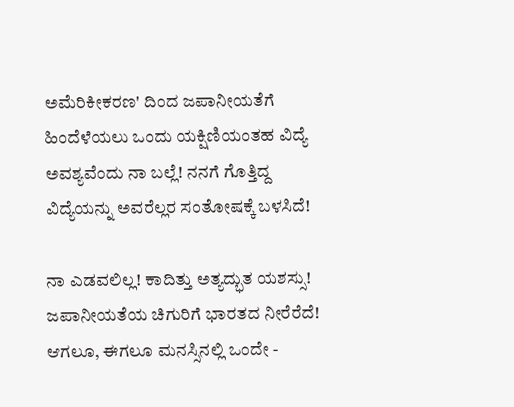ಅಮೆರಿಕೀಕರಣ' ದಿಂದ ಜಪಾನೀಯತೆಗೆ ಹಿಂದೆಳೆಯಲು ಒಂದು ಯಕ್ಷಿಣಿಯಂತಹ ವಿದ್ಯೆ ಅವಶ್ಯವೆಂದು ನಾ ಬಲ್ಲೆ! ನನಗೆ ಗೊತ್ತಿದ್ದ ವಿದ್ಯೆಯನ್ನು ಅವರೆಲ್ಲರ ಸಂತೋಷಕ್ಕೆ ಬಳಸಿದೆ!

ನಾ ಎಡವಲಿಲ್ಲ! ಕಾದಿತ್ತು ಅತ್ಯದ್ಭುತ ಯಶಸ್ಸು! ಜಪಾನೀಯತೆಯ ಚಿಗುರಿಗೆ ಭಾರತದ ನೀರೆರೆದೆ! ಆಗಲೂ, ಈಗಲೂ ಮನಸ್ಸಿನಲ್ಲಿ ಒಂದೇ -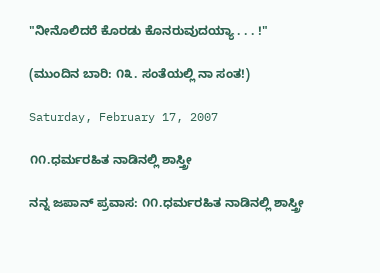"ನೀನೊಲಿದರೆ ಕೊರಡು ಕೊನರುವುದಯ್ಯಾ . . . !"

(ಮುಂದಿನ ಬಾರಿ: ೧೩. ಸಂತೆಯಲ್ಲಿ ನಾ ಸಂತ!)

Saturday, February 17, 2007

೧೧.ಧರ್ಮರಹಿತ ನಾಡಿನಲ್ಲಿ ಶಾಸ್ತ್ರೀ

ನನ್ನ ಜಪಾನ್ ಪ್ರವಾಸ: ೧೧.ಧರ್ಮರಹಿತ ನಾಡಿನಲ್ಲಿ ಶಾಸ್ತ್ರೀ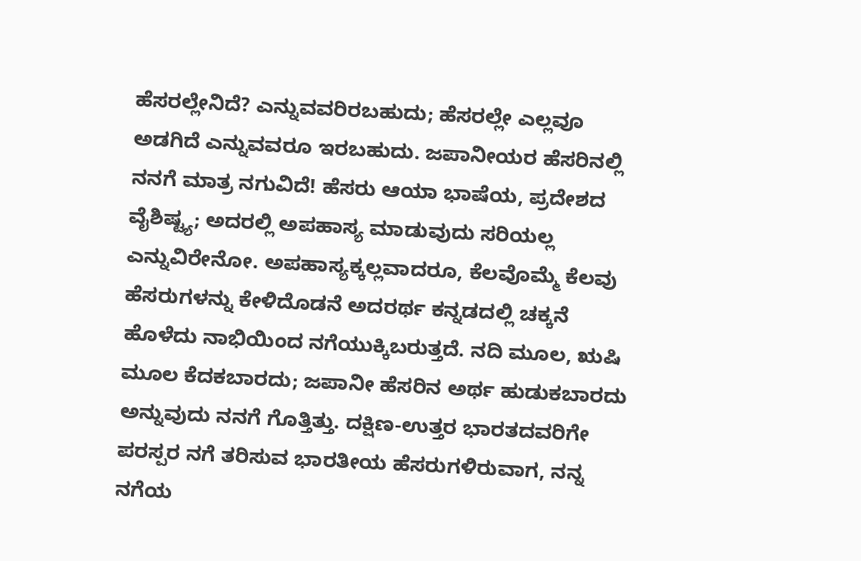ಹೆಸರಲ್ಲೇನಿದೆ? ಎನ್ನುವವರಿರಬಹುದು; ಹೆಸರಲ್ಲೇ ಎಲ್ಲವೂ ಅಡಗಿದೆ ಎನ್ನುವವರೂ ಇರಬಹುದು. ಜಪಾನೀಯರ ಹೆಸರಿನಲ್ಲಿ ನನಗೆ ಮಾತ್ರ ನಗುವಿದೆ! ಹೆಸರು ಆಯಾ ಭಾಷೆಯ, ಪ್ರದೇಶದ ವೈಶಿಷ್ಟ್ಯ; ಅದರಲ್ಲಿ ಅಪಹಾಸ್ಯ ಮಾಡುವುದು ಸರಿಯಲ್ಲ ಎನ್ನುವಿರೇನೋ. ಅಪಹಾಸ್ಯಕ್ಕಲ್ಲವಾದರೂ, ಕೆಲವೊಮ್ಮೆ ಕೆಲವು ಹೆಸರುಗಳನ್ನು ಕೇಳಿದೊಡನೆ ಅದರರ್ಥ ಕನ್ನಡದಲ್ಲಿ ಚಕ್ಕನೆ ಹೊಳೆದು ನಾಭಿಯಿಂದ ನಗೆಯುಕ್ಕಿಬರುತ್ತದೆ. ನದಿ ಮೂಲ, ಋಷಿ ಮೂಲ ಕೆದಕಬಾರದು; ಜಪಾನೀ ಹೆಸರಿನ ಅರ್ಥ ಹುಡುಕಬಾರದು ಅನ್ನುವುದು ನನಗೆ ಗೊತ್ತಿತ್ತು. ದಕ್ಷಿಣ-ಉತ್ತರ ಭಾರತದವರಿಗೇ ಪರಸ್ಪರ ನಗೆ ತರಿಸುವ ಭಾರತೀಯ ಹೆಸರುಗಳಿರುವಾಗ, ನನ್ನ ನಗೆಯ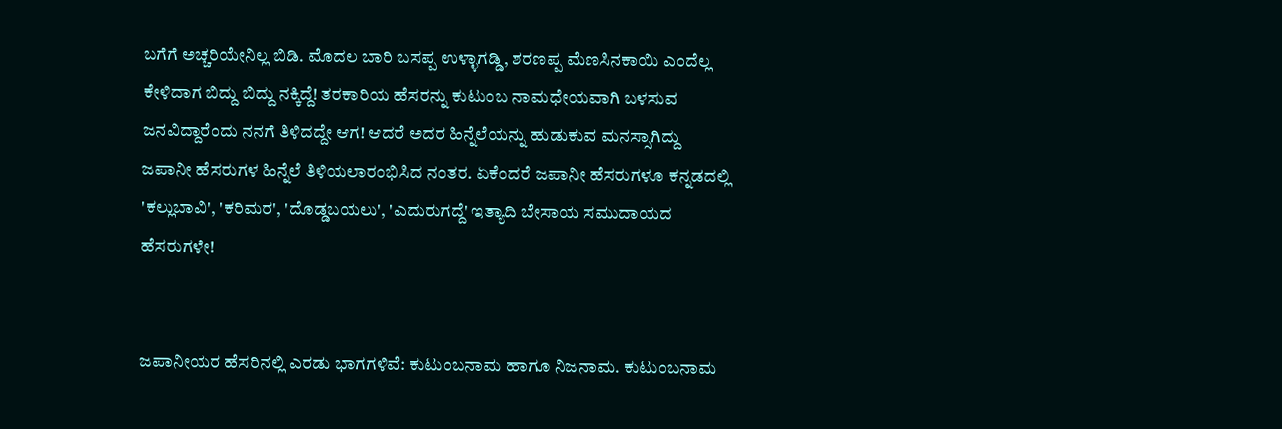ಬಗೆಗೆ ಅಚ್ಚರಿಯೇನಿಲ್ಲ ಬಿಡಿ. ಮೊದಲ ಬಾರಿ ಬಸಪ್ಪ ಉಳ್ಳಾಗಡ್ಡಿ, ಶರಣಪ್ಪ ಮೆಣಸಿನಕಾಯಿ ಎಂದೆಲ್ಲ ಕೇಳಿದಾಗ ಬಿದ್ದು ಬಿದ್ದು ನಕ್ಕಿದ್ದೆ! ತರಕಾರಿಯ ಹೆಸರನ್ನು ಕುಟುಂಬ ನಾಮಧೇಯವಾಗಿ ಬಳಸುವ ಜನವಿದ್ದಾರೆಂದು ನನಗೆ ತಿಳಿದದ್ದೇ ಆಗ! ಆದರೆ ಅದರ ಹಿನ್ನೆಲೆಯನ್ನು ಹುಡುಕುವ ಮನಸ್ಸಾಗಿದ್ದು ಜಪಾನೀ ಹೆಸರುಗಳ ಹಿನ್ನೆಲೆ ತಿಳಿಯಲಾರಂಭಿಸಿದ ನಂತರ. ಏಕೆಂದರೆ ಜಪಾನೀ ಹೆಸರುಗಳೂ ಕನ್ನಡದಲ್ಲಿ 'ಕಲ್ಲುಬಾವಿ', 'ಕರಿಮರ', 'ದೊಡ್ಡಬಯಲು', 'ಎದುರುಗದ್ದೆ' ಇತ್ಯಾದಿ ಬೇಸಾಯ ಸಮುದಾಯದ ಹೆಸರುಗಳೇ!


ಜಪಾನೀಯರ ಹೆಸರಿನಲ್ಲಿ ಎರಡು ಭಾಗಗಳಿವೆ: ಕುಟುಂಬನಾಮ ಹಾಗೂ ನಿಜನಾಮ. ಕುಟುಂಬನಾಮ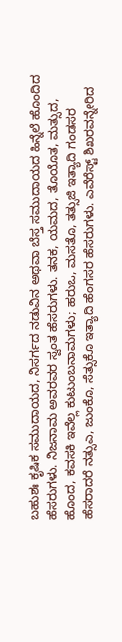ಬಹುಶಃ ಕೃಷಿಕ ಸಮುದಾಯದ, ನಿಸರ್ಗದ ನಡುವಿನ ಅಥವಾ ಬೆಸ್ತ ಸಮುದಾಯದ ಹಿನ್ನೆಲೆ ಹೊಂದಿದ ಹೆಸರುಗಳು. ನಿಜನಾಮ ಅವರವರ ಸ್ವಂತ ಹೆಸರುಗಳು. ತನಕ, ಯಮದ, ತೊಯೊತ, ಮತ್ಸುದ, ಹೊಂದ, ಕವಸಕಿ ಇವೆಲ್ಲ ಕುಟುಂಬನಾಮಗಳು; ಹರುಒ, ಮಸತೊ, ತತ್ಸುಜಿ ಇತ್ಯಾದಿ ಗಂಡಸರ ಹೆಸರಾದರೆ ನತ್ಸುಎ, ಜುಂಕೊ, ಸೆತ್ಸುಕೊ ಇತ್ಯಾದಿ ಹೆಂಗಸರ ಹೆಸರುಗಳು. ಎವೆರೆಸ್ಟ್ ಶಿಖರವನ್ನೇರಿದ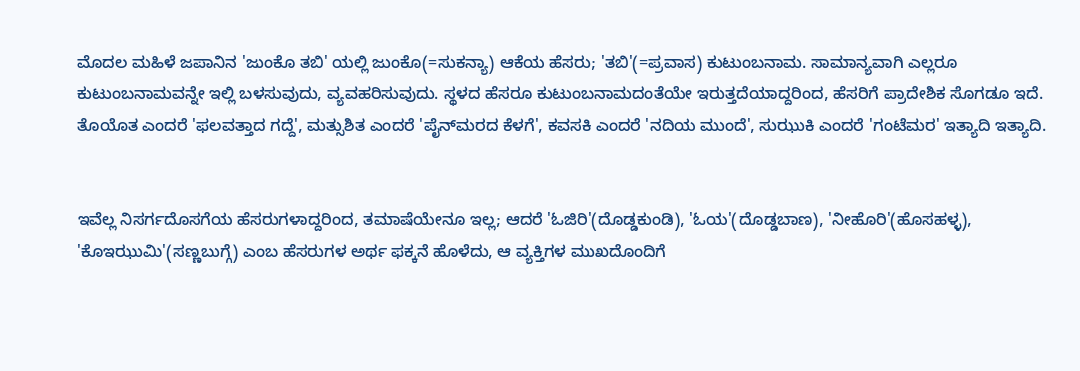ಮೊದಲ ಮಹಿಳೆ ಜಪಾನಿನ 'ಜುಂಕೊ ತಬಿ' ಯಲ್ಲಿ ಜುಂಕೊ(=ಸುಕನ್ಯಾ) ಆಕೆಯ ಹೆಸರು; 'ತಬಿ'(=ಪ್ರವಾಸ) ಕುಟುಂಬನಾಮ. ಸಾಮಾನ್ಯವಾಗಿ ಎಲ್ಲರೂ ಕುಟುಂಬನಾಮವನ್ನೇ ಇಲ್ಲಿ ಬಳಸುವುದು, ವ್ಯವಹರಿಸುವುದು. ಸ್ಥಳದ ಹೆಸರೂ ಕುಟುಂಬನಾಮದಂತೆಯೇ ಇರುತ್ತದೆಯಾದ್ದರಿಂದ, ಹೆಸರಿಗೆ ಪ್ರಾದೇಶಿಕ ಸೊಗಡೂ ಇದೆ. ತೊಯೊತ ಎಂದರೆ 'ಫಲವತ್ತಾದ ಗದ್ದೆ', ಮತ್ಸುಶಿತ ಎಂದರೆ 'ಪೈನ್‍ಮರದ ಕೆಳಗೆ', ಕವಸಕಿ ಎಂದರೆ 'ನದಿಯ ಮುಂದೆ', ಸುಝುಕಿ ಎಂದರೆ 'ಗಂಟೆಮರ' ಇತ್ಯಾದಿ ಇತ್ಯಾದಿ.


ಇವೆಲ್ಲ ನಿಸರ್ಗದೊಸಗೆಯ ಹೆಸರುಗಳಾದ್ದರಿಂದ, ತಮಾಷೆಯೇನೂ ಇಲ್ಲ; ಆದರೆ 'ಓಜಿರಿ'(ದೊಡ್ಡಕುಂಡಿ), 'ಓಯ'(ದೊಡ್ಡಬಾಣ), 'ನೀಹೊರಿ'(ಹೊಸಹಳ್ಳ), 'ಕೊಇಝುಮಿ'(ಸಣ್ಣಬುಗ್ಗೆ) ಎಂಬ ಹೆಸರುಗಳ ಅರ್ಥ ಫಕ್ಕನೆ ಹೊಳೆದು, ಆ ವ್ಯಕ್ತಿಗಳ ಮುಖದೊಂದಿಗೆ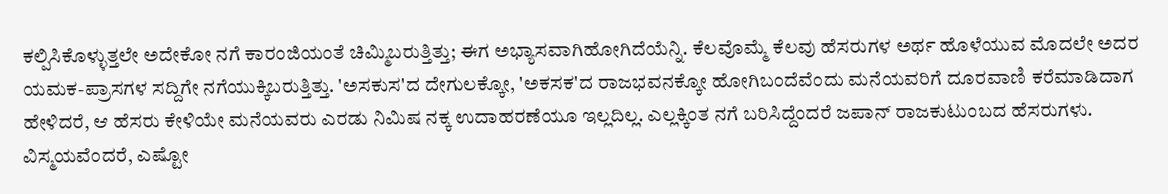ಕಲ್ಪಿಸಿಕೊಳ್ಳುತ್ತಲೇ ಅದೇಕೋ ನಗೆ ಕಾರಂಜಿಯಂತೆ ಚಿಮ್ಮಿಬರುತ್ತಿತ್ತು; ಈಗ ಅಭ್ಯಾಸವಾಗಿಹೋಗಿದೆಯೆನ್ನಿ. ಕೆಲವೊಮ್ಮೆ ಕೆಲವು ಹೆಸರುಗಳ ಅರ್ಥ ಹೊಳೆಯುವ ಮೊದಲೇ ಅದರ ಯಮಕ-ಪ್ರಾಸಗಳ ಸದ್ದಿಗೇ ನಗೆಯುಕ್ಕಿಬರುತ್ತಿತ್ತು. 'ಅಸಕುಸ'ದ ದೇಗುಲಕ್ಕೋ, 'ಅಕಸಕ'ದ ರಾಜಭವನಕ್ಕೋ ಹೋಗಿಬಂದೆವೆಂದು ಮನೆಯವರಿಗೆ ದೂರವಾಣಿ ಕರೆಮಾಡಿದಾಗ ಹೇಳಿದರೆ, ಆ ಹೆಸರು ಕೇಳಿಯೇ ಮನೆಯವರು ಎರಡು ನಿಮಿಷ ನಕ್ಕ ಉದಾಹರಣೆಯೂ ಇಲ್ಲದಿಲ್ಲ. ಎಲ್ಲಕ್ಕಿಂತ ನಗೆ ಬರಿಸಿದ್ದೆಂದರೆ ಜಪಾನ್ ರಾಜಕುಟುಂಬದ ಹೆಸರುಗಳು. ವಿಸ್ಮಯವೆಂದರೆ, ಎಷ್ಟೋ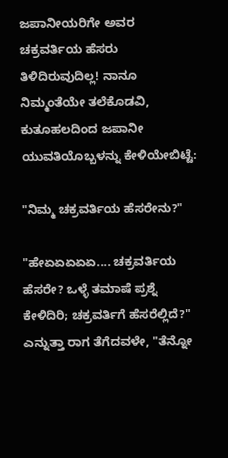ಜಪಾನೀಯರಿಗೇ ಅವರ ಚಕ್ರವರ್ತಿಯ ಹೆಸರು ತಿಳಿದಿರುವುದಿಲ್ಲ! ನಾನೂ ನಿಮ್ಮಂತೆಯೇ ತಲೆಕೊಡವಿ, ಕುತೂಹಲದಿಂದ ಜಪಾನೀ ಯುವತಿಯೊಬ್ಬಳನ್ನು ಕೇಳಿಯೇಬಿಟ್ಟೆ:

"ನಿಮ್ಮ ಚಕ್ರವರ್ತಿಯ ಹೆಸರೇನು?"

"ಹೇಏಏಏಏಏ.... ಚಕ್ರವರ್ತಿಯ ಹೆಸರೇ? ಒಳ್ಳೆ ತಮಾಷೆ ಪ್ರಶ್ನೆ ಕೇಳಿದಿರಿ; ಚಕ್ರವರ್ತಿಗೆ ಹೆಸರೆಲ್ಲಿದೆ?" ಎನ್ನುತ್ತಾ ರಾಗ ತೆಗೆದವಳೇ, "ತೆನ್ನೋ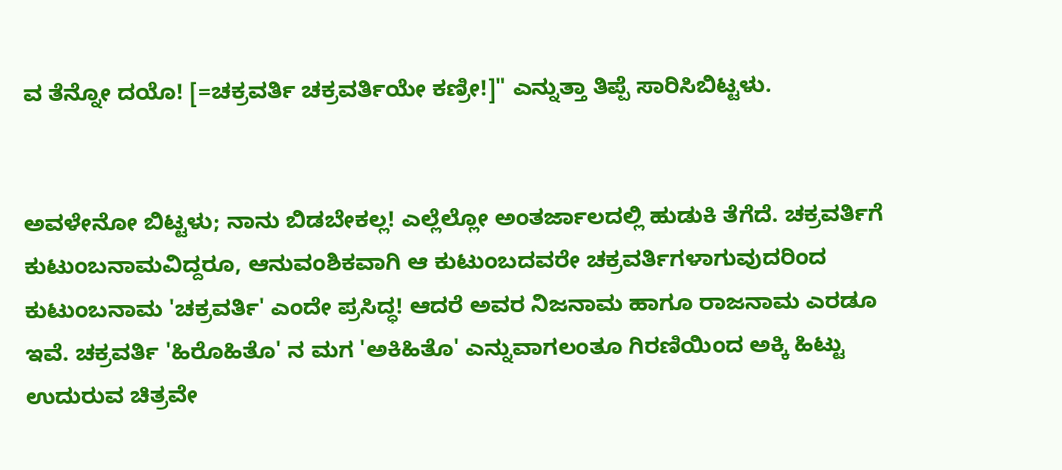ವ ತೆನ್ನೋ ದಯೊ! [=ಚಕ್ರವರ್ತಿ ಚಕ್ರವರ್ತಿಯೇ ಕಣ್ರೀ!]" ಎನ್ನುತ್ತಾ ತಿಪ್ಪೆ ಸಾರಿಸಿಬಿಟ್ಟಳು.


ಅವಳೇನೋ ಬಿಟ್ಟಳು; ನಾನು ಬಿಡಬೇಕಲ್ಲ! ಎಲ್ಲೆಲ್ಲೋ ಅಂತರ್ಜಾಲದಲ್ಲಿ ಹುಡುಕಿ ತೆಗೆದೆ. ಚಕ್ರವರ್ತಿಗೆ ಕುಟುಂಬನಾಮವಿದ್ದರೂ, ಆನುವಂಶಿಕವಾಗಿ ಆ ಕುಟುಂಬದವರೇ ಚಕ್ರವರ್ತಿಗಳಾಗುವುದರಿಂದ ಕುಟುಂಬನಾಮ 'ಚಕ್ರವರ್ತಿ' ಎಂದೇ ಪ್ರಸಿದ್ಧ! ಆದರೆ ಅವರ ನಿಜನಾಮ ಹಾಗೂ ರಾಜನಾಮ ಎರಡೂ ಇವೆ. ಚಕ್ರವರ್ತಿ 'ಹಿರೊಹಿತೊ' ನ ಮಗ 'ಅಕಿಹಿತೊ' ಎನ್ನುವಾಗಲಂತೂ ಗಿರಣಿಯಿಂದ ಅಕ್ಕಿ ಹಿಟ್ಟು ಉದುರುವ ಚಿತ್ರವೇ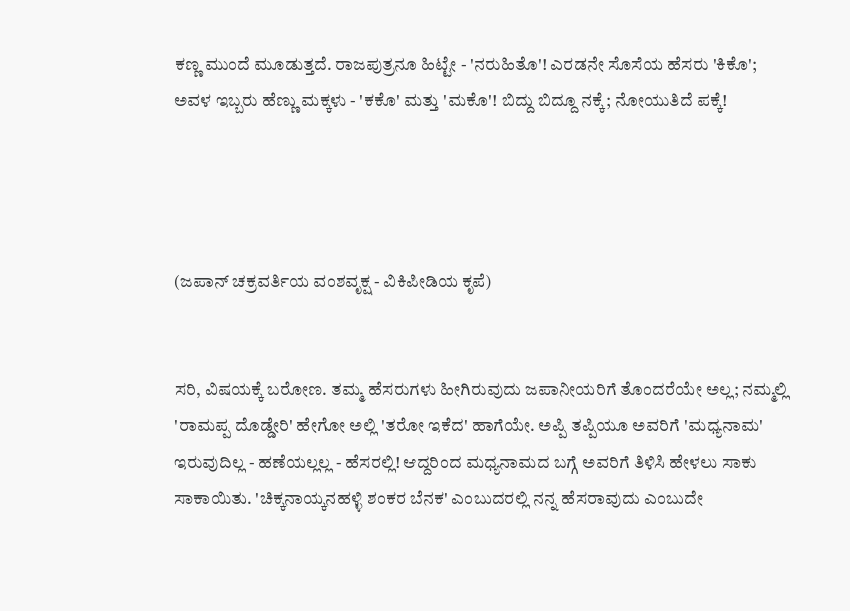ಕಣ್ಣ ಮುಂದೆ ಮೂಡುತ್ತದೆ. ರಾಜಪುತ್ರನೂ ಹಿಟ್ಟೇ - 'ನರುಹಿತೊ'! ಎರಡನೇ ಸೊಸೆಯ ಹೆಸರು 'ಕಿಕೊ'; ಅವಳ ಇಬ್ಬರು ಹೆಣ್ಣು ಮಕ್ಕಳು - 'ಕಕೊ' ಮತ್ತು 'ಮಕೊ'! ಬಿದ್ದು ಬಿದ್ದೂ ನಕ್ಕೆ; ನೋಯುತಿದೆ ಪಕ್ಕೆ!




(ಜಪಾನ್ ಚಕ್ರವರ್ತಿಯ ವಂಶವೃಕ್ಷ - ವಿಕಿಪೀಡಿಯ ಕೃಪೆ)


ಸರಿ, ವಿಷಯಕ್ಕೆ ಬರೋಣ. ತಮ್ಮ ಹೆಸರುಗಳು ಹೀಗಿರುವುದು ಜಪಾನೀಯರಿಗೆ ತೊಂದರೆಯೇ ಅಲ್ಲ; ನಮ್ಮಲ್ಲಿ 'ರಾಮಪ್ಪ ದೊಡ್ಡೇರಿ' ಹೇಗೋ ಅಲ್ಲಿ 'ತರೋ ಇಕೆದ' ಹಾಗೆಯೇ. ಅಪ್ಪಿ ತಪ್ಪಿಯೂ ಅವರಿಗೆ 'ಮಧ್ಯನಾಮ' ಇರುವುದಿಲ್ಲ - ಹಣೆಯಲ್ಲಲ್ಲ - ಹೆಸರಲ್ಲಿ! ಆದ್ದರಿಂದ ಮಧ್ಯನಾಮದ ಬಗ್ಗೆ ಅವರಿಗೆ ತಿಳಿಸಿ ಹೇಳಲು ಸಾಕು ಸಾಕಾಯಿತು. 'ಚಿಕ್ಕನಾಯ್ಕನಹಳ್ಳಿ ಶಂಕರ ಬೆನಕ' ಎಂಬುದರಲ್ಲಿ ನನ್ನ ಹೆಸರಾವುದು ಎಂಬುದೇ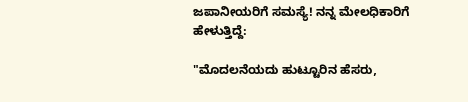ಜಪಾನೀಯರಿಗೆ ಸಮಸ್ಯೆ! ನನ್ನ ಮೇಲಧಿಕಾರಿಗೆ ಹೇಳುತ್ತಿದ್ದೆ:

"ಮೊದಲನೆಯದು ಹುಟ್ಟೂರಿನ ಹೆಸರು,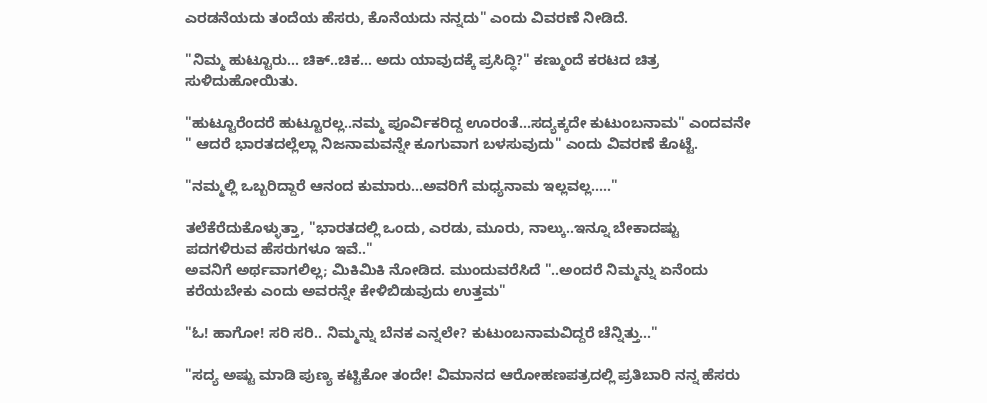ಎರಡನೆಯದು ತಂದೆಯ ಹೆಸರು, ಕೊನೆಯದು ನನ್ನದು" ಎಂದು ವಿವರಣೆ ನೀಡಿದೆ.

"ನಿಮ್ಮ ಹುಟ್ಟೂರು... ಚಿಕ್..ಚಿಕ... ಅದು ಯಾವುದಕ್ಕೆ ಪ್ರಸಿದ್ಧಿ?" ಕಣ್ಮುಂದೆ ಕರಟದ ಚಿತ್ರ ಸುಳಿದುಹೋಯಿತು.

"ಹುಟ್ಟೂರೆಂದರೆ ಹುಟ್ಟೂರಲ್ಲ..ನಮ್ಮ ಪೂರ್ವಿಕರಿದ್ದ ಊರಂತೆ...ಸದ್ಯಕ್ಕದೇ ಕುಟುಂಬನಾಮ" ಎಂದವನೇ " ಆದರೆ ಭಾರತದಲ್ಲೆಲ್ಲಾ ನಿಜನಾಮವನ್ನೇ ಕೂಗುವಾಗ ಬಳಸುವುದು" ಎಂದು ವಿವರಣೆ ಕೊಟ್ಟೆ.

"ನಮ್ಮಲ್ಲಿ ಒಬ್ಬರಿದ್ದಾರೆ ಆನಂದ ಕುಮಾರು...ಅವರಿಗೆ ಮಧ್ಯನಾಮ ಇಲ್ಲವಲ್ಲ....."

ತಲೆಕೆರೆದುಕೊಳ್ಳುತ್ತಾ, "ಭಾರತದಲ್ಲಿ ಒಂದು, ಎರಡು, ಮೂರು, ನಾಲ್ಕು..ಇನ್ನೂ ಬೇಕಾದಷ್ಟು ಪದಗಳಿರುವ ಹೆಸರುಗಳೂ ಇವೆ.."
ಅವನಿಗೆ ಅರ್ಥವಾಗಲಿಲ್ಲ; ಮಿಕಿಮಿಕಿ ನೋಡಿದ. ಮುಂದುವರೆಸಿದೆ "..ಅಂದರೆ ನಿಮ್ಮನ್ನು ಏನೆಂದು ಕರೆಯಬೇಕು ಎಂದು ಅವರನ್ನೇ ಕೇಳಿಬಿಡುವುದು ಉತ್ತಮ"

"ಓ! ಹಾಗೋ! ಸರಿ ಸರಿ.. ನಿಮ್ಮನ್ನು ಬೆನಕ ಎನ್ನಲೇ? ಕುಟುಂಬನಾಮವಿದ್ದರೆ ಚೆನ್ನಿತ್ತು..."

"ಸದ್ಯ ಅಷ್ಟು ಮಾಡಿ ಪುಣ್ಯ ಕಟ್ಟಿಕೋ ತಂದೇ! ವಿಮಾನದ ಆರೋಹಣಪತ್ರದಲ್ಲಿ ಪ್ರತಿಬಾರಿ ನನ್ನ ಹೆಸರು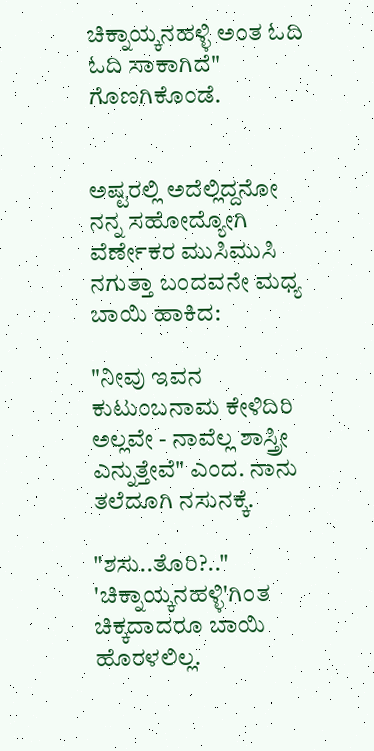ಚಿಕ್ನಾಯ್ಕನಹಳ್ಳಿ ಅಂತ ಓದಿ ಓದಿ ಸಾಕಾಗಿದೆ" ಗೊಣಗಿಕೊಂಡೆ.


ಅಷ್ಟರಲ್ಲಿ ಅದೆಲ್ಲಿದ್ದನೋ ನನ್ನ ಸಹೋದ್ಯೋಗಿ ವೆರ್ಣೇಕರ ಮುಸಿಮುಸಿ ನಗುತ್ತಾ ಬಂದವನೇ ಮಧ್ಯ ಬಾಯಿ ಹಾಕಿದ:

"ನೀವು ಇವನ ಕುಟುಂಬನಾಮ ಕೇಳಿದಿರಿ ಅಲ್ಲವೇ - ನಾವೆಲ್ಲ ಶಾಸ್ತ್ರೀ ಎನ್ನುತ್ತೇವೆ" ಎಂದ. ನಾನು ತಲೆದೂಗಿ ನಸುನಕ್ಕೆ.

"ಶಸು..ತೊರಿ?.." 'ಚಿಕ್ನಾಯ್ಕನಹಳ್ಳಿ'ಗಿಂತ ಚಿಕ್ಕದಾದರೂ ಬಾಯಿ ಹೊರಳಲಿಲ್ಲ.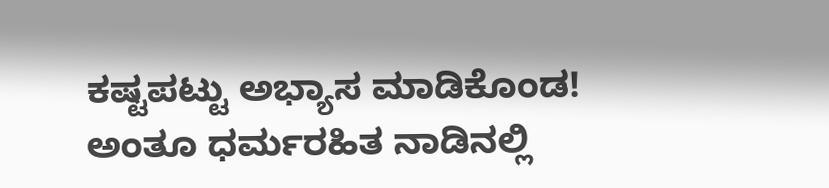ಕಷ್ಟಪಟ್ಟು ಅಭ್ಯಾಸ ಮಾಡಿಕೊಂಡ! ಅಂತೂ ಧರ್ಮರಹಿತ ನಾಡಿನಲ್ಲಿ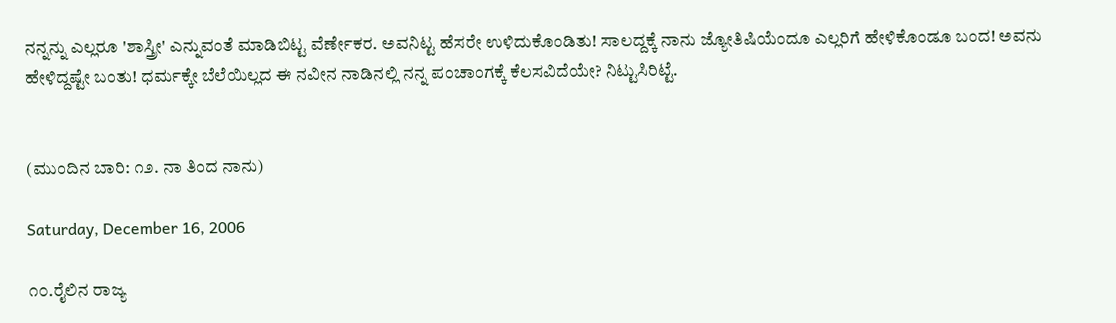ನನ್ನನ್ನು ಎಲ್ಲರೂ 'ಶಾಸ್ತ್ರೀ' ಎನ್ನುವಂತೆ ಮಾಡಿಬಿಟ್ಟ ವೆರ್ಣೇಕರ. ಅವನಿಟ್ಟ ಹೆಸರೇ ಉಳಿದುಕೊಂಡಿತು! ಸಾಲದ್ದಕ್ಕೆ ನಾನು ಜ್ಯೋತಿಷಿಯೆಂದೂ ಎಲ್ಲರಿಗೆ ಹೇಳಿಕೊಂಡೂ ಬಂದ! ಅವನು ಹೇಳಿದ್ದಷ್ಟೇ ಬಂತು! ಧರ್ಮಕ್ಕೇ ಬೆಲೆಯಿಲ್ಲದ ಈ ನವೀನ ನಾಡಿನಲ್ಲಿ ನನ್ನ ಪಂಚಾಂಗಕ್ಕೆ ಕೆಲಸವಿದೆಯೇ? ನಿಟ್ಟುಸಿರಿಟ್ಟೆ.


(ಮುಂದಿನ ಬಾರಿ: ೧೨. ನಾ ತಿಂದ ನಾನು)

Saturday, December 16, 2006

೧೦.ರೈಲಿನ ರಾಜ್ಯ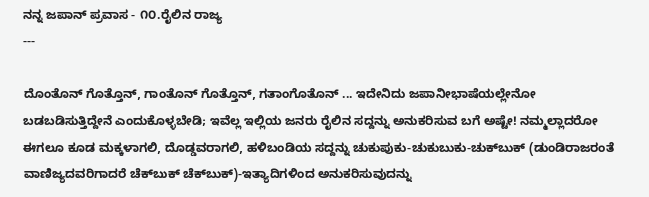ನನ್ನ ಜಪಾನ್ ಪ್ರವಾಸ - ೧೦.ರೈಲಿನ ರಾಜ್ಯ
---

ದೊಂತೊನ್ ಗೊತ್ತೊನ್, ಗಾಂತೊನ್ ಗೊತ್ತೊನ್, ಗತಾಂಗೊತೊನ್ ... ಇದೇನಿದು ಜಪಾನೀಭಾಷೆಯಲ್ಲೇನೋ ಬಡಬಡಿಸುತ್ತಿದ್ದೇನೆ ಎಂದುಕೊಳ್ಳಬೇಡಿ; ಇವೆಲ್ಲ ಇಲ್ಲಿಯ ಜನರು ರೈಲಿನ ಸದ್ದನ್ನು ಅನುಕರಿಸುವ ಬಗೆ ಅಷ್ಟೇ! ನಮ್ಮಲ್ಲಾದರೋ ಈಗಲೂ ಕೂಡ ಮಕ್ಕಳಾಗಲಿ, ದೊಡ್ಡವರಾಗಲಿ, ಹಳಿಬಂಡಿಯ ಸದ್ದನ್ನು ಚುಕುಪುಕು-ಚುಕುಬುಕು-ಚುಕ್‍ಬುಕ್ (ಡುಂಡಿರಾಜರಂತೆ ವಾಣಿಜ್ಯದವರಿಗಾದರೆ ಚೆಕ್‍ಬುಕ್ ಚೆಕ್‍ಬುಕ್)-ಇತ್ಯಾದಿಗಳಿಂದ ಅನುಕರಿಸುವುದನ್ನು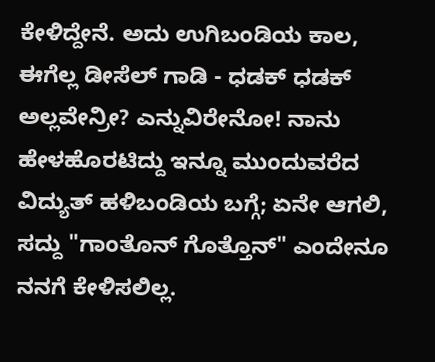ಕೇಳಿದ್ದೇನೆ. ಅದು ಉಗಿಬಂಡಿಯ ಕಾಲ, ಈಗೆಲ್ಲ ಡೀಸೆಲ್ ಗಾಡಿ - ಧಡಕ್ ಧಡಕ್ ಅಲ್ಲವೇನ್ರೀ? ಎನ್ನುವಿರೇನೋ! ನಾನು ಹೇಳಹೊರಟಿದ್ದು ಇನ್ನೂ ಮುಂದುವರೆದ ವಿದ್ಯುತ್ ಹಳಿಬಂಡಿಯ ಬಗ್ಗೆ; ಏನೇ ಆಗಲಿ, ಸದ್ದು "ಗಾಂತೊನ್ ಗೊತ್ತೊನ್" ಎಂದೇನೂ ನನಗೆ ಕೇಳಿಸಲಿಲ್ಲ.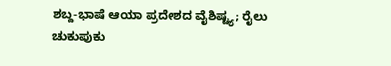ಶಬ್ದ-ಭಾಷೆ ಆಯಾ ಪ್ರದೇಶದ ವೈಶಿಷ್ಟ್ಯ; ರೈಲು ಚುಕುಪುಕು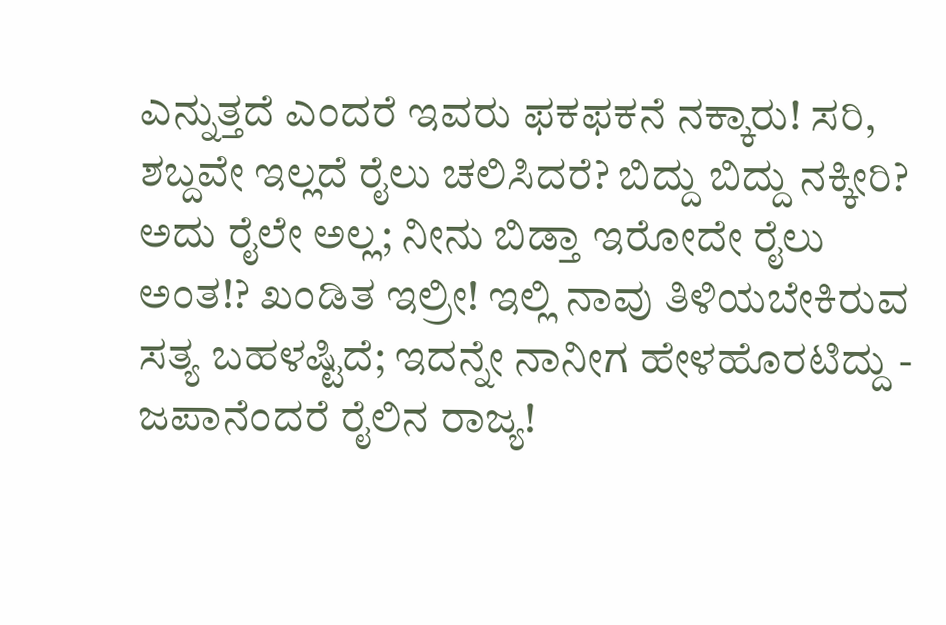ಎನ್ನುತ್ತದೆ ಎಂದರೆ ಇವರು ಫಕಫಕನೆ ನಕ್ಕಾರು! ಸರಿ, ಶಬ್ದವೇ ಇಲ್ಲದೆ ರೈಲು ಚಲಿಸಿದರೆ? ಬಿದ್ದು ಬಿದ್ದು ನಕ್ಕೀರಿ? ಅದು ರೈಲೇ ಅಲ್ಲ; ನೀನು ಬಿಡ್ತಾ ಇರೋದೇ ರೈಲು ಅಂತ!? ಖಂಡಿತ ಇಲ್ರೀ! ಇಲ್ಲಿ ನಾವು ತಿಳಿಯಬೇಕಿರುವ ಸತ್ಯ ಬಹಳಷ್ಟಿದೆ; ಇದನ್ನೇ ನಾನೀಗ ಹೇಳಹೊರಟಿದ್ದು - ಜಪಾನೆಂದರೆ ರೈಲಿನ ರಾಜ್ಯ!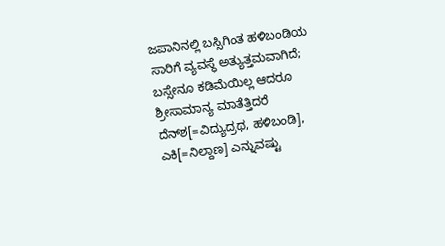ಜಪಾನಿನಲ್ಲಿ ಬಸ್ಸಿಗಿಂತ ಹಳಿಬಂಡಿಯ ಸಾರಿಗೆ ವ್ಯವಸ್ಥೆ ಅತ್ಯುತ್ತಮವಾಗಿದೆ; ಬಸ್ಸೇನೂ ಕಡಿಮೆಯಿಲ್ಲ ಆದರೂ ಶ್ರೀಸಾಮಾನ್ಯ ಮಾತೆತ್ತಿದರೆ ದೆನ್‍ಶ[=ವಿದ್ಯುದ್ರಥ, ಹಳಿಬಂಡಿ], ಎಕಿ[=ನಿಲ್ದಾಣ] ಎನ್ನುವಷ್ಟು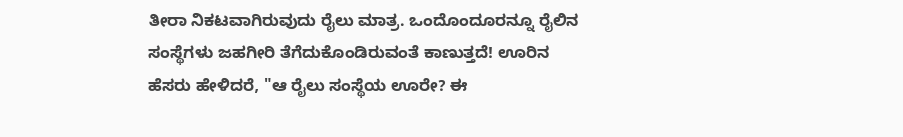ತೀರಾ ನಿಕಟವಾಗಿರುವುದು ರೈಲು ಮಾತ್ರ. ಒಂದೊಂದೂರನ್ನೂ ರೈಲಿನ ಸಂಸ್ಥೆಗಳು ಜಹಗೀರಿ ತೆಗೆದುಕೊಂಡಿರುವಂತೆ ಕಾಣುತ್ತದೆ! ಊರಿನ ಹೆಸರು ಹೇಳಿದರೆ, "ಆ ರೈಲು ಸಂಸ್ಥೆಯ ಊರೇ? ಈ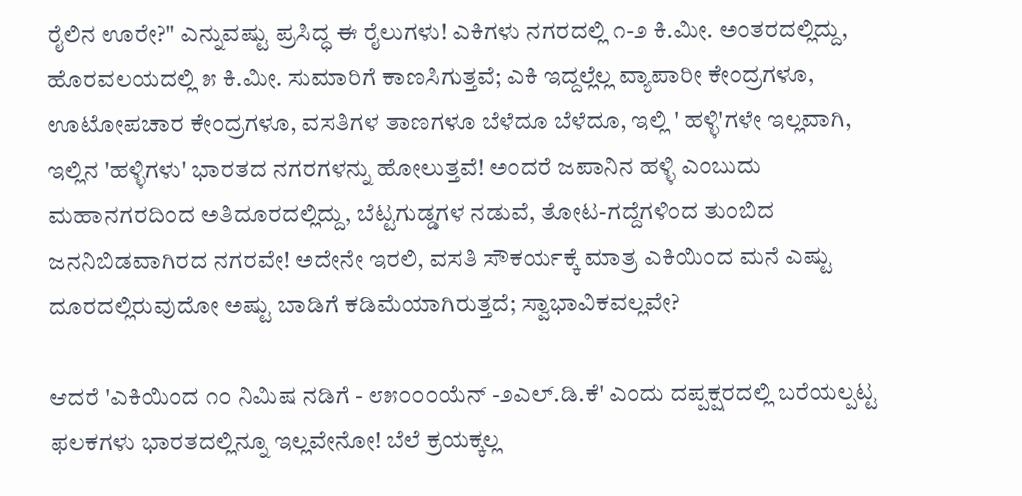ರೈಲಿನ ಊರೇ?" ಎನ್ನುವಷ್ಟು ಪ್ರಸಿದ್ಧ ಈ ರೈಲುಗಳು! ಎಕಿಗಳು ನಗರದಲ್ಲಿ ೧-೨ ಕಿ.ಮೀ. ಅಂತರದಲ್ಲಿದ್ದು, ಹೊರವಲಯದಲ್ಲಿ ೫ ಕಿ.ಮೀ. ಸುಮಾರಿಗೆ ಕಾಣಸಿಗುತ್ತವೆ; ಎಕಿ ಇದ್ದಲ್ಲೆಲ್ಲ ವ್ಯಾಪಾರೀ ಕೇಂದ್ರಗಳೂ, ಊಟೋಪಚಾರ ಕೇಂದ್ರಗಳೂ, ವಸತಿಗಳ ತಾಣಗಳೂ ಬೆಳೆದೂ ಬೆಳೆದೂ, ಇಲ್ಲಿ ' ಹಳ್ಳಿ'ಗಳೇ ಇಲ್ಲವಾಗಿ, ಇಲ್ಲಿನ 'ಹಳ್ಳಿಗಳು' ಭಾರತದ ನಗರಗಳನ್ನು ಹೋಲುತ್ತವೆ! ಅಂದರೆ ಜಪಾನಿನ ಹಳ್ಳಿ ಎಂಬುದು ಮಹಾನಗರದಿಂದ ಅತಿದೂರದಲ್ಲಿದ್ದು, ಬೆಟ್ಟಗುಡ್ಡಗಳ ನಡುವೆ, ತೋಟ-ಗದ್ದೆಗಳಿಂದ ತುಂಬಿದ ಜನನಿಬಿಡವಾಗಿರದ ನಗರವೇ! ಅದೇನೇ ಇರಲಿ, ವಸತಿ ಸೌಕರ್ಯಕ್ಕೆ ಮಾತ್ರ ಎಕಿಯಿಂದ ಮನೆ ಎಷ್ಟು ದೂರದಲ್ಲಿರುವುದೋ ಅಷ್ಟು ಬಾಡಿಗೆ ಕಡಿಮೆಯಾಗಿರುತ್ತದೆ; ಸ್ವಾಭಾವಿಕವಲ್ಲವೇ?

ಆದರೆ 'ಎಕಿಯಿಂದ ೧೦ ನಿಮಿಷ ನಡಿಗೆ - ೮೫೦೦೦ಯೆನ್ -೨ಎಲ್.ಡಿ.ಕೆ' ಎಂದು ದಪ್ಪಕ್ಷರದಲ್ಲಿ ಬರೆಯಲ್ಪಟ್ಟ ಫಲಕಗಳು ಭಾರತದಲ್ಲಿನ್ನೂ ಇಲ್ಲವೇನೋ! ಬೆಲೆ ಕ್ರಯಕ್ಕಲ್ಲ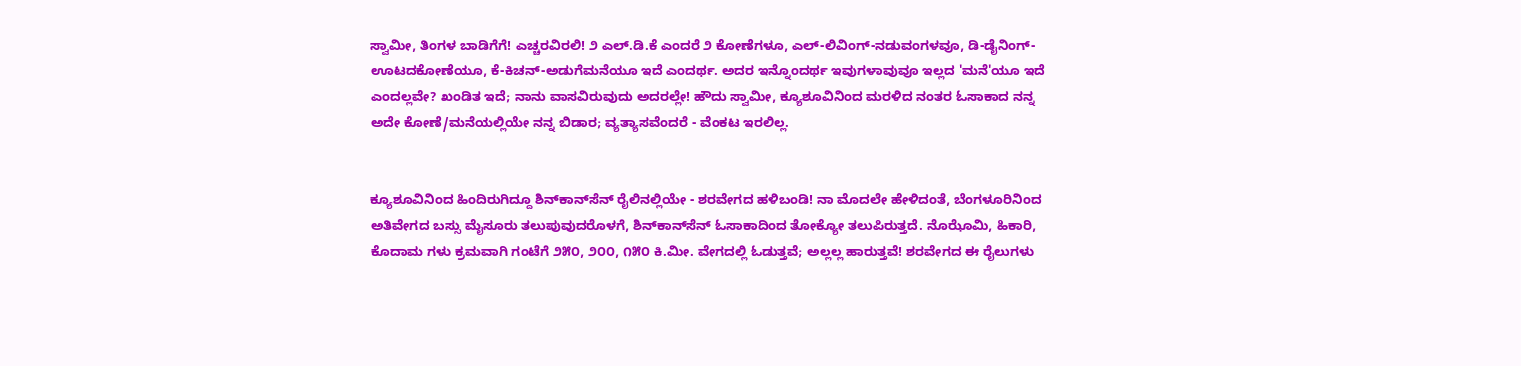ಸ್ವಾಮೀ, ತಿಂಗಳ ಬಾಡಿಗೆಗೆ! ಎಚ್ಚರವಿರಲಿ! ೨ ಎಲ್.ಡಿ.ಕೆ ಎಂದರೆ ೨ ಕೋಣೆಗಳೂ, ಎಲ್-ಲಿವಿಂಗ್-ನಡುವಂಗಳವೂ, ಡಿ-ಡೈನಿಂಗ್-ಊಟದಕೋಣೆಯೂ, ಕೆ-ಕಿಚನ್-ಅಡುಗೆಮನೆಯೂ ಇದೆ ಎಂದರ್ಥ. ಅದರ ಇನ್ನೊಂದರ್ಥ ಇವುಗಳಾವುವೂ ಇಲ್ಲದ 'ಮನೆ'ಯೂ ಇದೆ ಎಂದಲ್ಲವೇ? ಖಂಡಿತ ಇದೆ; ನಾನು ವಾಸವಿರುವುದು ಅದರಲ್ಲೇ! ಹೌದು ಸ್ವಾಮೀ, ಕ್ಯೂಶೂವಿನಿಂದ ಮರಳಿದ ನಂತರ ಓಸಾಕಾದ ನನ್ನ ಅದೇ ಕೋಣೆ/ಮನೆಯಲ್ಲಿಯೇ ನನ್ನ ಬಿಡಾರ; ವ್ಯತ್ಯಾಸವೆಂದರೆ - ವೆಂಕಟ ಇರಲಿಲ್ಲ.


ಕ್ಯೂಶೂವಿನಿಂದ ಹಿಂದಿರುಗಿದ್ದೂ ಶಿನ್‍ಕಾನ್‍ಸೆನ್ ರೈಲಿನಲ್ಲಿಯೇ - ಶರವೇಗದ ಹಳಿಬಂಡಿ! ನಾ ಮೊದಲೇ ಹೇಳಿದಂತೆ, ಬೆಂಗಳೂರಿನಿಂದ ಅತಿವೇಗದ ಬಸ್ಸು ಮೈಸೂರು ತಲುಪುವುದರೊಳಗೆ, ಶಿನ್‍ಕಾನ್‍ಸೆನ್ ಓಸಾಕಾದಿಂದ ತೋಕ್ಯೋ ತಲುಪಿರುತ್ತದೆ. ನೊಝೊಮಿ, ಹಿಕಾರಿ, ಕೊದಾಮ ಗಳು ಕ್ರಮವಾಗಿ ಗಂಟೆಗೆ ೨೫೦, ೨೦೦, ೧೫೦ ಕಿ.ಮೀ. ವೇಗದಲ್ಲಿ ಓಡುತ್ತವೆ; ಅಲ್ಲಲ್ಲ ಹಾರುತ್ತವೆ! ಶರವೇಗದ ಈ ರೈಲುಗಳು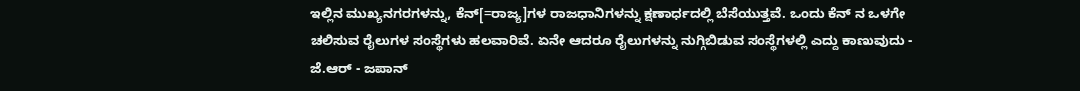ಇಲ್ಲಿನ ಮುಖ್ಯನಗರಗಳನ್ನು, ಕೆನ್[=ರಾಜ್ಯ]ಗಳ ರಾಜಧಾನಿಗಳನ್ನು ಕ್ಷಣಾರ್ಧದಲ್ಲಿ ಬೆಸೆಯುತ್ತವೆ. ಒಂದು ಕೆನ್ ನ ಒಳಗೇ ಚಲಿಸುವ ರೈಲುಗಳ ಸಂಸ್ಥೆಗಳು ಹಲವಾರಿವೆ. ಏನೇ ಆದರೂ ರೈಲುಗಳನ್ನು ನುಗ್ಗಿಬಿಡುವ ಸಂಸ್ಥೆಗಳಲ್ಲಿ ಎದ್ದು ಕಾಣುವುದು - ಜೆ.ಆರ್ - ಜಪಾನ್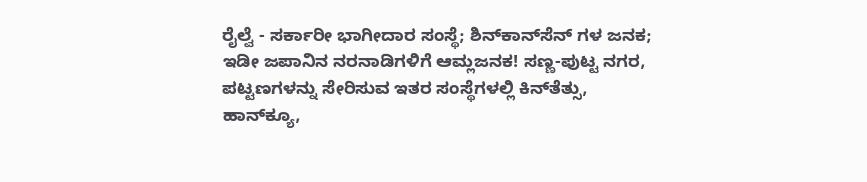ರೈಲ್ವೆ - ಸರ್ಕಾರೀ ಭಾಗೀದಾರ ಸಂಸ್ಥೆ; ಶಿನ್‍ಕಾನ್‍ಸೆನ್ ಗಳ ಜನಕ; ಇಡೀ ಜಪಾನಿನ ನರನಾಡಿಗಳಿಗೆ ಆಮ್ಲಜನಕ! ಸಣ್ಣ-ಪುಟ್ಟ ನಗರ, ಪಟ್ಟಣಗಳನ್ನು ಸೇರಿಸುವ ಇತರ ಸಂಸ್ಥೆಗಳಲ್ಲಿ ಕಿನ್‍ತೆತ್ಸು, ಹಾನ್‍ಕ್ಯೂ,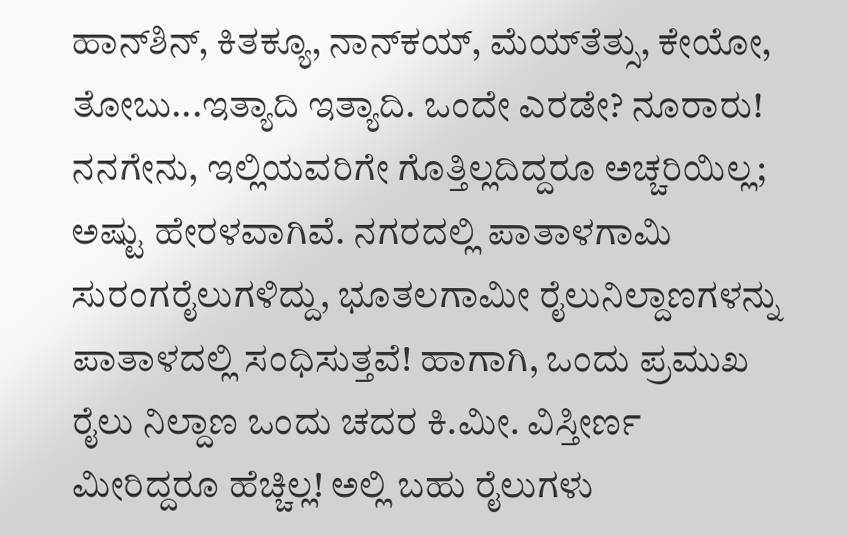ಹಾನ್‍ಶಿನ್, ಕಿತಕ್ಯೂ, ನಾನ್‍ಕಯ್, ಮೆಯ್‍ತೆತ್ಸು, ಕೇಯೋ, ತೋಬು...ಇತ್ಯಾದಿ ಇತ್ಯಾದಿ. ಒಂದೇ ಎರಡೇ? ನೂರಾರು! ನನಗೇನು, ಇಲ್ಲಿಯವರಿಗೇ ಗೊತ್ತಿಲ್ಲದಿದ್ದರೂ ಅಚ್ಚರಿಯಿಲ್ಲ; ಅಷ್ಟು ಹೇರಳವಾಗಿವೆ. ನಗರದಲ್ಲಿ ಪಾತಾಳಗಾಮಿ ಸುರಂಗರೈಲುಗಳಿದ್ದು, ಭೂತಲಗಾಮೀ ರೈಲುನಿಲ್ದಾಣಗಳನ್ನು ಪಾತಾಳದಲ್ಲಿ ಸಂಧಿಸುತ್ತವೆ! ಹಾಗಾಗಿ, ಒಂದು ಪ್ರಮುಖ ರೈಲು ನಿಲ್ದಾಣ ಒಂದು ಚದರ ಕಿ.ಮೀ. ವಿಸ್ತೀರ್ಣ ಮೀರಿದ್ದರೂ ಹೆಚ್ಚಿಲ್ಲ! ಅಲ್ಲಿ ಬಹು ರೈಲುಗಳು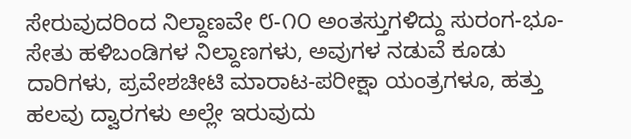ಸೇರುವುದರಿಂದ ನಿಲ್ದಾಣವೇ ೮-೧೦ ಅಂತಸ್ತುಗಳಿದ್ದು ಸುರಂಗ-ಭೂ-ಸೇತು ಹಳಿಬಂಡಿಗಳ ನಿಲ್ದಾಣಗಳು, ಅವುಗಳ ನಡುವೆ ಕೂಡು ದಾರಿಗಳು, ಪ್ರವೇಶಚೀಟಿ ಮಾರಾಟ-ಪರೀಕ್ಷಾ ಯಂತ್ರಗಳೂ, ಹತ್ತು ಹಲವು ದ್ವಾರಗಳು ಅಲ್ಲೇ ಇರುವುದು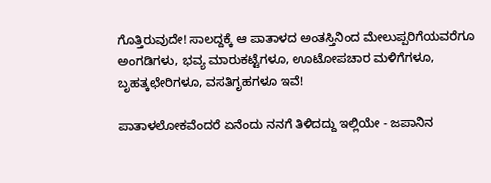ಗೊತ್ತಿರುವುದೇ! ಸಾಲದ್ದಕ್ಕೆ ಆ ಪಾತಾಳದ ಅಂತಸ್ತಿನಿಂದ ಮೇಲುಪ್ಪರಿಗೆಯವರೆಗೂ ಅಂಗಡಿಗಳು, ಭವ್ಯ ಮಾರುಕಟ್ಟೆಗಳೂ, ಊಟೋಪಚಾರ ಮಳಿಗೆಗಳೂ, ಬೃಹತ್ಕಛೇರಿಗಳೂ, ವಸತಿಗೃಹಗಳೂ ಇವೆ!

ಪಾತಾಳಲೋಕವೆಂದರೆ ಏನೆಂದು ನನಗೆ ತಿಳಿದದ್ದು ಇಲ್ಲಿಯೇ - ಜಪಾನಿನ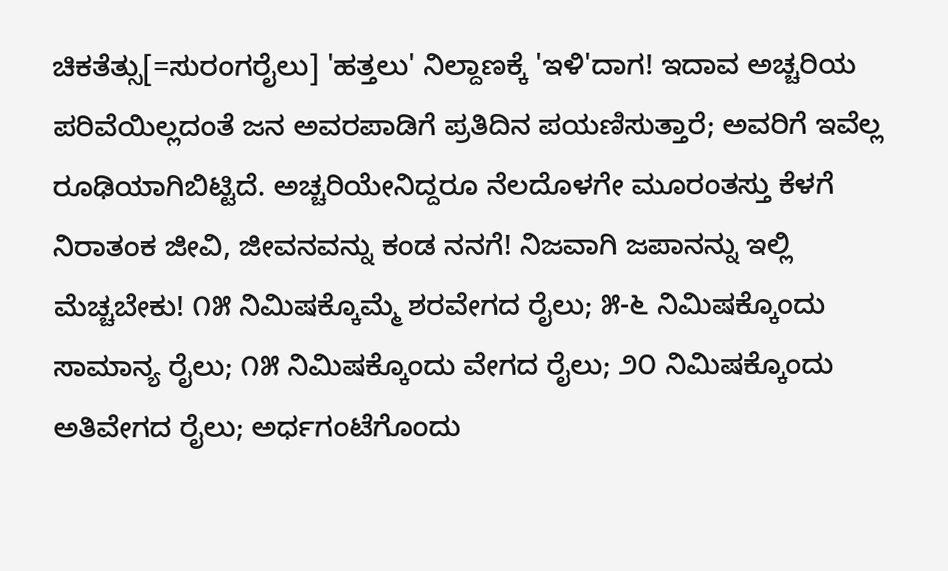ಚಿಕತೆತ್ಸು[=ಸುರಂಗರೈಲು] 'ಹತ್ತಲು' ನಿಲ್ದಾಣಕ್ಕೆ 'ಇಳಿ'ದಾಗ! ಇದಾವ ಅಚ್ಚರಿಯ ಪರಿವೆಯಿಲ್ಲದಂತೆ ಜನ ಅವರಪಾಡಿಗೆ ಪ್ರತಿದಿನ ಪಯಣಿಸುತ್ತಾರೆ; ಅವರಿಗೆ ಇವೆಲ್ಲ ರೂಢಿಯಾಗಿಬಿಟ್ಟಿದೆ. ಅಚ್ಚರಿಯೇನಿದ್ದರೂ ನೆಲದೊಳಗೇ ಮೂರಂತಸ್ತು ಕೆಳಗೆ ನಿರಾತಂಕ ಜೀವಿ, ಜೀವನವನ್ನು ಕಂಡ ನನಗೆ! ನಿಜವಾಗಿ ಜಪಾನನ್ನು ಇಲ್ಲಿ ಮೆಚ್ಚಬೇಕು! ೧೫ ನಿಮಿಷಕ್ಕೊಮ್ಮೆ ಶರವೇಗದ ರೈಲು; ೫-೬ ನಿಮಿಷಕ್ಕೊಂದು ಸಾಮಾನ್ಯ ರೈಲು; ೧೫ ನಿಮಿಷಕ್ಕೊಂದು ವೇಗದ ರೈಲು; ೨೦ ನಿಮಿಷಕ್ಕೊಂದು ಅತಿವೇಗದ ರೈಲು; ಅರ್ಧಗಂಟೆಗೊಂದು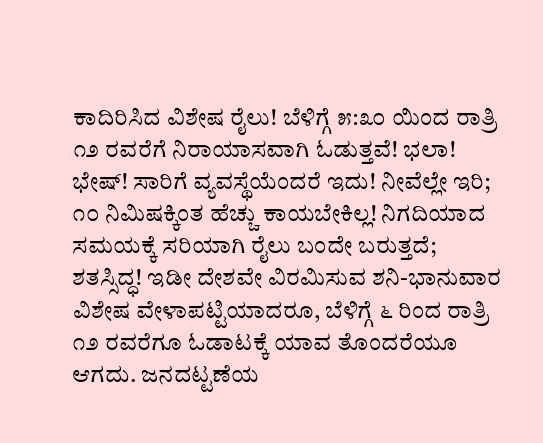ಕಾದಿರಿಸಿದ ವಿಶೇಷ ರೈಲು! ಬೆಳಿಗ್ಗೆ ೫:೩೦ ಯಿಂದ ರಾತ್ರಿ ೧೨ ರವರೆಗೆ ನಿರಾಯಾಸವಾಗಿ ಓಡುತ್ತವೆ! ಭಲಾ! ಭೇಷ್! ಸಾರಿಗೆ ವ್ಯವಸ್ಥೆಯೆಂದರೆ ಇದು! ನೀವೆಲ್ಲೇ ಇರಿ; ೧೦ ನಿಮಿಷಕ್ಕಿಂತ ಹೆಚ್ಚು ಕಾಯಬೇಕಿಲ್ಲ! ನಿಗದಿಯಾದ ಸಮಯಕ್ಕೆ ಸರಿಯಾಗಿ ರೈಲು ಬಂದೇ ಬರುತ್ತದೆ; ಶತಸ್ಸಿದ್ಧ! ಇಡೀ ದೇಶವೇ ವಿರಮಿಸುವ ಶನಿ-ಭಾನುವಾರ ವಿಶೇಷ ವೇಳಾಪಟ್ಟಿಯಾದರೂ, ಬೆಳಿಗ್ಗೆ ೬ ರಿಂದ ರಾತ್ರಿ ೧೨ ರವರೆಗೂ ಓಡಾಟಕ್ಕೆ ಯಾವ ತೊಂದರೆಯೂ ಆಗದು. ಜನದಟ್ಟಣೆಯ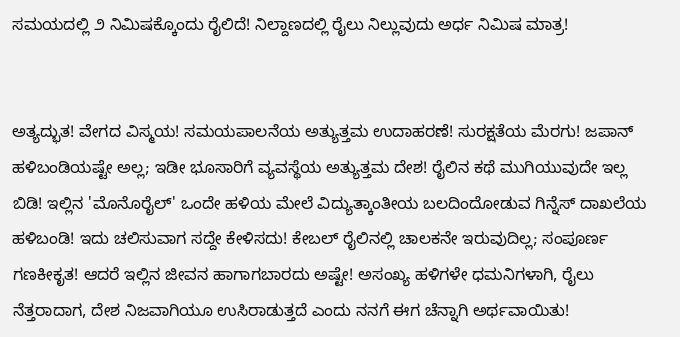ಸಮಯದಲ್ಲಿ ೨ ನಿಮಿಷಕ್ಕೊಂದು ರೈಲಿದೆ! ನಿಲ್ದಾಣದಲ್ಲಿ ರೈಲು ನಿಲ್ಲುವುದು ಅರ್ಧ ನಿಮಿಷ ಮಾತ್ರ!


ಅತ್ಯದ್ಭುತ! ವೇಗದ ವಿಸ್ಮಯ! ಸಮಯಪಾಲನೆಯ ಅತ್ಯುತ್ತಮ ಉದಾಹರಣೆ! ಸುರಕ್ಷತೆಯ ಮೆರಗು! ಜಪಾನ್ ಹಳಿಬಂಡಿಯಷ್ಟೇ ಅಲ್ಲ; ಇಡೀ ಭೂಸಾರಿಗೆ ವ್ಯವಸ್ಥೆಯ ಅತ್ಯುತ್ತಮ ದೇಶ! ರೈಲಿನ ಕಥೆ ಮುಗಿಯುವುದೇ ಇಲ್ಲ ಬಿಡಿ! ಇಲ್ಲಿನ 'ಮೊನೊರೈಲ್' ಒಂದೇ ಹಳಿಯ ಮೇಲೆ ವಿದ್ಯುತ್ಕಾಂತೀಯ ಬಲದಿಂದೋಡುವ ಗಿನ್ನೆಸ್ ದಾಖಲೆಯ ಹಳಿಬಂಡಿ! ಇದು ಚಲಿಸುವಾಗ ಸದ್ದೇ ಕೇಳಿಸದು! ಕೇಬಲ್ ರೈಲಿನಲ್ಲಿ ಚಾಲಕನೇ ಇರುವುದಿಲ್ಲ; ಸಂಪೂರ್ಣ ಗಣಕೀಕೃತ! ಆದರೆ ಇಲ್ಲಿನ ಜೀವನ ಹಾಗಾಗಬಾರದು ಅಷ್ಟೇ! ಅಸಂಖ್ಯ ಹಳಿಗಳೇ ಧಮನಿಗಳಾಗಿ, ರೈಲು ನೆತ್ತರಾದಾಗ, ದೇಶ ನಿಜವಾಗಿಯೂ ಉಸಿರಾಡುತ್ತದೆ ಎಂದು ನನಗೆ ಈಗ ಚೆನ್ನಾಗಿ ಅರ್ಥವಾಯಿತು!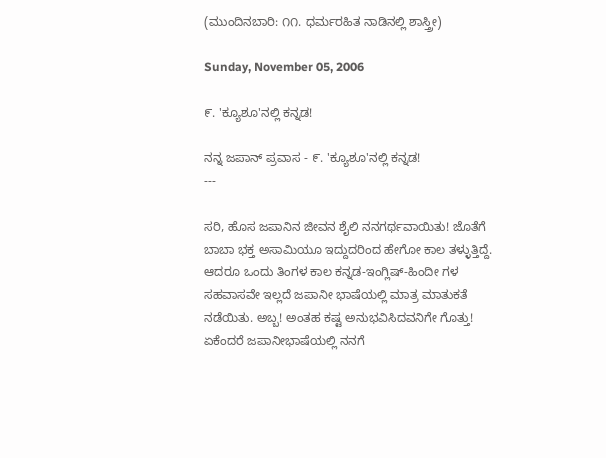(ಮುಂದಿನಬಾರಿ: ೧೧. ಧರ್ಮರಹಿತ ನಾಡಿನಲ್ಲಿ ಶಾಸ್ತ್ರೀ)

Sunday, November 05, 2006

೯. 'ಕ್ಯೂಶೂ'ನಲ್ಲಿ ಕನ್ನಡ!

ನನ್ನ ಜಪಾನ್ ಪ್ರವಾಸ - ೯. 'ಕ್ಯೂಶೂ'ನಲ್ಲಿ ಕನ್ನಡ!
---

ಸರಿ, ಹೊಸ ಜಪಾನಿನ ಜೀವನ ಶೈಲಿ ನನಗರ್ಥವಾಯಿತು! ಜೊತೆಗೆ ಬಾಬಾ ಭಕ್ತ ಅಸಾಮಿಯೂ ಇದ್ದುದರಿಂದ ಹೇಗೋ ಕಾಲ ತಳ್ಳುತ್ತಿದ್ದೆ. ಆದರೂ ಒಂದು ತಿಂಗಳ ಕಾಲ ಕನ್ನಡ-ಇಂಗ್ಲಿಷ್-ಹಿಂದೀ ಗಳ ಸಹವಾಸವೇ ಇಲ್ಲದೆ ಜಪಾನೀ ಭಾಷೆಯಲ್ಲಿ ಮಾತ್ರ ಮಾತುಕತೆ ನಡೆಯಿತು. ಅಬ್ಬ! ಅಂತಹ ಕಷ್ಟ ಅನುಭವಿಸಿದವನಿಗೇ ಗೊತ್ತು! ಏಕೆಂದರೆ ಜಪಾನೀಭಾಷೆಯಲ್ಲಿ ನನಗೆ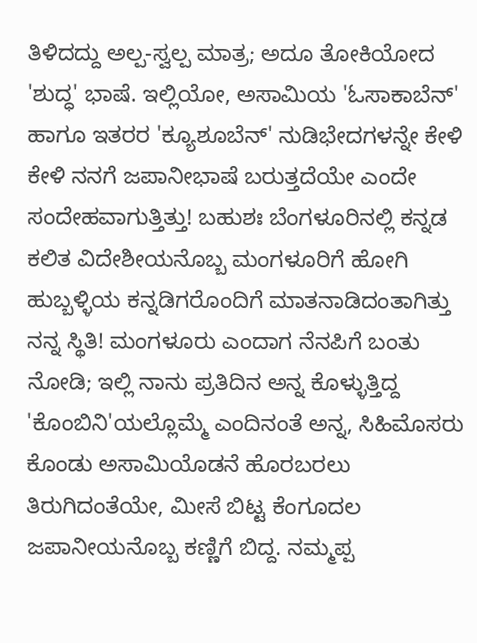ತಿಳಿದದ್ದು ಅಲ್ಪ-ಸ್ವಲ್ಪ ಮಾತ್ರ; ಅದೂ ತೋಕಿಯೋದ 'ಶುದ್ಧ' ಭಾಷೆ. ಇಲ್ಲಿಯೋ, ಅಸಾಮಿಯ 'ಓಸಾಕಾಬೆನ್' ಹಾಗೂ ಇತರರ 'ಕ್ಯೂಶೂಬೆನ್' ನುಡಿಭೇದಗಳನ್ನೇ ಕೇಳಿ ಕೇಳಿ ನನಗೆ ಜಪಾನೀಭಾಷೆ ಬರುತ್ತದೆಯೇ ಎಂದೇ ಸಂದೇಹವಾಗುತ್ತಿತ್ತು! ಬಹುಶಃ ಬೆಂಗಳೂರಿನಲ್ಲಿ ಕನ್ನಡ ಕಲಿತ ವಿದೇಶೀಯನೊಬ್ಬ ಮಂಗಳೂರಿಗೆ ಹೋಗಿ ಹುಬ್ಬಳ್ಳಿಯ ಕನ್ನಡಿಗರೊಂದಿಗೆ ಮಾತನಾಡಿದಂತಾಗಿತ್ತು ನನ್ನ ಸ್ಥಿತಿ! ಮಂಗಳೂರು ಎಂದಾಗ ನೆನಪಿಗೆ ಬಂತು ನೋಡಿ; ಇಲ್ಲಿ ನಾನು ಪ್ರತಿದಿನ ಅನ್ನ ಕೊಳ್ಳುತ್ತಿದ್ದ 'ಕೊಂಬಿನಿ'ಯಲ್ಲೊಮ್ಮೆ ಎಂದಿನಂತೆ ಅನ್ನ, ಸಿಹಿಮೊಸರು ಕೊಂಡು ಅಸಾಮಿಯೊಡನೆ ಹೊರಬರಲು ತಿರುಗಿದಂತೆಯೇ, ಮೀಸೆ ಬಿಟ್ಟ ಕೆಂಗೂದಲ ಜಪಾನೀಯನೊಬ್ಬ ಕಣ್ಣಿಗೆ ಬಿದ್ದ. ನಮ್ಮಪ್ಪ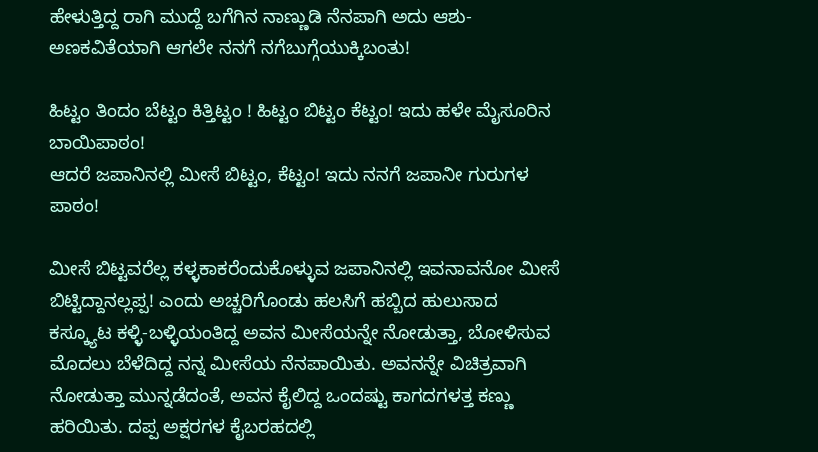ಹೇಳುತ್ತಿದ್ದ ರಾಗಿ ಮುದ್ದೆ ಬಗೆಗಿನ ನಾಣ್ಣುಡಿ ನೆನಪಾಗಿ ಅದು ಆಶು-ಅಣಕವಿತೆಯಾಗಿ ಆಗಲೇ ನನಗೆ ನಗೆಬುಗ್ಗೆಯುಕ್ಕಿಬಂತು!

ಹಿಟ್ಟಂ ತಿಂದಂ ಬೆಟ್ಟಂ ಕಿತ್ತಿಟ್ಟಂ ! ಹಿಟ್ಟಂ ಬಿಟ್ಟಂ ಕೆಟ್ಟಂ! ಇದು ಹಳೇ ಮೈಸೂರಿನ ಬಾಯಿಪಾಠಂ!
ಆದರೆ ಜಪಾನಿನಲ್ಲಿ ಮೀಸೆ ಬಿಟ್ಟಂ, ಕೆಟ್ಟಂ! ಇದು ನನಗೆ ಜಪಾನೀ ಗುರುಗಳ ಪಾಠಂ!

ಮೀಸೆ ಬಿಟ್ಟವರೆಲ್ಲ ಕಳ್ಳಕಾಕರೆಂದುಕೊಳ್ಳುವ ಜಪಾನಿನಲ್ಲಿ ಇವನಾವನೋ ಮೀಸೆ ಬಿಟ್ಟಿದ್ದಾನಲ್ಲಪ್ಪ! ಎಂದು ಅಚ್ಚರಿಗೊಂಡು ಹಲಸಿಗೆ ಹಬ್ಬಿದ ಹುಲುಸಾದ ಕಸ್ಕ್ಯೂಟ ಕಳ್ಳಿ-ಬಳ್ಳಿಯಂತಿದ್ದ ಅವನ ಮೀಸೆಯನ್ನೇ ನೋಡುತ್ತಾ, ಬೋಳಿಸುವ ಮೊದಲು ಬೆಳೆದಿದ್ದ ನನ್ನ ಮೀಸೆಯ ನೆನಪಾಯಿತು. ಅವನನ್ನೇ ವಿಚಿತ್ರವಾಗಿ ನೋಡುತ್ತಾ ಮುನ್ನಡೆದಂತೆ, ಅವನ ಕೈಲಿದ್ದ ಒಂದಷ್ಟು ಕಾಗದಗಳತ್ತ ಕಣ್ಣು ಹರಿಯಿತು. ದಪ್ಪ ಅಕ್ಷರಗಳ ಕೈಬರಹದಲ್ಲಿ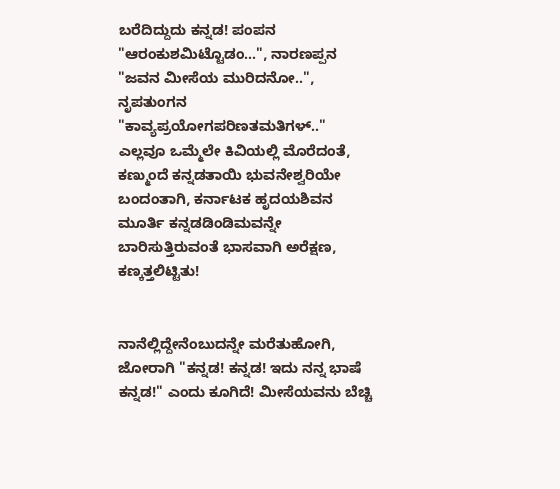ಬರೆದಿದ್ದುದು ಕನ್ನಡ! ಪಂಪನ "ಆರಂಕುಶಮಿಟ್ಟೊಡಂ...", ನಾರಣಪ್ಪನ "ಜವನ ಮೀಸೆಯ ಮುರಿದನೋ..", ನೃಪತುಂಗನ "ಕಾವ್ಯಪ್ರಯೋಗಪರಿಣತಮತಿಗಳ್.." ಎಲ್ಲವೂ ಒಮ್ಮೆಲೇ ಕಿವಿಯಲ್ಲಿ ಮೊರೆದಂತೆ, ಕಣ್ಮುಂದೆ ಕನ್ನಡತಾಯಿ ಭುವನೇಶ್ವರಿಯೇ ಬಂದಂತಾಗಿ, ಕರ್ನಾಟಕ ಹೃದಯಶಿವನ ಮೂರ್ತಿ ಕನ್ನಡಡಿಂಡಿಮವನ್ನೇ ಬಾರಿಸುತ್ತಿರುವಂತೆ ಭಾಸವಾಗಿ ಅರೆಕ್ಷಣ, ಕಣ್ಕತ್ತಲಿಟ್ಟಿತು!


ನಾನೆಲ್ಲಿದ್ದೇನೆಂಬುದನ್ನೇ ಮರೆತುಹೋಗಿ, ಜೋರಾಗಿ "ಕನ್ನಡ! ಕನ್ನಡ! ಇದು ನನ್ನ ಭಾಷೆ ಕನ್ನಡ!" ಎಂದು ಕೂಗಿದೆ! ಮೀಸೆಯವನು ಬೆಚ್ಚಿ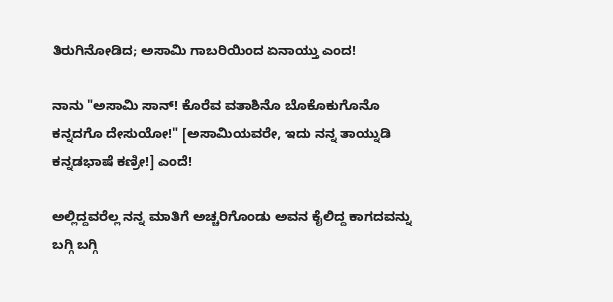ತಿರುಗಿನೋಡಿದ; ಅಸಾಮಿ ಗಾಬರಿಯಿಂದ ಏನಾಯ್ತು ಎಂದ!

ನಾನು "ಅಸಾಮಿ ಸಾನ್! ಕೊರೆವ ವತಾಶಿನೊ ಬೊಕೊಕುಗೊನೊ ಕನ್ನದಗೊ ದೇಸುಯೋ!" [ಅಸಾಮಿಯವರೇ, ಇದು ನನ್ನ ತಾಯ್ನುಡಿ ಕನ್ನಡಭಾಷೆ ಕಣ್ರೀ!] ಎಂದೆ!

ಅಲ್ಲಿದ್ದವರೆಲ್ಲ ನನ್ನ ಮಾತಿಗೆ ಅಚ್ಚರಿಗೊಂಡು ಅವನ ಕೈಲಿದ್ದ ಕಾಗದವನ್ನು ಬಗ್ಗಿ ಬಗ್ಗಿ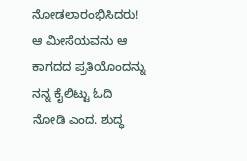ನೋಡಲಾರಂಭಿಸಿದರು! ಆ ಮೀಸೆಯವನು ಆ ಕಾಗದದ ಪ್ರತಿಯೊಂದನ್ನು ನನ್ನ ಕೈಲಿಟ್ಟು ಓದಿ ನೋಡಿ ಎಂದ. ಶುದ್ಧ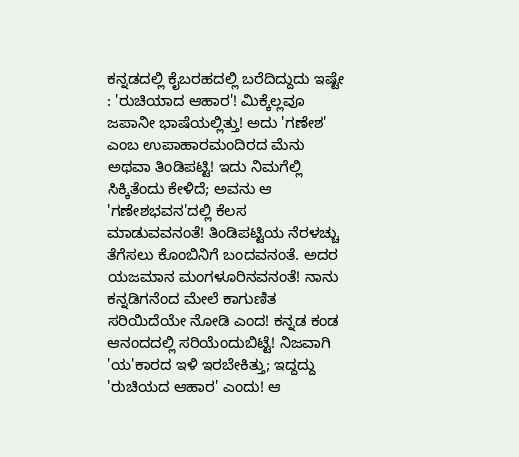ಕನ್ನಡದಲ್ಲಿ ಕೈಬರಹದಲ್ಲಿ ಬರೆದಿದ್ದುದು ಇಷ್ಟೇ : 'ರುಚಿಯಾದ ಆಹಾರ'! ಮಿಕ್ಕೆಲ್ಲವೂ ಜಪಾನೀ ಭಾಷೆಯಲ್ಲಿತ್ತು! ಅದು 'ಗಣೇಶ' ಎಂಬ ಉಪಾಹಾರಮಂದಿರದ ಮೆನು ಅಥವಾ ತಿಂಡಿಪಟ್ಟಿ! ಇದು ನಿಮಗೆಲ್ಲಿ ಸಿಕ್ಕಿತೆಂದು ಕೇಳಿದೆ; ಅವನು ಆ 'ಗಣೇಶಭವನ'ದಲ್ಲಿ ಕೆಲಸ ಮಾಡುವವನಂತೆ! ತಿಂಡಿಪಟ್ಟಿಯ ನೆರಳಚ್ಚು ತೆಗೆಸಲು ಕೊಂಬಿನಿಗೆ ಬಂದವನಂತೆ. ಅದರ ಯಜಮಾನ ಮಂಗಳೂರಿನವನಂತೆ! ನಾನು ಕನ್ನಡಿಗನೆಂದ ಮೇಲೆ ಕಾಗುಣಿತ ಸರಿಯಿದೆಯೇ ನೋಡಿ ಎಂದ! ಕನ್ನಡ ಕಂಡ ಆನಂದದಲ್ಲಿ ಸರಿಯೆಂದುಬಿಟ್ಟೆ! ನಿಜವಾಗಿ 'ಯ'ಕಾರದ ಇಳಿ ಇರಬೇಕಿತ್ತು; ಇದ್ದದ್ದು 'ರುಚಿಯದ ಆಹಾರ' ಎಂದು! ಆ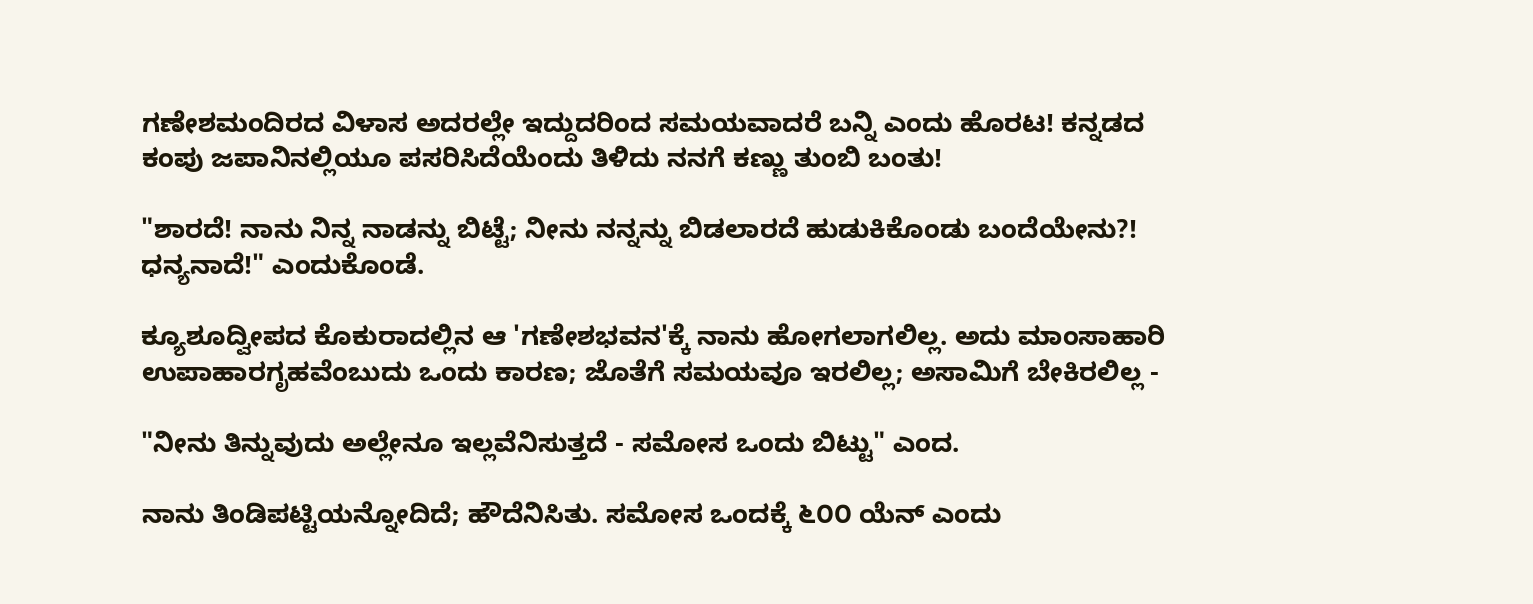ಗಣೇಶಮಂದಿರದ ವಿಳಾಸ ಅದರಲ್ಲೇ ಇದ್ದುದರಿಂದ ಸಮಯವಾದರೆ ಬನ್ನಿ ಎಂದು ಹೊರಟ! ಕನ್ನಡದ ಕಂಪು ಜಪಾನಿನಲ್ಲಿಯೂ ಪಸರಿಸಿದೆಯೆಂದು ತಿಳಿದು ನನಗೆ ಕಣ್ಣು ತುಂಬಿ ಬಂತು!

"ಶಾರದೆ! ನಾನು ನಿನ್ನ ನಾಡನ್ನು ಬಿಟ್ಟೆ; ನೀನು ನನ್ನನ್ನು ಬಿಡಲಾರದೆ ಹುಡುಕಿಕೊಂಡು ಬಂದೆಯೇನು?! ಧನ್ಯನಾದೆ!" ಎಂದುಕೊಂಡೆ.

ಕ್ಯೂಶೂದ್ವೀಪದ ಕೊಕುರಾದಲ್ಲಿನ ಆ 'ಗಣೇಶಭವನ'ಕ್ಕೆ ನಾನು ಹೋಗಲಾಗಲಿಲ್ಲ. ಅದು ಮಾಂಸಾಹಾರಿ ಉಪಾಹಾರಗೃಹವೆಂಬುದು ಒಂದು ಕಾರಣ; ಜೊತೆಗೆ ಸಮಯವೂ ಇರಲಿಲ್ಲ; ಅಸಾಮಿಗೆ ಬೇಕಿರಲಿಲ್ಲ -

"ನೀನು ತಿನ್ನುವುದು ಅಲ್ಲೇನೂ ಇಲ್ಲವೆನಿಸುತ್ತದೆ - ಸಮೋಸ ಒಂದು ಬಿಟ್ಟು" ಎಂದ.

ನಾನು ತಿಂಡಿಪಟ್ಟಿಯನ್ನೋದಿದೆ; ಹೌದೆನಿಸಿತು. ಸಮೋಸ ಒಂದಕ್ಕೆ ೬೦೦ ಯೆನ್ ಎಂದು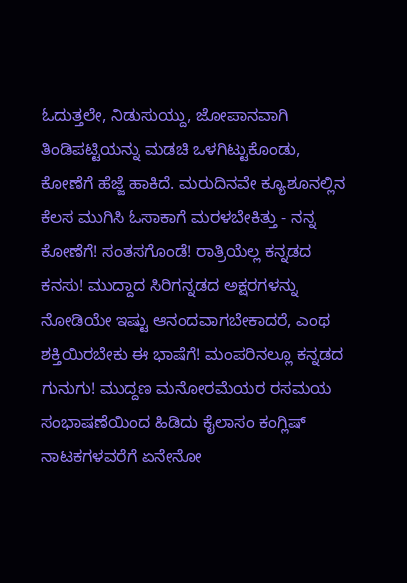ಓದುತ್ತಲೇ, ನಿಡುಸುಯ್ದು, ಜೋಪಾನವಾಗಿ ತಿಂಡಿಪಟ್ಟಿಯನ್ನು ಮಡಚಿ ಒಳಗಿಟ್ಟುಕೊಂಡು, ಕೋಣೆಗೆ ಹೆಜ್ಜೆ ಹಾಕಿದೆ. ಮರುದಿನವೇ ಕ್ಯೂಶೂನಲ್ಲಿನ ಕೆಲಸ ಮುಗಿಸಿ ಓಸಾಕಾಗೆ ಮರಳಬೇಕಿತ್ತು - ನನ್ನ ಕೋಣೆಗೆ! ಸಂತಸಗೊಂಡೆ! ರಾತ್ರಿಯೆಲ್ಲ ಕನ್ನಡದ ಕನಸು! ಮುದ್ದಾದ ಸಿರಿಗನ್ನಡದ ಅಕ್ಷರಗಳನ್ನು ನೋಡಿಯೇ ಇಷ್ಟು ಆನಂದವಾಗಬೇಕಾದರೆ, ಎಂಥ ಶಕ್ತಿಯಿರಬೇಕು ಈ ಭಾಷೆಗೆ! ಮಂಪರಿನಲ್ಲೂ ಕನ್ನಡದ ಗುನುಗು! ಮುದ್ದಣ ಮನೋರಮೆಯರ ರಸಮಯ ಸಂಭಾಷಣೆಯಿಂದ ಹಿಡಿದು ಕೈಲಾಸಂ ಕಂಗ್ಲಿಷ್ ನಾಟಕಗಳವರೆಗೆ ಏನೇನೋ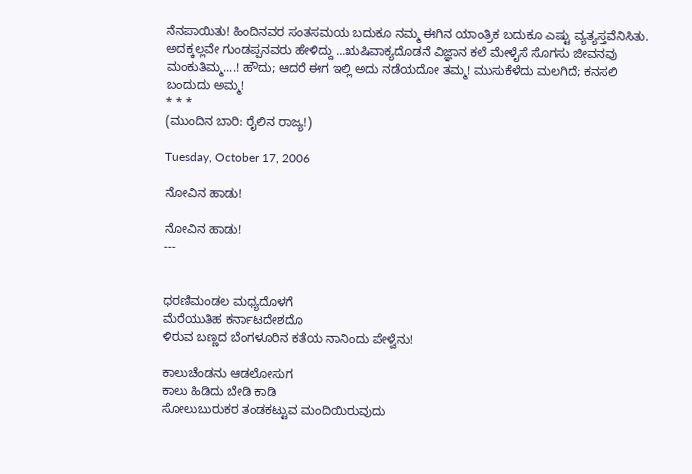ನೆನಪಾಯಿತು! ಹಿಂದಿನವರ ಸಂತಸಮಯ ಬದುಕೂ ನಮ್ಮ ಈಗಿನ ಯಾಂತ್ರಿಕ ಬದುಕೂ ಎಷ್ಟು ವ್ಯತ್ಯಸ್ತವೆನಿಸಿತು.
ಅದಕ್ಕಲ್ಲವೇ ಗುಂಡಪ್ಪನವರು ಹೇಳಿದ್ದು ...ಋಷಿವಾಕ್ಯದೊಡನೆ ವಿಜ್ಞಾನ ಕಲೆ ಮೇಳೈಸೆ ಸೊಗಸು ಜೀವನವು ಮಂಕುತಿಮ್ಮ....! ಹೌದು; ಆದರೆ ಈಗ ಇಲ್ಲಿ ಅದು ನಡೆಯದೋ ತಮ್ಮ! ಮುಸುಕೆಳೆದು ಮಲಗಿದೆ; ಕನಸಲಿ ಬಂದುದು ಅಮ್ಮ!
* * *
(ಮುಂದಿನ ಬಾರಿ: ರೈಲಿನ ರಾಜ್ಯ!)

Tuesday, October 17, 2006

ನೋವಿನ ಹಾಡು!

ನೋವಿನ ಹಾಡು!
---


ಧರಣಿಮಂಡಲ ಮಧ್ಯದೊಳಗೆ
ಮೆರೆಯುತಿಹ ಕರ್ನಾಟದೇಶದೊ
ಳಿರುವ ಬಣ್ಣದ ಬೆಂಗಳೂರಿನ ಕತೆಯ ನಾನಿಂದು ಪೇಳ್ವೆನು!

ಕಾಲುಚೆಂಡನು ಆಡಲೋಸುಗ
ಕಾಲು ಹಿಡಿದು ಬೇಡಿ ಕಾಡಿ
ಸೋಲುಬುರುಕರ ತಂಡಕಟ್ಟುವ ಮಂದಿಯಿರುವುದು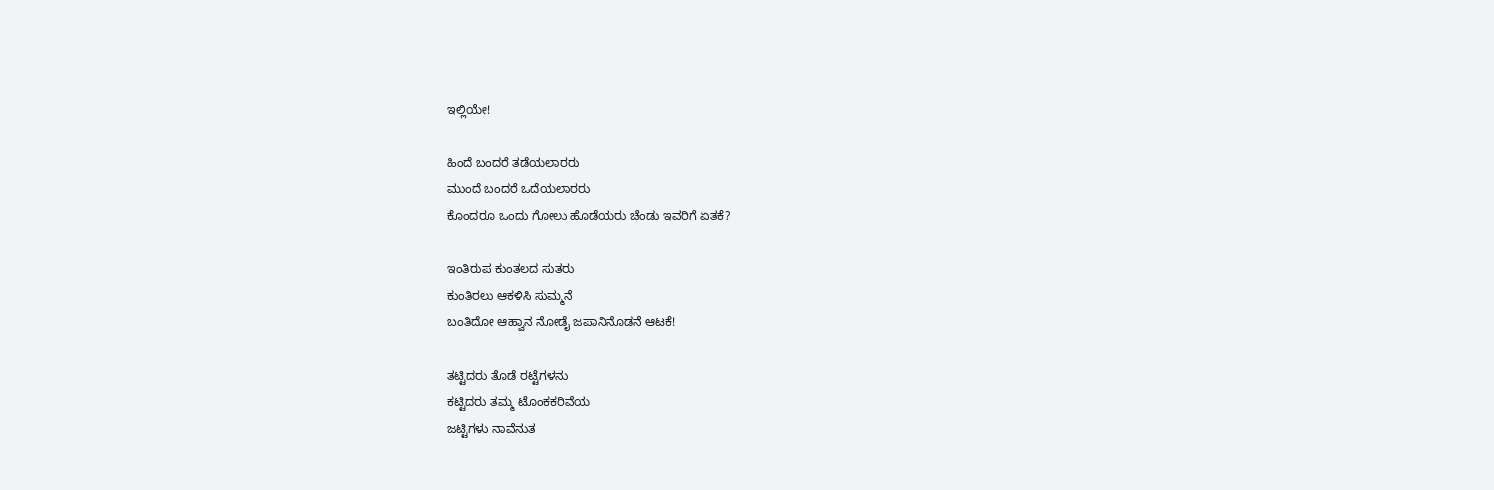ಇಲ್ಲಿಯೇ!

ಹಿಂದೆ ಬಂದರೆ ತಡೆಯಲಾರರು
ಮುಂದೆ ಬಂದರೆ ಒದೆಯಲಾರರು
ಕೊಂದರೂ ಒಂದು ಗೋಲು ಹೊಡೆಯರು ಚೆಂಡು ಇವರಿಗೆ ಏತಕೆ?

ಇಂತಿರುಪ ಕುಂತಲದ ಸುತರು
ಕುಂತಿರಲು ಆಕಳಿಸಿ ಸುಮ್ಮನೆ
ಬಂತಿದೋ ಆಹ್ವಾನ ನೋಡೈ ಜಪಾನಿನೊಡನೆ ಆಟಕೆ!

ತಟ್ಟಿದರು ತೊಡೆ ರಟ್ಟೆಗಳನು
ಕಟ್ಟಿದರು ತಮ್ಮ ಟೊಂಕಕರಿವೆಯ
ಜಟ್ಟಿಗಳು ನಾವೆನುತ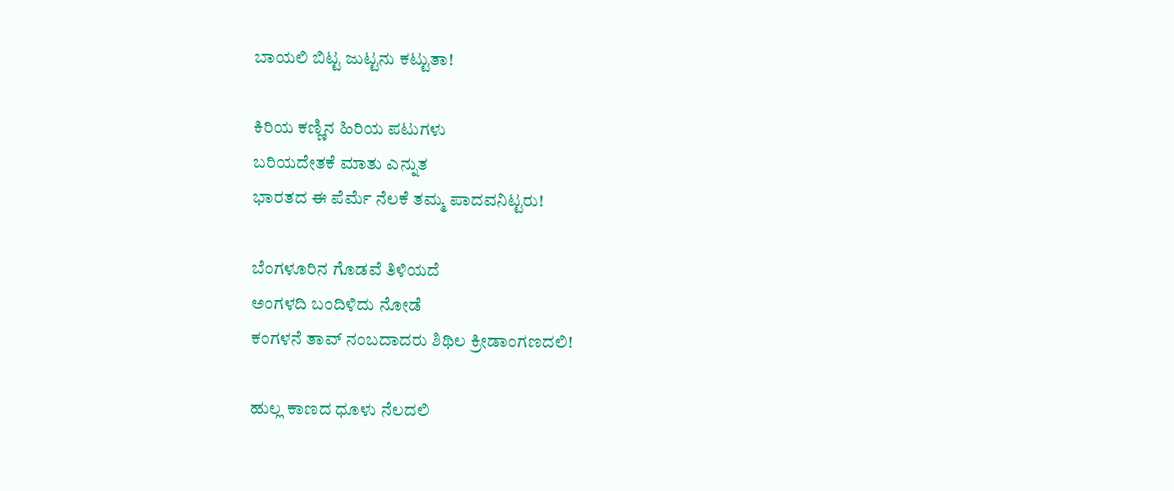ಬಾಯಲಿ ಬಿಟ್ಟ ಜುಟ್ಟನು ಕಟ್ಟುತಾ!

ಕಿರಿಯ ಕಣ್ಣಿನ ಹಿರಿಯ ಪಟುಗಳು
ಬರಿಯದೇತಕೆ ಮಾತು ಎನ್ನುತ
ಭಾರತದ ಈ ಪೆರ್ಮೆ ನೆಲಕೆ ತಮ್ಮ ಪಾದವನಿಟ್ಟರು!

ಬೆಂಗಳೂರಿನ ಗೊಡವೆ ತಿಳಿಯದೆ
ಅಂಗಳದಿ ಬಂದಿಳಿದು ನೋಡೆ
ಕಂಗಳನೆ ತಾವ್ ನಂಬದಾದರು ಶಿಥಿಲ ಕ್ರೀಡಾಂಗಣದಲಿ!

ಹುಲ್ಲ ಕಾಣದ ಧೂಳು ನೆಲದಲಿ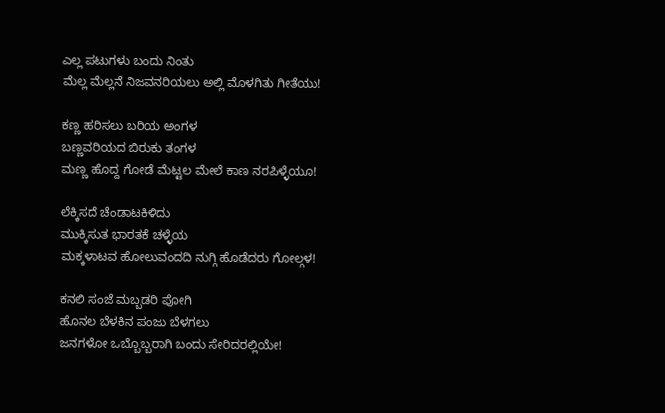ಎಲ್ಲ ಪಟುಗಳು ಬಂದು ನಿಂತು
ಮೆಲ್ಲ ಮೆಲ್ಲನೆ ನಿಜವನರಿಯಲು ಅಲ್ಲಿ ಮೊಳಗಿತು ಗೀತೆಯು!

ಕಣ್ಣ ಹರಿಸಲು ಬರಿಯ ಅಂಗಳ
ಬಣ್ಣವರಿಯದ ಬಿರುಕು ತಂಗಳ
ಮಣ್ಣ ಹೊದ್ದ ಗೋಡೆ ಮೆಟ್ಟಲ ಮೇಲೆ ಕಾಣ ನರಪಿಳ್ಳೆಯೂ!

ಲೆಕ್ಕಿಸದೆ ಚೆಂಡಾಟಕಿಳಿದು
ಮುಕ್ಕಿಸುತ ಭಾರತಕೆ ಚಳ್ಳೆಯ
ಮಕ್ಕಳಾಟವ ಹೋಲುವಂದದಿ ನುಗ್ಗಿ ಹೊಡೆದರು ಗೋಲ್ಗಳ!

ಕನಲಿ ಸಂಜೆ ಮಬ್ಬಡರಿ ಪೋಗಿ
ಹೊನಲ ಬೆಳಕಿನ ಪಂಜು ಬೆಳಗಲು
ಜನಗಳೋ ಒಬ್ಬೊಬ್ಬರಾಗಿ ಬಂದು ಸೇರಿದರಲ್ಲಿಯೇ!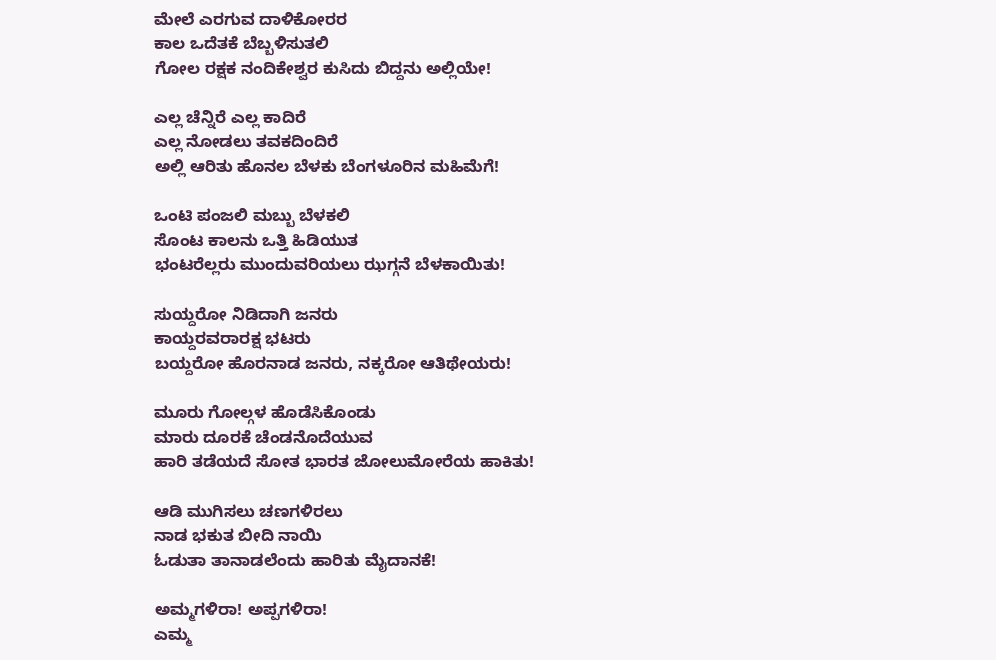ಮೇಲೆ ಎರಗುವ ದಾಳಿಕೋರರ
ಕಾಲ ಒದೆತಕೆ ಬೆಬ್ಬಳಿಸುತಲಿ
ಗೋಲ ರಕ್ಷಕ ನಂದಿಕೇಶ್ವರ ಕುಸಿದು ಬಿದ್ದನು ಅಲ್ಲಿಯೇ!

ಎಲ್ಲ ಚೆನ್ನಿರೆ ಎಲ್ಲ ಕಾದಿರೆ
ಎಲ್ಲ ನೋಡಲು ತವಕದಿಂದಿರೆ
ಅಲ್ಲಿ ಆರಿತು ಹೊನಲ ಬೆಳಕು ಬೆಂಗಳೂರಿನ ಮಹಿಮೆಗೆ!

ಒಂಟಿ ಪಂಜಲಿ ಮಬ್ಬು ಬೆಳಕಲಿ
ಸೊಂಟ ಕಾಲನು ಒತ್ತಿ ಹಿಡಿಯುತ
ಭಂಟರೆಲ್ಲರು ಮುಂದುವರಿಯಲು ಝಗ್ಗನೆ ಬೆಳಕಾಯಿತು!

ಸುಯ್ದರೋ ನಿಡಿದಾಗಿ ಜನರು
ಕಾಯ್ದರವರಾರಕ್ಷ ಭಟರು
ಬಯ್ದರೋ ಹೊರನಾಡ ಜನರು, ನಕ್ಕರೋ ಆತಿಥೇಯರು!

ಮೂರು ಗೋಲ್ಗಳ ಹೊಡೆಸಿಕೊಂಡು
ಮಾರು ದೂರಕೆ ಚೆಂಡನೊದೆಯುವ
ಹಾರಿ ತಡೆಯದೆ ಸೋತ ಭಾರತ ಜೋಲುಮೋರೆಯ ಹಾಕಿತು!

ಆಡಿ ಮುಗಿಸಲು ಚಣಗಳಿರಲು
ನಾಡ ಭಕುತ ಬೀದಿ ನಾಯಿ
ಓಡುತಾ ತಾನಾಡಲೆಂದು ಹಾರಿತು ಮೈದಾನಕೆ!

ಅಮ್ಮಗಳಿರಾ! ಅಪ್ಪಗಳಿರಾ!
ಎಮ್ಮ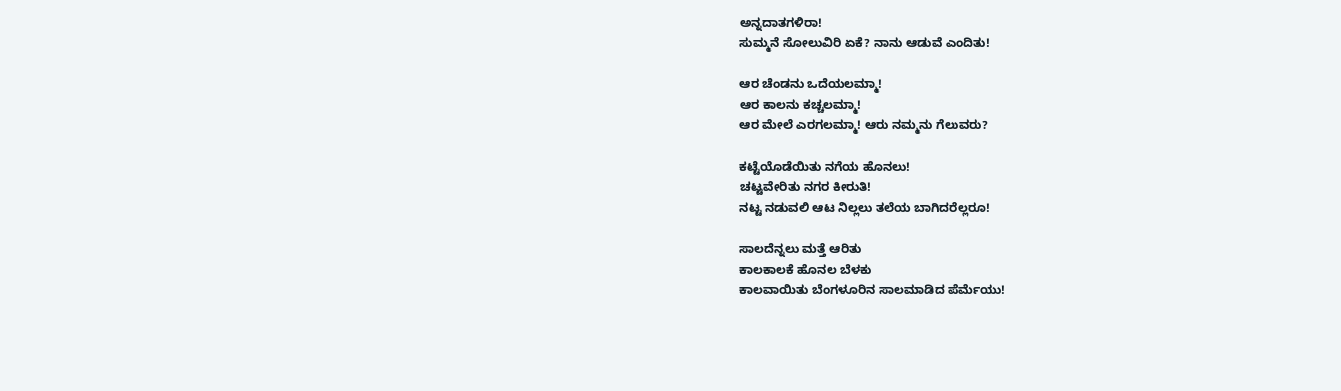ಅನ್ನದಾತಗಳಿರಾ!
ಸುಮ್ಮನೆ ಸೋಲುವಿರಿ ಏಕೆ? ನಾನು ಆಡುವೆ ಎಂದಿತು!

ಆರ ಚೆಂಡನು ಒದೆಯಲಮ್ಮಾ!
ಆರ ಕಾಲನು ಕಚ್ಚಲಮ್ಮಾ!
ಆರ ಮೇಲೆ ಎರಗಲಮ್ಮಾ! ಆರು ನಮ್ಮನು ಗೆಲುವರು?

ಕಟ್ಟೆಯೊಡೆಯಿತು ನಗೆಯ ಹೊನಲು!
ಚಟ್ಟವೇರಿತು ನಗರ ಕೀರುತಿ!
ನಟ್ಟ ನಡುವಲಿ ಆಟ ನಿಲ್ಲಲು ತಲೆಯ ಬಾಗಿದರೆಲ್ಲರೂ!

ಸಾಲದೆನ್ನಲು ಮತ್ತೆ ಆರಿತು
ಕಾಲಕಾಲಕೆ ಹೊನಲ ಬೆಳಕು
ಕಾಲವಾಯಿತು ಬೆಂಗಳೂರಿನ ಸಾಲಮಾಡಿದ ಪೆರ್ಮೆಯು!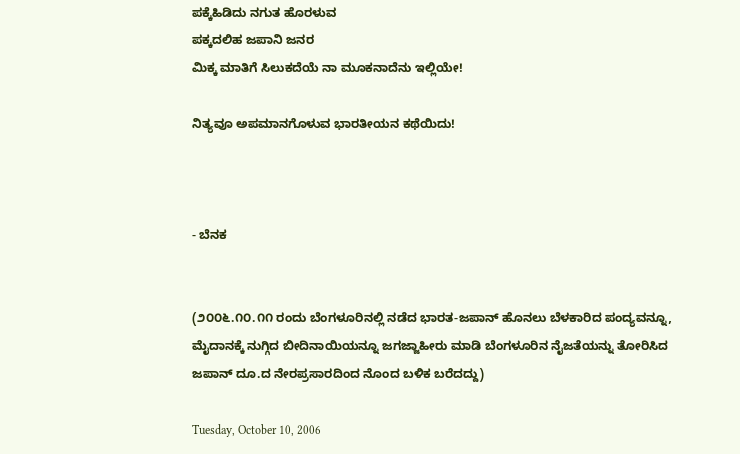ಪಕ್ಕೆಹಿಡಿದು ನಗುತ ಹೊರಳುವ
ಪಕ್ಕದಲಿಹ ಜಪಾನಿ ಜನರ
ಮಿಕ್ಕ ಮಾತಿಗೆ ಸಿಲುಕದೆಯೆ ನಾ ಮೂಕನಾದೆನು ಇಲ್ಲಿಯೇ!

ನಿತ್ಯವೂ ಅಪಮಾನಗೊಳುವ ಭಾರತೀಯನ ಕಥೆಯಿದು!



- ಬೆನಕ


(೨೦೦೬.೧೦.೧೧ ರಂದು ಬೆಂಗಳೂರಿನಲ್ಲಿ ನಡೆದ ಭಾರತ-ಜಪಾನ್ ಹೊನಲು ಬೆಳಕಾರಿದ ಪಂದ್ಯವನ್ನೂ, ಮೈದಾನಕ್ಕೆ ನುಗ್ಗಿದ ಬೀದಿನಾಯಿಯನ್ನೂ ಜಗಜ್ಜಾಹೀರು ಮಾಡಿ ಬೆಂಗಳೂರಿನ ನೈಜತೆಯನ್ನು ತೋರಿಸಿದ ಜಪಾನ್ ದೂ.ದ ನೇರಪ್ರಸಾರದಿಂದ ನೊಂದ ಬಳಿಕ ಬರೆದದ್ದು)

Tuesday, October 10, 2006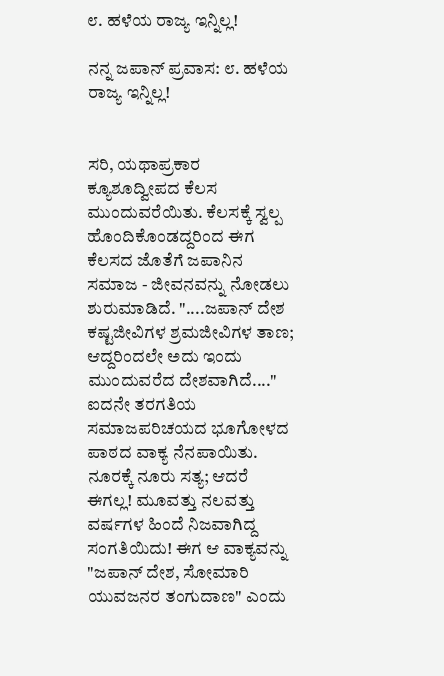೮. ಹಳೆಯ ರಾಜ್ಯ ಇನ್ನಿಲ್ಲ!

ನನ್ನ ಜಪಾನ್ ಪ್ರವಾಸ: ೮. ಹಳೆಯ ರಾಜ್ಯ ಇನ್ನಿಲ್ಲ!


ಸರಿ, ಯಥಾಪ್ರಕಾರ ಕ್ಯೂಶೂದ್ವೀಪದ ಕೆಲಸ ಮುಂದುವರೆಯಿತು. ಕೆಲಸಕ್ಕೆ ಸ್ವಲ್ಪ ಹೊಂದಿಕೊಂಡದ್ದರಿಂದ ಈಗ ಕೆಲಸದ ಜೊತೆಗೆ ಜಪಾನಿನ ಸಮಾಜ - ಜೀವನವನ್ನು ನೋಡಲು ಶುರುಮಾಡಿದೆ. "....ಜಪಾನ್ ದೇಶ ಕಷ್ಟಜೀವಿಗಳ ಶ್ರಮಜೀವಿಗಳ ತಾಣ; ಆದ್ದರಿಂದಲೇ ಅದು ಇಂದು ಮುಂದುವರೆದ ದೇಶವಾಗಿದೆ...." ಐದನೇ ತರಗತಿಯ ಸಮಾಜಪರಿಚಯದ ಭೂಗೋಳದ ಪಾಠದ ವಾಕ್ಯ ನೆನಪಾಯಿತು. ನೂರಕ್ಕೆ ನೂರು ಸತ್ಯ; ಆದರೆ ಈಗಲ್ಲ! ಮೂವತ್ತು ನಲವತ್ತು ವರ್ಷಗಳ ಹಿಂದೆ ನಿಜವಾಗಿದ್ದ ಸಂಗತಿಯಿದು! ಈಗ ಆ ವಾಕ್ಯವನ್ನು "ಜಪಾನ್ ದೇಶ, ಸೋಮಾರಿ ಯುವಜನರ ತಂಗುದಾಣ" ಎಂದು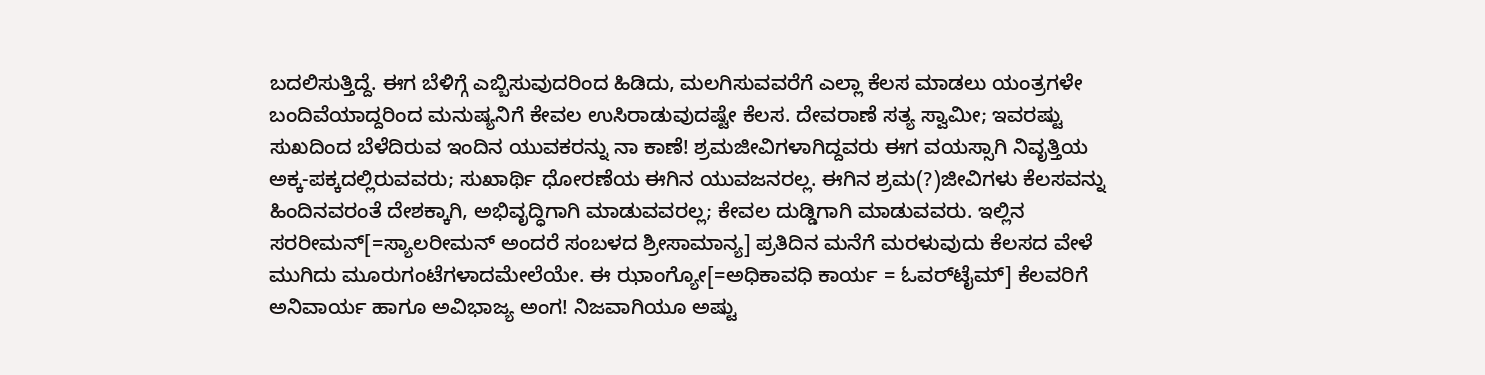ಬದಲಿಸುತ್ತಿದ್ದೆ. ಈಗ ಬೆಳಿಗ್ಗೆ ಎಬ್ಬಿಸುವುದರಿಂದ ಹಿಡಿದು, ಮಲಗಿಸುವವರೆಗೆ ಎಲ್ಲಾ ಕೆಲಸ ಮಾಡಲು ಯಂತ್ರಗಳೇ ಬಂದಿವೆಯಾದ್ದರಿಂದ ಮನುಷ್ಯನಿಗೆ ಕೇವಲ ಉಸಿರಾಡುವುದಷ್ಟೇ ಕೆಲಸ. ದೇವರಾಣೆ ಸತ್ಯ ಸ್ವಾಮೀ; ಇವರಷ್ಟು ಸುಖದಿಂದ ಬೆಳೆದಿರುವ ಇಂದಿನ ಯುವಕರನ್ನು ನಾ ಕಾಣೆ! ಶ್ರಮಜೀವಿಗಳಾಗಿದ್ದವರು ಈಗ ವಯಸ್ಸಾಗಿ ನಿವೃತ್ತಿಯ ಅಕ್ಕ-ಪಕ್ಕದಲ್ಲಿರುವವರು; ಸುಖಾರ್ಥಿ ಧೋರಣೆಯ ಈಗಿನ ಯುವಜನರಲ್ಲ. ಈಗಿನ ಶ್ರಮ(?)ಜೀವಿಗಳು ಕೆಲಸವನ್ನು ಹಿಂದಿನವರಂತೆ ದೇಶಕ್ಕಾಗಿ, ಅಭಿವೃದ್ಧಿಗಾಗಿ ಮಾಡುವವರಲ್ಲ; ಕೇವಲ ದುಡ್ಡಿಗಾಗಿ ಮಾಡುವವರು. ಇಲ್ಲಿನ ಸರರೀಮನ್[=ಸ್ಯಾಲರೀಮನ್ ಅಂದರೆ ಸಂಬಳದ ಶ್ರೀಸಾಮಾನ್ಯ] ಪ್ರತಿದಿನ ಮನೆಗೆ ಮರಳುವುದು ಕೆಲಸದ ವೇಳೆ ಮುಗಿದು ಮೂರುಗಂಟೆಗಳಾದಮೇಲೆಯೇ. ಈ ಝಾಂಗ್ಯೋ[=ಅಧಿಕಾವಧಿ ಕಾರ್ಯ = ಓವರ್‌ಟೈಮ್] ಕೆಲವರಿಗೆ ಅನಿವಾರ್ಯ ಹಾಗೂ ಅವಿಭಾಜ್ಯ ಅಂಗ! ನಿಜವಾಗಿಯೂ ಅಷ್ಟು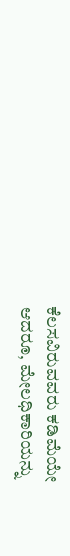ಕೆಲಸವಿರುವವರು ಕಡಿಮೆಯೇ ಆದರೂ, ಮೇಲಧಿಕಾರಿಯನ್ನು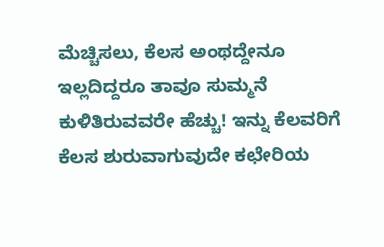ಮೆಚ್ಚಿಸಲು, ಕೆಲಸ ಅಂಥದ್ದೇನೂ ಇಲ್ಲದಿದ್ದರೂ ತಾವೂ ಸುಮ್ಮನೆ ಕುಳಿತಿರುವವರೇ ಹೆಚ್ಚು! ಇನ್ನು ಕೆಲವರಿಗೆ ಕೆಲಸ ಶುರುವಾಗುವುದೇ ಕಛೇರಿಯ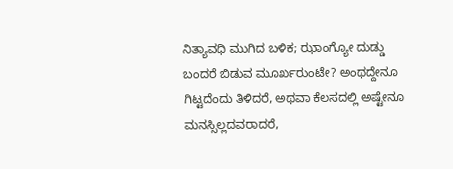ನಿತ್ಯಾವಧಿ ಮುಗಿದ ಬಳಿಕ; ಝಾಂಗ್ಯೋ ದುಡ್ಡು ಬಂದರೆ ಬಿಡುವ ಮೂರ್ಖರುಂಟೇ? ಅಂಥದ್ದೇನೂ ಗಿಟ್ಟದೆಂದು ತಿಳಿದರೆ, ಅಥವಾ ಕೆಲಸದಲ್ಲಿ ಅಷ್ಟೇನೂ ಮನಸ್ಸಿಲ್ಲದವರಾದರೆ,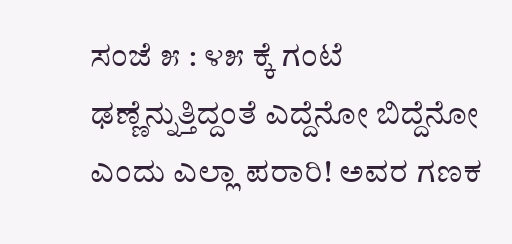ಸಂಜೆ ೫ : ೪೫ ಕ್ಕೆ ಗಂಟೆ ಢಣ್ಣೆನ್ನುತ್ತಿದ್ದಂತೆ ಎದ್ದೆನೋ ಬಿದ್ದೆನೋ ಎಂದು ಎಲ್ಲಾ ಪರಾರಿ! ಅವರ ಗಣಕ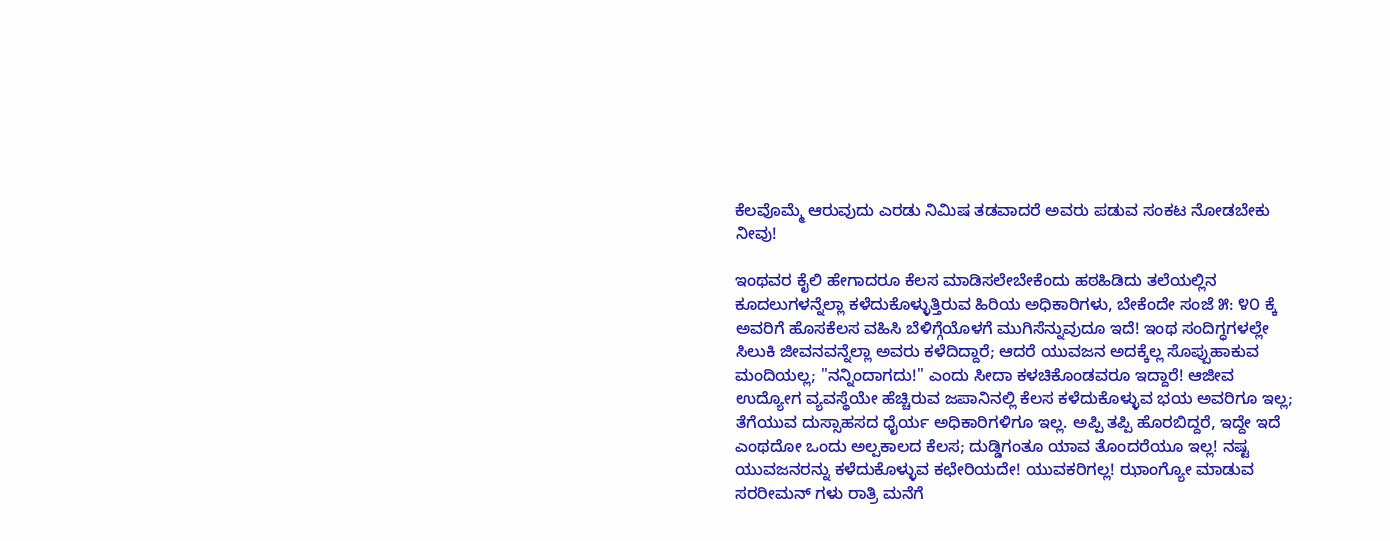ಕೆಲವೊಮ್ಮೆ ಆರುವುದು ಎರಡು ನಿಮಿಷ ತಡವಾದರೆ ಅವರು ಪಡುವ ಸಂಕಟ ನೋಡಬೇಕು ನೀವು!

ಇಂಥವರ ಕೈಲಿ ಹೇಗಾದರೂ ಕೆಲಸ ಮಾಡಿಸಲೇಬೇಕೆಂದು ಹಠಹಿಡಿದು ತಲೆಯಲ್ಲಿನ ಕೂದಲುಗಳನ್ನೆಲ್ಲಾ ಕಳೆದುಕೊಳ್ಳುತ್ತಿರುವ ಹಿರಿಯ ಅಧಿಕಾರಿಗಳು, ಬೇಕೆಂದೇ ಸಂಜೆ ೫: ೪೦ ಕ್ಕೆ ಅವರಿಗೆ ಹೊಸಕೆಲಸ ವಹಿಸಿ ಬೆಳಿಗ್ಗೆಯೊಳಗೆ ಮುಗಿಸೆನ್ನುವುದೂ ಇದೆ! ಇಂಥ ಸಂದಿಗ್ಧಗಳಲ್ಲೇ ಸಿಲುಕಿ ಜೀವನವನ್ನೆಲ್ಲಾ ಅವರು ಕಳೆದಿದ್ದಾರೆ; ಆದರೆ ಯುವಜನ ಅದಕ್ಕೆಲ್ಲ ಸೊಪ್ಪುಹಾಕುವ ಮಂದಿಯಲ್ಲ; "ನನ್ನಿಂದಾಗದು!" ಎಂದು ಸೀದಾ ಕಳಚಿಕೊಂಡವರೂ ಇದ್ದಾರೆ! ಆಜೀವ ಉದ್ಯೋಗ ವ್ಯವಸ್ಥೆಯೇ ಹೆಚ್ಚಿರುವ ಜಪಾನಿನಲ್ಲಿ ಕೆಲಸ ಕಳೆದುಕೊಳ್ಳುವ ಭಯ ಅವರಿಗೂ ಇಲ್ಲ; ತೆಗೆಯುವ ದುಸ್ಸಾಹಸದ ಧೈರ್ಯ ಅಧಿಕಾರಿಗಳಿಗೂ ಇಲ್ಲ. ಅಪ್ಪಿ ತಪ್ಪಿ ಹೊರಬಿದ್ದರೆ, ಇದ್ದೇ ಇದೆ ಎಂಥದೋ ಒಂದು ಅಲ್ಪಕಾಲದ ಕೆಲಸ; ದುಡ್ಡಿಗಂತೂ ಯಾವ ತೊಂದರೆಯೂ ಇಲ್ಲ! ನಷ್ಟ ಯುವಜನರನ್ನು ಕಳೆದುಕೊಳ್ಳುವ ಕಛೇರಿಯದೇ! ಯುವಕರಿಗಲ್ಲ! ಝಾಂಗ್ಯೋ ಮಾಡುವ ಸರರೀಮನ್ ಗಳು ರಾತ್ರಿ ಮನೆಗೆ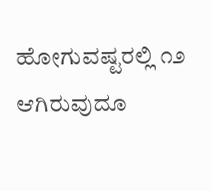ಹೋಗುವಷ್ಟರಲ್ಲಿ ೧೨ ಆಗಿರುವುದೂ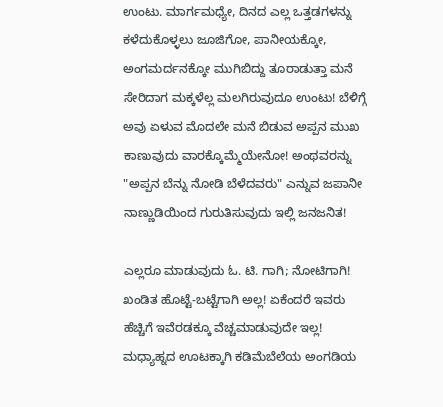ಉಂಟು. ಮಾರ್ಗಮಧ್ಯೇ, ದಿನದ ಎಲ್ಲ ಒತ್ತಡಗಳನ್ನು ಕಳೆದುಕೊಳ್ಳಲು ಜೂಜಿಗೋ, ಪಾನೀಯಕ್ಕೋ, ಅಂಗಮರ್ದನಕ್ಕೋ ಮುಗಿಬಿದ್ದು ತೂರಾಡುತ್ತಾ ಮನೆ ಸೇರಿದಾಗ ಮಕ್ಕಳೆಲ್ಲ ಮಲಗಿರುವುದೂ ಉಂಟು! ಬೆಳಿಗ್ಗೆ ಅವು ಏಳುವ ಮೊದಲೇ ಮನೆ ಬಿಡುವ ಅಪ್ಪನ ಮುಖ ಕಾಣುವುದು ವಾರಕ್ಕೊಮ್ಮೆಯೇನೋ! ಅಂಥವರನ್ನು "ಅಪ್ಪನ ಬೆನ್ನು ನೋಡಿ ಬೆಳೆದವರು" ಎನ್ನುವ ಜಪಾನೀ ನಾಣ್ಣುಡಿಯಿಂದ ಗುರುತಿಸುವುದು ಇಲ್ಲಿ ಜನಜನಿತ!

ಎಲ್ಲರೂ ಮಾಡುವುದು ಓ. ಟಿ. ಗಾಗಿ; ನೋಟಿಗಾಗಿ! ಖಂಡಿತ ಹೊಟ್ಟೆ-ಬಟ್ಟೆಗಾಗಿ ಅಲ್ಲ! ಏಕೆಂದರೆ ಇವರು ಹೆಚ್ಚಿಗೆ ಇವೆರಡಕ್ಕೂ ವೆಚ್ಚಮಾಡುವುದೇ ಇಲ್ಲ! ಮಧ್ಯಾಹ್ನದ ಊಟಕ್ಕಾಗಿ ಕಡಿಮೆಬೆಲೆಯ ಅಂಗಡಿಯ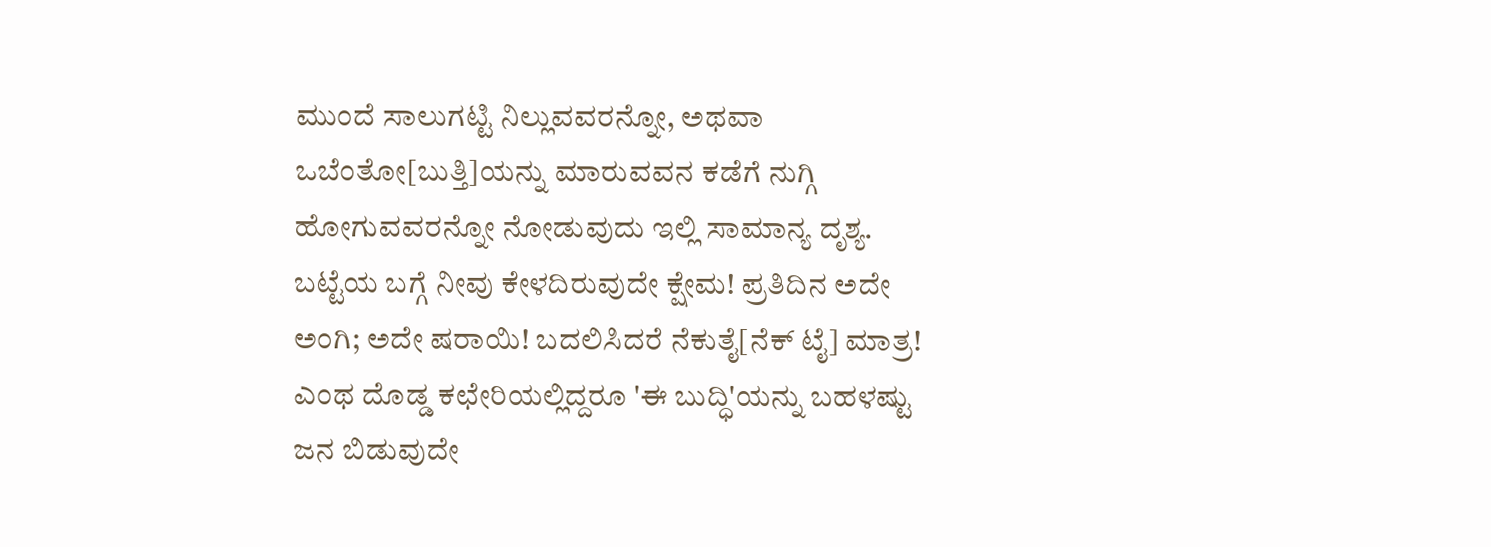ಮುಂದೆ ಸಾಲುಗಟ್ಟಿ ನಿಲ್ಲುವವರನ್ನೋ, ಅಥವಾ ಒಬೆಂತೋ[ಬುತ್ತಿ]ಯನ್ನು ಮಾರುವವನ ಕಡೆಗೆ ನುಗ್ಗಿ ಹೋಗುವವರನ್ನೋ ನೋಡುವುದು ಇಲ್ಲಿ ಸಾಮಾನ್ಯ ದೃಶ್ಯ. ಬಟ್ಟೆಯ ಬಗ್ಗೆ ನೀವು ಕೇಳದಿರುವುದೇ ಕ್ಷೇಮ! ಪ್ರತಿದಿನ ಅದೇ ಅಂಗಿ; ಅದೇ ಷರಾಯಿ! ಬದಲಿಸಿದರೆ ನೆಕುತೈ[ನೆಕ್ ಟೈ] ಮಾತ್ರ! ಎಂಥ ದೊಡ್ಡ ಕಛೇರಿಯಲ್ಲಿದ್ದರೂ 'ಈ ಬುದ್ಧಿ'ಯನ್ನು ಬಹಳಷ್ಟು ಜನ ಬಿಡುವುದೇ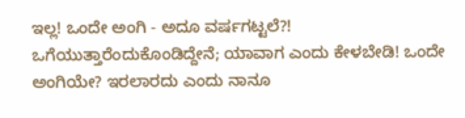ಇಲ್ಲ! ಒಂದೇ ಅಂಗಿ - ಅದೂ ವರ್ಷಗಟ್ಟಲೆ?! ಒಗೆಯುತ್ತಾರೆಂದುಕೊಂಡಿದ್ದೇನೆ; ಯಾವಾಗ ಎಂದು ಕೇಳಬೇಡಿ! ಒಂದೇ ಅಂಗಿಯೇ? ಇರಲಾರದು ಎಂದು ನಾನೂ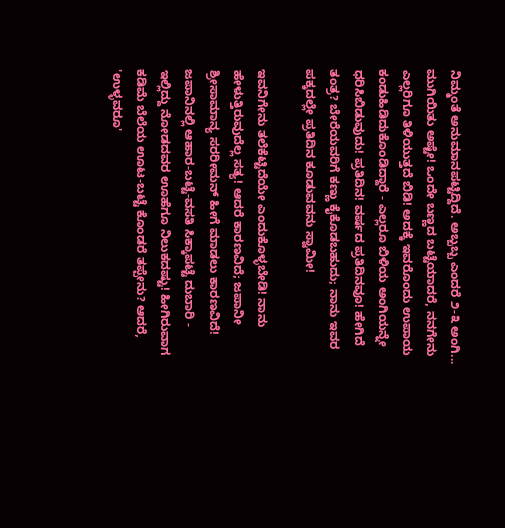ನಿಮ್ಮಂತೆ ಅನುಮಾನಪಟ್ಟಿದ್ದಿದೆ. ಅಬ್ಬಬ್ಬ ಎಂದರೆ ೨-೩ ಅಂಗಿ... ಮುಗಿಯಿತು ಅಷ್ಟೇ! ಒಂದೇ ಬಣ್ಣದ ಬಟ್ಟೆಯಾದರೆ, ನನಗೇನು ಎಲ್ಲರಿಗೂ ತಿಳಿಯುತ್ತದೆ ಬಿಡಿ! ಅದಕ್ಕೆ ಇವರೊಂದು ಉಪಾಯ ಕಂಡುಹಿಡಿದುಕೊಂಡಿದ್ದಾರೆ - ಎಲ್ಲರೂ ಬಿಳಿಯ ಅಂಗಿಯನ್ನೇ ಧರಿಸಿಬಿಡುವುದು! ಪ್ರತಿದಿನ! ವರ್ಷದ ಪ್ರತಿದಿನವೂ! ಹೇಗಿದೆ ತಂತ್ರ? ಬೇರೆಯವರಿಗೆ ಕಣ್ಣು ಕೈಕೊಡಬಹುದು; ನಾನು ಇವರ ಪಕ್ಕದಲ್ಲೇ ಪ್ರತಿದಿನ ಕೂಡುವವನು ಸ್ವಾಮೀ!

ಇವನಿಗೇನು ತಲೆಕೆಟ್ಟಿದೆಯೇ ಎಂದುಕೊಳ್ಳಬೇಡಿ! ನಾನು ಹೇಳುತ್ತಿರುವುದೆಲ್ಲ ಸತ್ಯ! ಆದರೆ ಕಾರಣವಿದೆ; ಜಪಾನೀ ಶ್ರೀಸಾಮಾನ್ಯ ಸರರೀಮನ್ ಹೀಗೆ ಮಾಡಲು ಕಾರಣವಿದೆ! ಜಪಾನಿನಲ್ಲಿ ಆಹಾರ-ಬಟ್ಟೆ-ವಸತಿ ಸಿಕ್ಕಾಪಟ್ಟೆ ದುಬಾರಿ - ಇಲ್ಲಿದ್ದು ನೋಡದವರ ಊಹೆಗೂ ನಿಲುಕದಷ್ಟು! ಹೀಗಿರುವಾಗ ಕಡಿಮೆ ಬೆಲೆಯ ಊಟ-ಬಟ್ಟೆ ಕೊಂಡರೆ ತಪ್ಪೇನು? ಆದರೆ, 'ಉಳ್ಳವರೂ'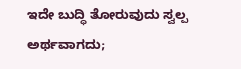ಇದೇ ಬುದ್ಧಿ ತೋರುವುದು ಸ್ವಲ್ಪ ಅರ್ಥವಾಗದು;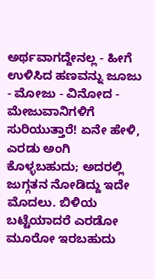ಅರ್ಥವಾಗದ್ದೇನಲ್ಲ - ಹೀಗೆ ಉಳಿಸಿದ ಹಣವನ್ನು ಜೂಜು - ಮೋಜು - ವಿನೋದ - ಮೇಜುವಾನಿಗಳಿಗೆ ಸುರಿಯುತ್ತಾರೆ! ಏನೇ ಹೇಳಿ, ಎರಡು ಅಂಗಿ ಕೊಳ್ಳಬಹುದು; ಅದರಲ್ಲಿ ಜುಗ್ಗತನ ನೋಡಿದ್ದು ಇದೇ ಮೊದಲು. ಬಿಳಿಯ ಬಟ್ಟೆಯಾದರೆ ಎರಡೋ ಮೂರೋ ಇರಬಹುದು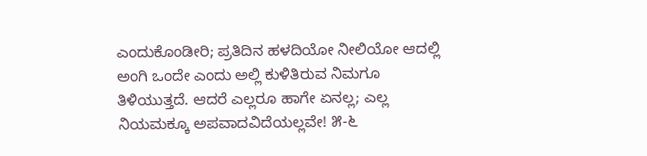ಎಂದುಕೊಂಡೀರಿ; ಪ್ರತಿದಿನ ಹಳದಿಯೋ ನೀಲಿಯೋ ಆದಲ್ಲಿ ಅಂಗಿ ಒಂದೇ ಎಂದು ಅಲ್ಲಿ ಕುಳಿತಿರುವ ನಿಮಗೂ ತಿಳಿಯುತ್ತದೆ. ಆದರೆ ಎಲ್ಲರೂ ಹಾಗೇ ಏನಲ್ಲ; ಎಲ್ಲ ನಿಯಮಕ್ಕೂ ಅಪವಾದವಿದೆಯಲ್ಲವೇ! ೫-೬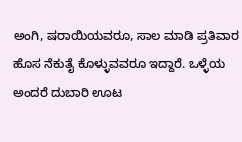ಅಂಗಿ, ಷರಾಯಿಯವರೂ, ಸಾಲ ಮಾಡಿ ಪ್ರತಿವಾರ ಹೊಸ ನೆಕುತೈ ಕೊಳ್ಳುವವರೂ ಇದ್ದಾರೆ. ಒಳ್ಳೆಯ ಅಂದರೆ ದುಬಾರಿ ಊಟ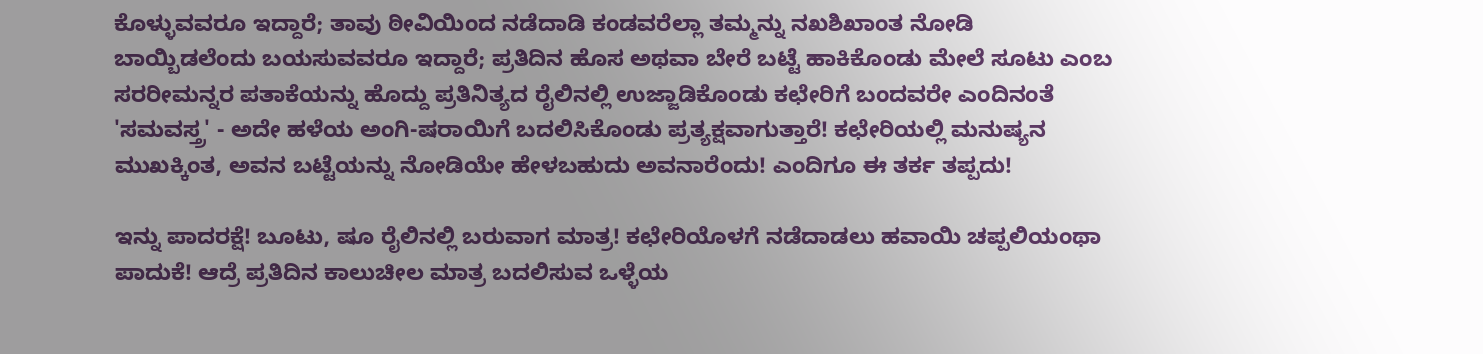ಕೊಳ್ಳುವವರೂ ಇದ್ದಾರೆ; ತಾವು ಠೀವಿಯಿಂದ ನಡೆದಾಡಿ ಕಂಡವರೆಲ್ಲಾ ತಮ್ಮನ್ನು ನಖಶಿಖಾಂತ ನೋಡಿ ಬಾಯ್ಬಿಡಲೆಂದು ಬಯಸುವವರೂ ಇದ್ದಾರೆ; ಪ್ರತಿದಿನ ಹೊಸ ಅಥವಾ ಬೇರೆ ಬಟ್ಟೆ ಹಾಕಿಕೊಂಡು ಮೇಲೆ ಸೂಟು ಎಂಬ ಸರರೀಮನ್ನರ ಪತಾಕೆಯನ್ನು ಹೊದ್ದು ಪ್ರತಿನಿತ್ಯದ ರೈಲಿನಲ್ಲಿ ಉಜ್ಜಾಡಿಕೊಂಡು ಕಛೇರಿಗೆ ಬಂದವರೇ ಎಂದಿನಂತೆ 'ಸಮವಸ್ತ್ರ' - ಅದೇ ಹಳೆಯ ಅಂಗಿ-ಷರಾಯಿಗೆ ಬದಲಿಸಿಕೊಂಡು ಪ್ರತ್ಯಕ್ಷವಾಗುತ್ತಾರೆ! ಕಛೇರಿಯಲ್ಲಿ ಮನುಷ್ಯನ ಮುಖಕ್ಕಿಂತ, ಅವನ ಬಟ್ಟೆಯನ್ನು ನೋಡಿಯೇ ಹೇಳಬಹುದು ಅವನಾರೆಂದು! ಎಂದಿಗೂ ಈ ತರ್ಕ ತಪ್ಪದು!

ಇನ್ನು ಪಾದರಕ್ಷೆ! ಬೂಟು, ಷೂ ರೈಲಿನಲ್ಲಿ ಬರುವಾಗ ಮಾತ್ರ! ಕಛೇರಿಯೊಳಗೆ ನಡೆದಾಡಲು ಹವಾಯಿ ಚಪ್ಪಲಿಯಂಥಾ ಪಾದುಕೆ! ಆದ್ರೆ ಪ್ರತಿದಿನ ಕಾಲುಚೀಲ ಮಾತ್ರ ಬದಲಿಸುವ ಒಳ್ಳೆಯ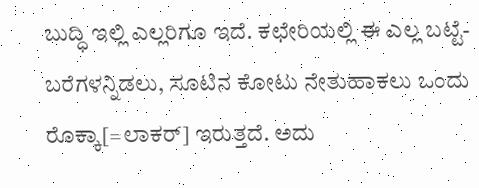ಬುದ್ಧಿ ಇಲ್ಲಿ ಎಲ್ಲರಿಗೂ ಇದೆ. ಕಛೇರಿಯಲ್ಲಿ ಈ ಎಲ್ಲ ಬಟ್ಟೆ-ಬರೆಗಳನ್ನಿಡಲು, ಸೂಟಿನ ಕೋಟು ನೇತುಹಾಕಲು ಒಂದು ರೊಕ್ಕಾ[=ಲಾಕರ್] ಇರುತ್ತದೆ. ಅದು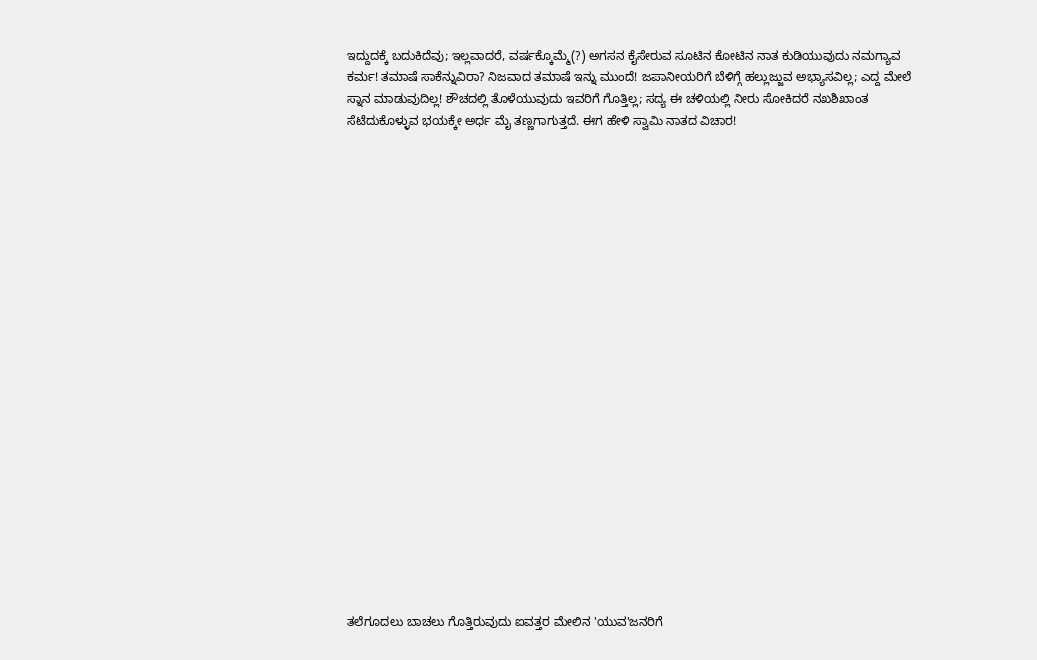ಇದ್ದುದಕ್ಕೆ ಬದುಕಿದೆವು; ಇಲ್ಲವಾದರೆ, ವರ್ಷಕ್ಕೊಮ್ಮೆ(?) ಅಗಸನ ಕೈಸೇರುವ ಸೂಟಿನ ಕೋಟಿನ ನಾತ ಕುಡಿಯುವುದು ನಮಗ್ಯಾವ ಕರ್ಮ! ತಮಾಷೆ ಸಾಕೆನ್ನುವಿರಾ? ನಿಜವಾದ ತಮಾಷೆ ಇನ್ನು ಮುಂದೆ! ಜಪಾನೀಯರಿಗೆ ಬೆಳಿಗ್ಗೆ ಹಲ್ಲುಜ್ಜುವ ಅಭ್ಯಾಸವಿಲ್ಲ; ಎದ್ದ ಮೇಲೆ ಸ್ನಾನ ಮಾಡುವುದಿಲ್ಲ! ಶೌಚದಲ್ಲಿ ತೊಳೆಯುವುದು ಇವರಿಗೆ ಗೊತ್ತಿಲ್ಲ; ಸದ್ಯ ಈ ಚಳಿಯಲ್ಲಿ ನೀರು ಸೋಕಿದರೆ ನಖಶಿಖಾಂತ ಸೆಟೆದುಕೊಳ್ಳುವ ಭಯಕ್ಕೇ ಅರ್ಧ ಮೈ ತಣ್ಣಗಾಗುತ್ತದೆ. ಈಗ ಹೇಳಿ ಸ್ವಾಮಿ ನಾತದ ವಿಚಾರ!






















ತಲೆಗೂದಲು ಬಾಚಲು ಗೊತ್ತಿರುವುದು ಐವತ್ತರ ಮೇಲಿನ 'ಯುವ'ಜನರಿಗೆ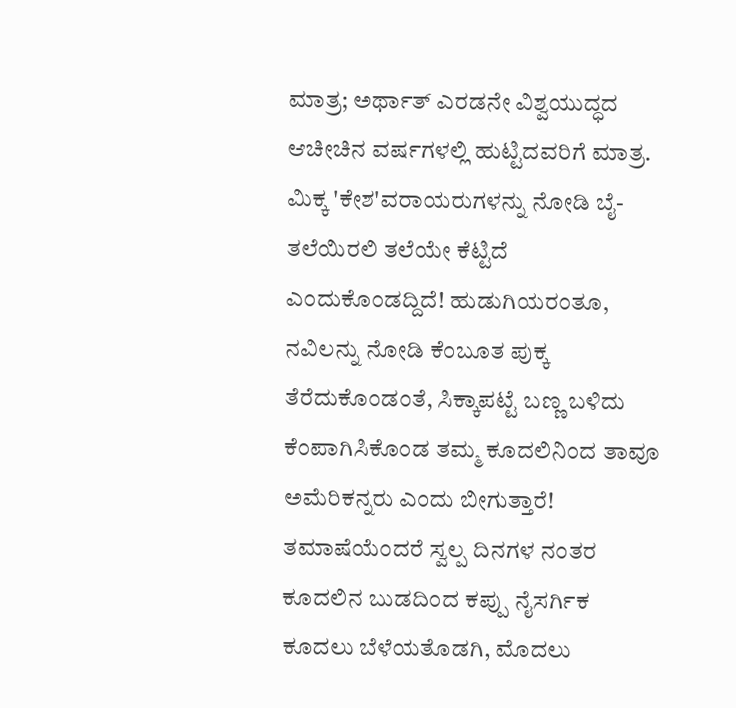ಮಾತ್ರ; ಅರ್ಥಾತ್ ಎರಡನೇ ವಿಶ್ವಯುದ್ಧದ ಆಚೀಚಿನ ವರ್ಷಗಳಲ್ಲಿ ಹುಟ್ಟಿದವರಿಗೆ ಮಾತ್ರ. ಮಿಕ್ಕ 'ಕೇಶ'ವರಾಯರುಗಳನ್ನು ನೋಡಿ ಬೈ-ತಲೆಯಿರಲಿ ತಲೆಯೇ ಕೆಟ್ಟಿದೆ ಎಂದುಕೊಂಡದ್ದಿದೆ! ಹುಡುಗಿಯರಂತೂ, ನವಿಲನ್ನು ನೋಡಿ ಕೆಂಬೂತ ಪುಕ್ಕ ತೆರೆದುಕೊಂಡಂತೆ, ಸಿಕ್ಕಾಪಟ್ಟೆ ಬಣ್ಣ ಬಳಿದು ಕೆಂಪಾಗಿಸಿಕೊಂಡ ತಮ್ಮ ಕೂದಲಿನಿಂದ ತಾವೂ ಅಮೆರಿಕನ್ನರು ಎಂದು ಬೀಗುತ್ತಾರೆ! ತಮಾಷೆಯೆಂದರೆ ಸ್ವಲ್ಪ ದಿನಗಳ ನಂತರ ಕೂದಲಿನ ಬುಡದಿಂದ ಕಪ್ಪು ನೈಸರ್ಗಿಕ ಕೂದಲು ಬೆಳೆಯತೊಡಗಿ, ಮೊದಲು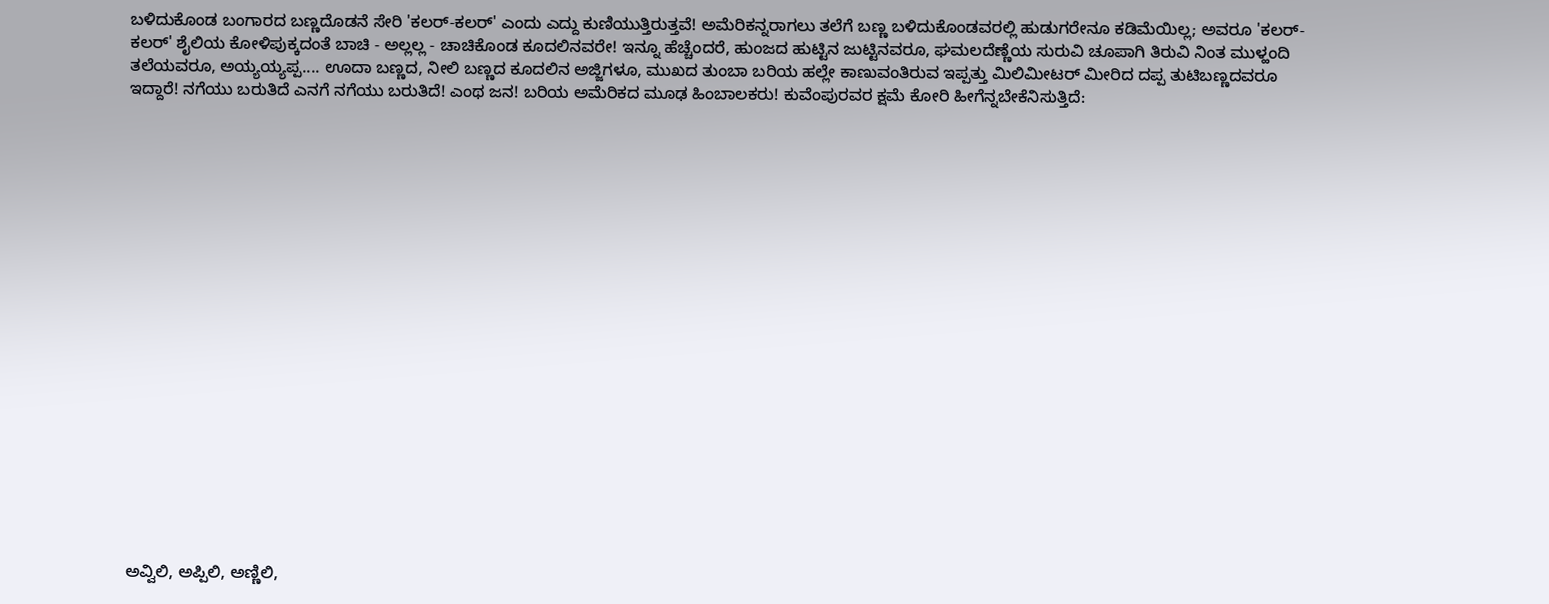ಬಳಿದುಕೊಂಡ ಬಂಗಾರದ ಬಣ್ಣದೊಡನೆ ಸೇರಿ 'ಕಲರ್-ಕಲರ್' ಎಂದು ಎದ್ದು ಕುಣಿಯುತ್ತಿರುತ್ತವೆ! ಅಮೆರಿಕನ್ನರಾಗಲು ತಲೆಗೆ ಬಣ್ಣ ಬಳಿದುಕೊಂಡವರಲ್ಲಿ ಹುಡುಗರೇನೂ ಕಡಿಮೆಯಿಲ್ಲ; ಅವರೂ 'ಕಲರ್-ಕಲರ್' ಶೈಲಿಯ ಕೋಳಿಪುಕ್ಕದಂತೆ ಬಾಚಿ - ಅಲ್ಲಲ್ಲ - ಚಾಚಿಕೊಂಡ ಕೂದಲಿನವರೇ! ಇನ್ನೂ ಹೆಚ್ಚೆಂದರೆ, ಹುಂಜದ ಹುಟ್ಟಿನ ಜುಟ್ಟಿನವರೂ, ಘಮಲದೆಣ್ಣೆಯ ಸುರುವಿ ಚೂಪಾಗಿ ತಿರುವಿ ನಿಂತ ಮುಳ್ಹಂದಿ ತಲೆಯವರೂ, ಅಯ್ಯಯ್ಯಪ್ಪ.... ಊದಾ ಬಣ್ಣದ, ನೀಲಿ ಬಣ್ಣದ ಕೂದಲಿನ ಅಜ್ಜಿಗಳೂ, ಮುಖದ ತುಂಬಾ ಬರಿಯ ಹಲ್ಲೇ ಕಾಣುವಂತಿರುವ ಇಪ್ಪತ್ತು ಮಿಲಿಮೀಟರ್ ಮೀರಿದ ದಪ್ಪ ತುಟಿಬಣ್ಣದವರೂ ಇದ್ದಾರೆ! ನಗೆಯು ಬರುತಿದೆ ಎನಗೆ ನಗೆಯು ಬರುತಿದೆ! ಎಂಥ ಜನ! ಬರಿಯ ಅಮೆರಿಕದ ಮೂಢ ಹಿಂಬಾಲಕರು! ಕುವೆಂಪುರವರ ಕ್ಷಮೆ ಕೋರಿ ಹೀಗೆನ್ನಬೇಕೆನಿಸುತ್ತಿದೆ:




















ಅವ್ವಿಲಿ, ಅಪ್ಪಿಲಿ, ಅಣ್ಣಿಲಿ,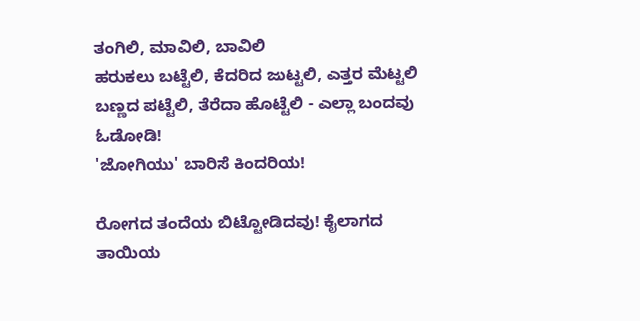ತಂಗಿಲಿ, ಮಾವಿಲಿ, ಬಾವಿಲಿ
ಹರುಕಲು ಬಟ್ಟೆಲಿ, ಕೆದರಿದ ಜುಟ್ಟಲಿ, ಎತ್ತರ ಮೆಟ್ಟಲಿ
ಬಣ್ಣದ ಪಟ್ಟೆಲಿ, ತೆರೆದಾ ಹೊಟ್ಟೆಲಿ - ಎಲ್ಲಾ ಬಂದವು ಓಡೋಡಿ!
'ಜೋಗಿಯು' ಬಾರಿಸೆ ಕಿಂದರಿಯ!

ರೋಗದ ತಂದೆಯ ಬಿಟ್ಟೋಡಿದವು! ಕೈಲಾಗದ ತಾಯಿಯ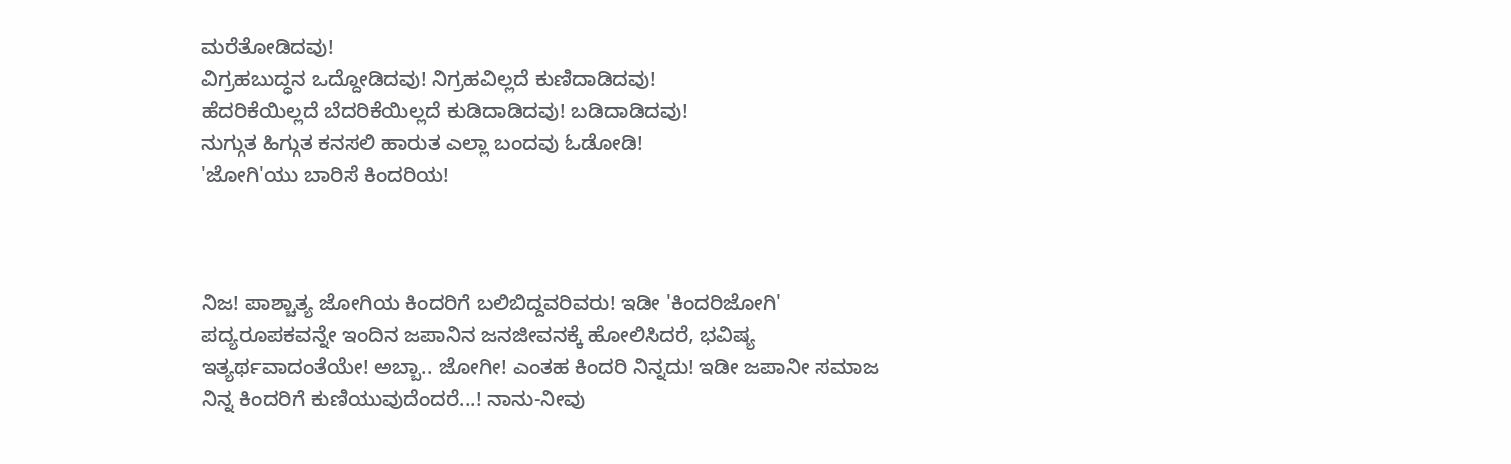ಮರೆತೋಡಿದವು!
ವಿಗ್ರಹಬುದ್ಧನ ಒದ್ದೋಡಿದವು! ನಿಗ್ರಹವಿಲ್ಲದೆ ಕುಣಿದಾಡಿದವು!
ಹೆದರಿಕೆಯಿಲ್ಲದೆ ಬೆದರಿಕೆಯಿಲ್ಲದೆ ಕುಡಿದಾಡಿದವು! ಬಡಿದಾಡಿದವು!
ನುಗ್ಗುತ ಹಿಗ್ಗುತ ಕನಸಲಿ ಹಾರುತ ಎಲ್ಲಾ ಬಂದವು ಓಡೋಡಿ!
'ಜೋಗಿ'ಯು ಬಾರಿಸೆ ಕಿಂದರಿಯ!



ನಿಜ! ಪಾಶ್ಚಾತ್ಯ ಜೋಗಿಯ ಕಿಂದರಿಗೆ ಬಲಿಬಿದ್ದವರಿವರು! ಇಡೀ 'ಕಿಂದರಿಜೋಗಿ' ಪದ್ಯರೂಪಕವನ್ನೇ ಇಂದಿನ ಜಪಾನಿನ ಜನಜೀವನಕ್ಕೆ ಹೋಲಿಸಿದರೆ, ಭವಿಷ್ಯ ಇತ್ಯರ್ಥವಾದಂತೆಯೇ! ಅಬ್ಬಾ.. ಜೋಗೀ! ಎಂತಹ ಕಿಂದರಿ ನಿನ್ನದು! ಇಡೀ ಜಪಾನೀ ಸಮಾಜ ನಿನ್ನ ಕಿಂದರಿಗೆ ಕುಣಿಯುವುದೆಂದರೆ...! ನಾನು-ನೀವು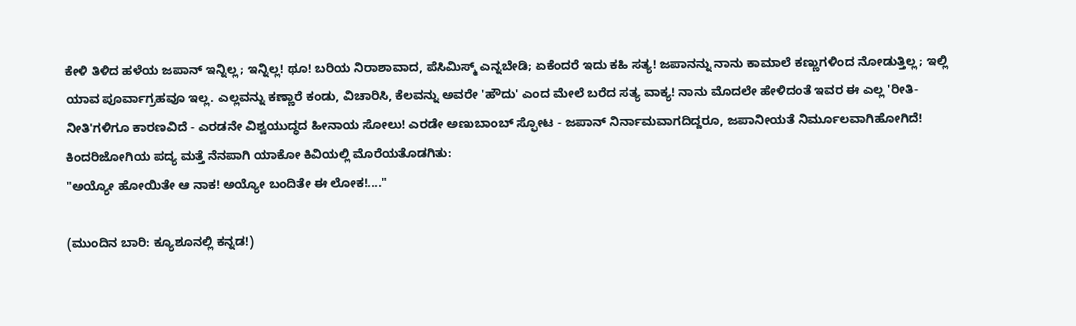ಕೇಳಿ ತಿಳಿದ ಹಳೆಯ ಜಪಾನ್ ಇನ್ನಿಲ್ಲ; ಇನ್ನಿಲ್ಲ! ಥೂ! ಬರಿಯ ನಿರಾಶಾವಾದ, ಪೆಸಿಮಿಸ್ಮ್ ಎನ್ನಬೇಡಿ; ಏಕೆಂದರೆ ಇದು ಕಹಿ ಸತ್ಯ! ಜಪಾನನ್ನು ನಾನು ಕಾಮಾಲೆ ಕಣ್ಣುಗಳಿಂದ ನೋಡುತ್ತಿಲ್ಲ; ಇಲ್ಲಿ ಯಾವ ಪೂರ್ವಾಗ್ರಹವೂ ಇಲ್ಲ. ಎಲ್ಲವನ್ನು ಕಣ್ಣಾರೆ ಕಂಡು, ವಿಚಾರಿಸಿ, ಕೆಲವನ್ನು ಅವರೇ 'ಹೌದು' ಎಂದ ಮೇಲೆ ಬರೆದ ಸತ್ಯ ವಾಕ್ಯ! ನಾನು ಮೊದಲೇ ಹೇಳಿದಂತೆ ಇವರ ಈ ಎಲ್ಲ 'ರೀತಿ-ನೀತಿ'ಗಳಿಗೂ ಕಾರಣವಿದೆ - ಎರಡನೇ ವಿಶ್ವಯುದ್ಧದ ಹೀನಾಯ ಸೋಲು! ಎರಡೇ ಅಣುಬಾಂಬ್ ಸ್ಫೋಟ - ಜಪಾನ್ ನಿರ್ನಾಮವಾಗದಿದ್ದರೂ, ಜಪಾನೀಯತೆ ನಿರ್ಮೂಲವಾಗಿಹೋಗಿದೆ! ಕಿಂದರಿಜೋಗಿಯ ಪದ್ಯ ಮತ್ತೆ ನೆನಪಾಗಿ ಯಾಕೋ ಕಿವಿಯಲ್ಲಿ ಮೊರೆಯತೊಡಗಿತು:
"ಅಯ್ಯೋ ಹೋಯಿತೇ ಆ ನಾಕ! ಅಯ್ಯೋ ಬಂದಿತೇ ಈ ಲೋಕ!...."

(ಮುಂದಿನ ಬಾರಿ: ಕ್ಯೂಶೂನಲ್ಲಿ ಕನ್ನಡ!)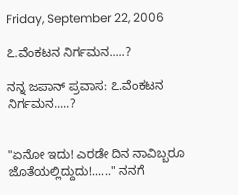Friday, September 22, 2006

೭.ವೆಂಕಟನ ನಿರ್ಗಮನ.....?

ನನ್ನ ಜಪಾನ್ ಪ್ರವಾಸ: ೭.ವೆಂಕಟನ ನಿರ್ಗಮನ.....?


"ಏನೋ ಇದು! ಎರಡೇ ದಿನ ನಾವಿಬ್ಬರೂ ಜೊತೆಯಲ್ಲಿದ್ದುದು!......" ನನಗೆ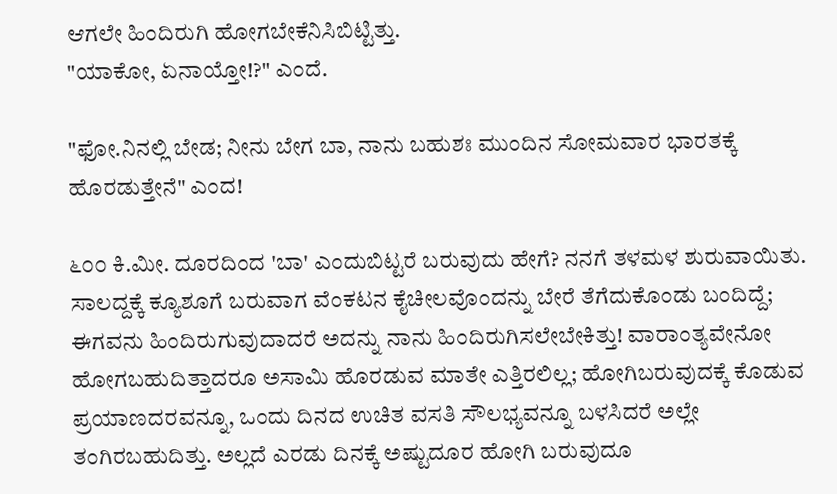ಆಗಲೇ ಹಿಂದಿರುಗಿ ಹೋಗಬೇಕೆನಿಸಿಬಿಟ್ಟಿತ್ತು.
"ಯಾಕೋ, ಏನಾಯ್ತೋ!?" ಎಂದೆ.

"ಫೋ.ನಿನಲ್ಲಿ ಬೇಡ; ನೀನು ಬೇಗ ಬಾ, ನಾನು ಬಹುಶಃ ಮುಂದಿನ ಸೋಮವಾರ ಭಾರತಕ್ಕೆ ಹೊರಡುತ್ತೇನೆ" ಎಂದ!

೬೦೦ ಕಿ.ಮೀ. ದೂರದಿಂದ 'ಬಾ' ಎಂದುಬಿಟ್ಟರೆ ಬರುವುದು ಹೇಗೆ? ನನಗೆ ತಳಮಳ ಶುರುವಾಯಿತು. ಸಾಲದ್ದಕ್ಕೆ ಕ್ಯೂಶೂಗೆ ಬರುವಾಗ ವೆಂಕಟನ ಕೈಚೀಲವೊಂದನ್ನು ಬೇರೆ ತೆಗೆದುಕೊಂಡು ಬಂದಿದ್ದೆ; ಈಗವನು ಹಿಂದಿರುಗುವುದಾದರೆ ಅದನ್ನು ನಾನು ಹಿಂದಿರುಗಿಸಲೇಬೇಕಿತ್ತು! ವಾರಾಂತ್ಯವೇನೋ ಹೋಗಬಹುದಿತ್ತಾದರೂ ಅಸಾಮಿ ಹೊರಡುವ ಮಾತೇ ಎತ್ತಿರಲಿಲ್ಲ; ಹೋಗಿಬರುವುದಕ್ಕೆ ಕೊಡುವ ಪ್ರಯಾಣದರವನ್ನೂ, ಒಂದು ದಿನದ ಉಚಿತ ವಸತಿ ಸೌಲಭ್ಯವನ್ನೂ ಬಳಸಿದರೆ ಅಲ್ಲೇ ತಂಗಿರಬಹುದಿತ್ತು. ಅಲ್ಲದೆ ಎರಡು ದಿನಕ್ಕೆ ಅಷ್ಟುದೂರ ಹೋಗಿ ಬರುವುದೂ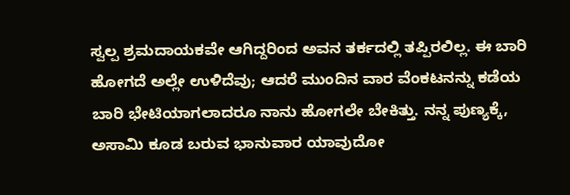ಸ್ವಲ್ಪ ಶ್ರಮದಾಯಕವೇ ಆಗಿದ್ದರಿಂದ ಅವನ ತರ್ಕದಲ್ಲಿ ತಪ್ಪಿರಲಿಲ್ಲ. ಈ ಬಾರಿ ಹೋಗದೆ ಅಲ್ಲೇ ಉಳಿದೆವು; ಆದರೆ ಮುಂದಿನ ವಾರ ವೆಂಕಟನನ್ನು ಕಡೆಯ ಬಾರಿ ಭೇಟಿಯಾಗಲಾದರೂ ನಾನು ಹೋಗಲೇ ಬೇಕಿತ್ತು. ನನ್ನ ಪುಣ್ಯಕ್ಕೆ, ಅಸಾಮಿ ಕೂಡ ಬರುವ ಭಾನುವಾರ ಯಾವುದೋ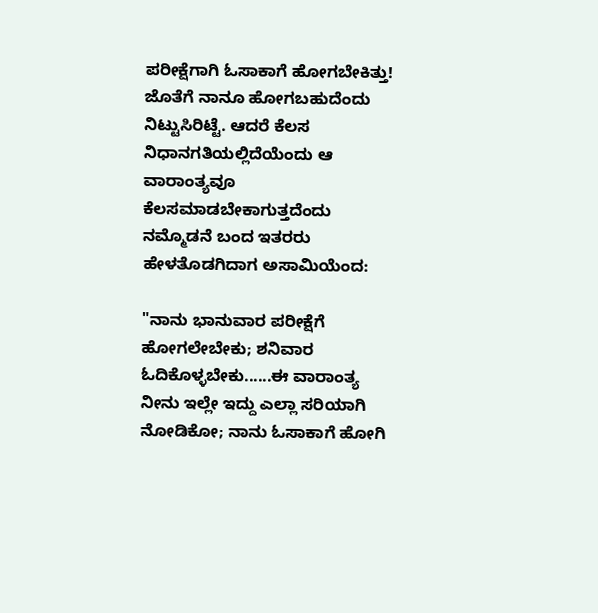ಪರೀಕ್ಷೆಗಾಗಿ ಓಸಾಕಾಗೆ ಹೋಗಬೇಕಿತ್ತು! ಜೊತೆಗೆ ನಾನೂ ಹೋಗಬಹುದೆಂದು ನಿಟ್ಟುಸಿರಿಟ್ಟೆ. ಆದರೆ ಕೆಲಸ ನಿಧಾನಗತಿಯಲ್ಲಿದೆಯೆಂದು ಆ ವಾರಾಂತ್ಯವೂ ಕೆಲಸಮಾಡಬೇಕಾಗುತ್ತದೆಂದು ನಮ್ಮೊಡನೆ ಬಂದ ಇತರರು ಹೇಳತೊಡಗಿದಾಗ ಅಸಾಮಿಯೆಂದ:

"ನಾನು ಭಾನುವಾರ ಪರೀಕ್ಷೆಗೆ ಹೋಗಲೇಬೇಕು; ಶನಿವಾರ ಓದಿಕೊಳ್ಳಬೇಕು......ಈ ವಾರಾಂತ್ಯ ನೀನು ಇಲ್ಲೇ ಇದ್ದು ಎಲ್ಲಾ ಸರಿಯಾಗಿ ನೋಡಿಕೋ; ನಾನು ಓಸಾಕಾಗೆ ಹೋಗಿ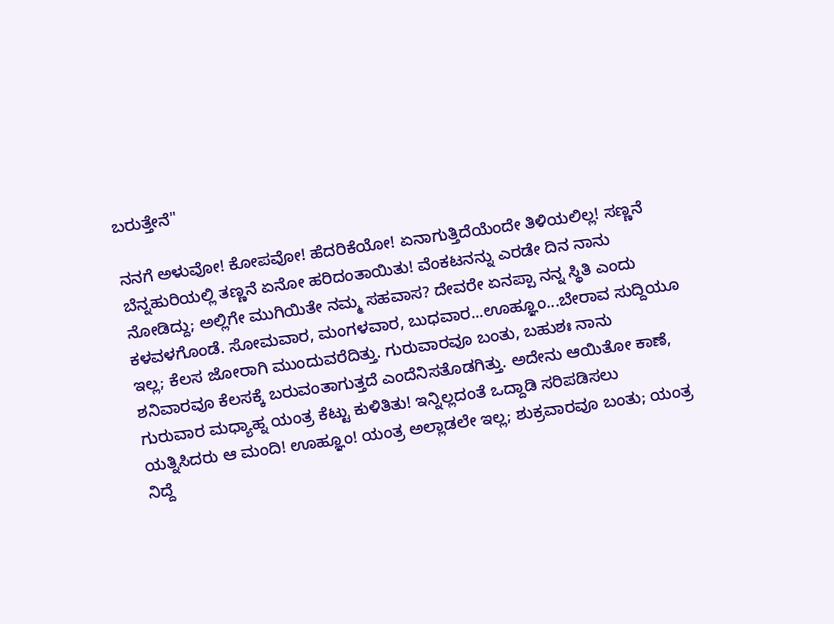ಬರುತ್ತೇನೆ"

ನನಗೆ ಅಳುವೋ! ಕೋಪವೋ! ಹೆದರಿಕೆಯೋ! ಏನಾಗುತ್ತಿದೆಯೆಂದೇ ತಿಳಿಯಲಿಲ್ಲ! ಸಣ್ಣನೆ ಬೆನ್ನಹುರಿಯಲ್ಲಿ ತಣ್ಣನೆ ಏನೋ ಹರಿದಂತಾಯಿತು! ವೆಂಕಟನನ್ನು ಎರಡೇ ದಿನ ನಾನು ನೋಡಿದ್ದು; ಅಲ್ಲಿಗೇ ಮುಗಿಯಿತೇ ನಮ್ಮ ಸಹವಾಸ? ದೇವರೇ ಏನಪ್ಪಾ ನನ್ನ ಸ್ಥಿತಿ ಎಂದು ಕಳವಳಗೊಂಡೆ. ಸೋಮವಾರ, ಮಂಗಳವಾರ, ಬುಧವಾರ...ಊಹ್ಞೂಂ...ಬೇರಾವ ಸುದ್ದಿಯೂ ಇಲ್ಲ; ಕೆಲಸ ಜೋರಾಗಿ ಮುಂದುವರೆದಿತ್ತು. ಗುರುವಾರವೂ ಬಂತು, ಬಹುಶಃ ನಾನು ಶನಿವಾರವೂ ಕೆಲಸಕ್ಕೆ ಬರುವಂತಾಗುತ್ತದೆ ಎಂದೆನಿಸತೊಡಗಿತ್ತು. ಅದೇನು ಆಯಿತೋ ಕಾಣೆ, ಗುರುವಾರ ಮಧ್ಯಾಹ್ನ ಯಂತ್ರ ಕೆಟ್ಟು ಕುಳಿತಿತು! ಇನ್ನಿಲ್ಲದಂತೆ ಒದ್ದಾಡಿ ಸರಿಪಡಿಸಲು ಯತ್ನಿಸಿದರು ಆ ಮಂದಿ! ಊಹ್ಞೂಂ! ಯಂತ್ರ ಅಲ್ಲಾಡಲೇ ಇಲ್ಲ; ಶುಕ್ರವಾರವೂ ಬಂತು; ಯಂತ್ರ ನಿದ್ದೆ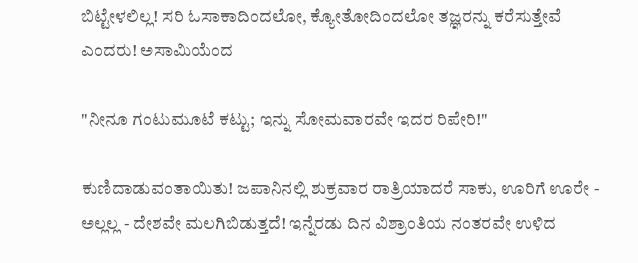ಬಿಟ್ಟೇಳಲಿಲ್ಲ! ಸರಿ ಓಸಾಕಾದಿಂದಲೋ, ಕ್ಯೋತೋದಿಂದಲೋ ತಜ್ಞರನ್ನು ಕರೆಸುತ್ತೇವೆ ಎಂದರು! ಅಸಾಮಿಯೆಂದ

"ನೀನೂ ಗಂಟುಮೂಟೆ ಕಟ್ಟು; ಇನ್ನು ಸೋಮವಾರವೇ ಇದರ ರಿಪೇರಿ!"

ಕುಣಿದಾಡುವಂತಾಯಿತು! ಜಪಾನಿನಲ್ಲಿ ಶುಕ್ರವಾರ ರಾತ್ರಿಯಾದರೆ ಸಾಕು, ಊರಿಗೆ ಊರೇ - ಅಲ್ಲಲ್ಲ - ದೇಶವೇ ಮಲಗಿಬಿಡುತ್ತದೆ! ಇನ್ನೆರಡು ದಿನ ವಿಶ್ರಾಂತಿಯ ನಂತರವೇ ಉಳಿದ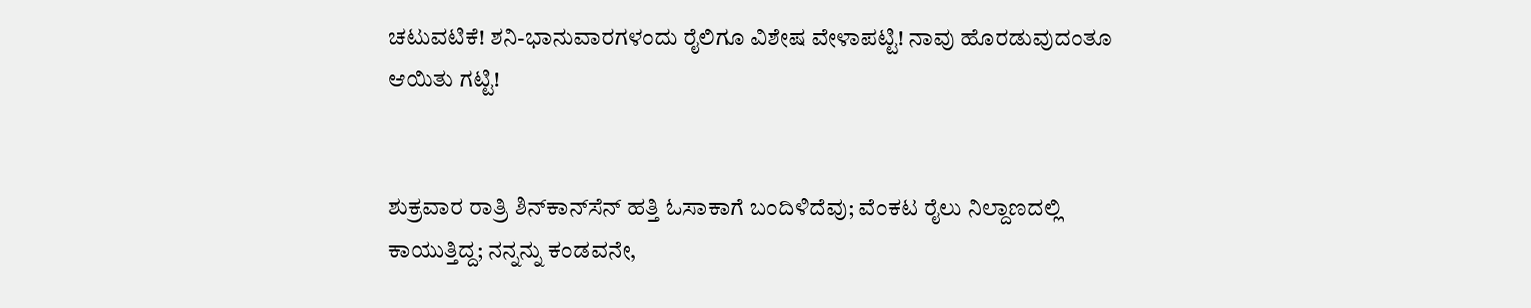ಚಟುವಟಿಕೆ! ಶನಿ-ಭಾನುವಾರಗಳಂದು ರೈಲಿಗೂ ವಿಶೇಷ ವೇಳಾಪಟ್ಟಿ! ನಾವು ಹೊರಡುವುದಂತೂ ಆಯಿತು ಗಟ್ಟಿ!


ಶುಕ್ರವಾರ ರಾತ್ರಿ ಶಿನ್‍ಕಾನ್‍ಸೆನ್ ಹತ್ತಿ ಓಸಾಕಾಗೆ ಬಂದಿಳಿದೆವು; ವೆಂಕಟ ರೈಲು ನಿಲ್ದಾಣದಲ್ಲಿ ಕಾಯುತ್ತಿದ್ದ; ನನ್ನನ್ನು ಕಂಡವನೇ,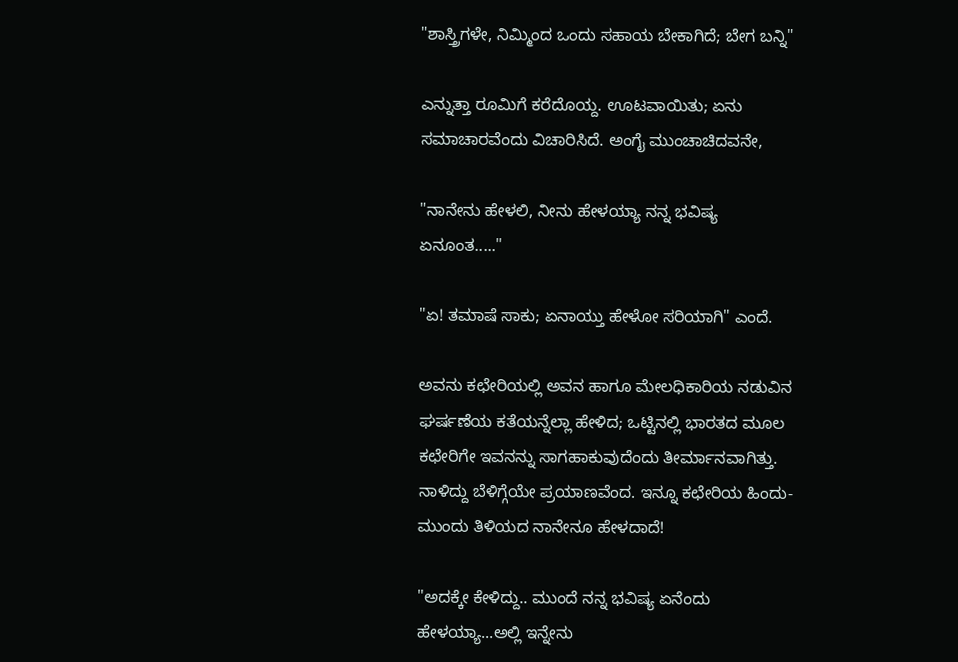"ಶಾಸ್ತ್ರಿಗಳೇ, ನಿಮ್ಮಿಂದ ಒಂದು ಸಹಾಯ ಬೇಕಾಗಿದೆ; ಬೇಗ ಬನ್ನಿ"

ಎನ್ನುತ್ತಾ ರೂಮಿಗೆ ಕರೆದೊಯ್ದ. ಊಟವಾಯಿತು; ಏನು ಸಮಾಚಾರವೆಂದು ವಿಚಾರಿಸಿದೆ. ಅಂಗೈ ಮುಂಚಾಚಿದವನೇ,

"ನಾನೇನು ಹೇಳಲಿ, ನೀನು ಹೇಳಯ್ಯಾ ನನ್ನ ಭವಿಷ್ಯ ಏನೂಂತ....."

"ಏ! ತಮಾಷೆ ಸಾಕು; ಏನಾಯ್ತು ಹೇಳೋ ಸರಿಯಾಗಿ" ಎಂದೆ.

ಅವನು ಕಛೇರಿಯಲ್ಲಿ ಅವನ ಹಾಗೂ ಮೇಲಧಿಕಾರಿಯ ನಡುವಿನ ಘರ್ಷಣೆಯ ಕತೆಯನ್ನೆಲ್ಲಾ ಹೇಳಿದ; ಒಟ್ಟಿನಲ್ಲಿ ಭಾರತದ ಮೂಲ ಕಛೇರಿಗೇ ಇವನನ್ನು ಸಾಗಹಾಕುವುದೆಂದು ತೀರ್ಮಾನವಾಗಿತ್ತು. ನಾಳಿದ್ದು ಬೆಳಿಗ್ಗೆಯೇ ಪ್ರಯಾಣವೆಂದ. ಇನ್ನೂ ಕಛೇರಿಯ ಹಿಂದು-ಮುಂದು ತಿಳಿಯದ ನಾನೇನೂ ಹೇಳದಾದೆ!

"ಅದಕ್ಕೇ ಕೇಳಿದ್ದು.. ಮುಂದೆ ನನ್ನ ಭವಿಷ್ಯ ಏನೆಂದು ಹೇಳಯ್ಯಾ...ಅಲ್ಲಿ ಇನ್ನೇನು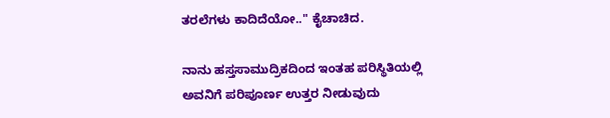ತರಲೆಗಳು ಕಾದಿದೆಯೋ.." ಕೈಚಾಚಿದ.

ನಾನು ಹಸ್ತಸಾಮುದ್ರಿಕದಿಂದ ಇಂತಹ ಪರಿಸ್ಥಿತಿಯಲ್ಲಿ ಅವನಿಗೆ ಪರಿಪೂರ್ಣ ಉತ್ತರ ನೀಡುವುದು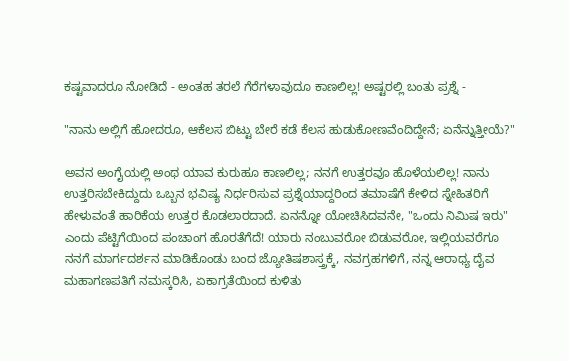ಕಷ್ಟವಾದರೂ ನೋಡಿದೆ - ಅಂತಹ ತರಲೆ ಗೆರೆಗಳಾವುದೂ ಕಾಣಲಿಲ್ಲ! ಅಷ್ಟರಲ್ಲಿ ಬಂತು ಪ್ರಶ್ನೆ -

"ನಾನು ಅಲ್ಲಿಗೆ ಹೋದರೂ, ಆಕೆಲಸ ಬಿಟ್ಟು ಬೇರೆ ಕಡೆ ಕೆಲಸ ಹುಡುಕೋಣವೆಂದಿದ್ದೇನೆ; ಏನೆನ್ನುತ್ತೀಯೆ?"

ಅವನ ಅಂಗೈಯಲ್ಲಿ ಅಂಥ ಯಾವ ಕುರುಹೂ ಕಾಣಲಿಲ್ಲ; ನನಗೆ ಉತ್ತರವೂ ಹೊಳೆಯಲಿಲ್ಲ! ನಾನು ಉತ್ತರಿಸಬೇಕಿದ್ದುದು ಒಬ್ಬನ ಭವಿಷ್ಯ ನಿರ್ಧರಿಸುವ ಪ್ರಶ್ನೆಯಾದ್ದರಿಂದ ತಮಾಷೆಗೆ ಕೇಳಿದ ಸ್ನೇಹಿತರಿಗೆ ಹೇಳುವಂತೆ ಹಾರಿಕೆಯ ಉತ್ತರ ಕೊಡಲಾರದಾದೆ. ಏನನ್ನೋ ಯೋಚಿಸಿದವನೇ, "ಒಂದು ನಿಮಿಷ ಇರು" ಎಂದು ಪೆಟ್ಟಿಗೆಯಿಂದ ಪಂಚಾಂಗ ಹೊರತೆಗೆದೆ! ಯಾರು ನಂಬುವರೋ ಬಿಡುವರೋ, ಇಲ್ಲಿಯವರೆಗೂ ನನಗೆ ಮಾರ್ಗದರ್ಶನ ಮಾಡಿಕೊಂಡು ಬಂದ ಜ್ಯೋತಿಷಶಾಸ್ತ್ರಕ್ಕೆ, ನವಗ್ರಹಗಳಿಗೆ, ನನ್ನ ಆರಾಧ್ಯ ದೈವ ಮಹಾಗಣಪತಿಗೆ ನಮಸ್ಕರಿಸಿ, ಏಕಾಗ್ರತೆಯಿಂದ ಕುಳಿತು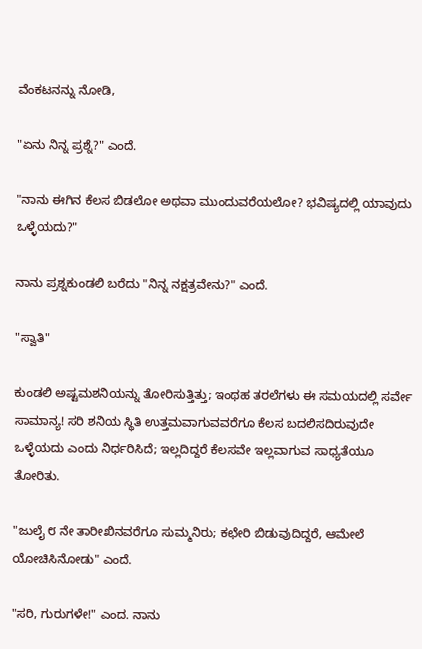ವೆಂಕಟನನ್ನು ನೋಡಿ,

"ಏನು ನಿನ್ನ ಪ್ರಶ್ನೆ?" ಎಂದೆ.

"ನಾನು ಈಗಿನ ಕೆಲಸ ಬಿಡಲೋ ಅಥವಾ ಮುಂದುವರೆಯಲೋ? ಭವಿಷ್ಯದಲ್ಲಿ ಯಾವುದು ಒಳ್ಳೆಯದು?"

ನಾನು ಪ್ರಶ್ನಕುಂಡಲಿ ಬರೆದು "ನಿನ್ನ ನಕ್ಷತ್ರವೇನು?" ಎಂದೆ.

"ಸ್ವಾತಿ"

ಕುಂಡಲಿ ಅಷ್ಟಮಶನಿಯನ್ನು ತೋರಿಸುತ್ತಿತ್ತು; ಇಂಥಹ ತರಲೆಗಳು ಈ ಸಮಯದಲ್ಲಿ ಸರ್ವೇ ಸಾಮಾನ್ಯ! ಸರಿ ಶನಿಯ ಸ್ಥಿತಿ ಉತ್ತಮವಾಗುವವರೆಗೂ ಕೆಲಸ ಬದಲಿಸದಿರುವುದೇ ಒಳ್ಳೆಯದು ಎಂದು ನಿರ್ಧರಿಸಿದೆ; ಇಲ್ಲದಿದ್ದರೆ ಕೆಲಸವೇ ಇಲ್ಲವಾಗುವ ಸಾಧ್ಯತೆಯೂ ತೋರಿತು.

"ಜುಲೈ ೮ ನೇ ತಾರೀಖಿನವರೆಗೂ ಸುಮ್ಮನಿರು; ಕಛೇರಿ ಬಿಡುವುದಿದ್ದರೆ, ಆಮೇಲೆ ಯೋಚಿಸಿನೋಡು" ಎಂದೆ.

"ಸರಿ, ಗುರುಗಳೇ!" ಎಂದ. ನಾನು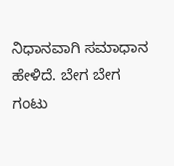ನಿಧಾನವಾಗಿ ಸಮಾಧಾನ ಹೇಳಿದೆ. ಬೇಗ ಬೇಗ ಗಂಟು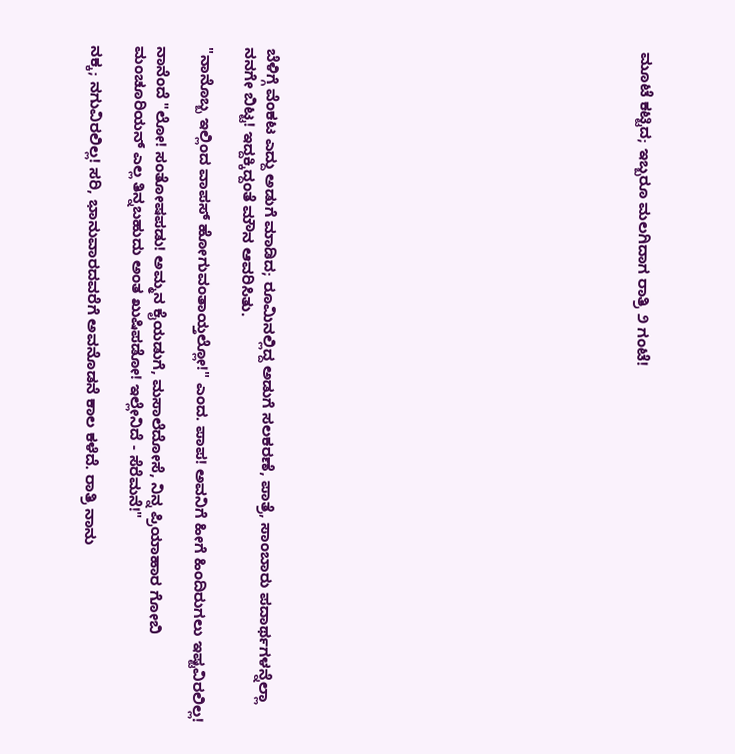ಮೂಟೆ ಕಟ್ಟಿದ; ಇಬ್ಬರೂ ಮಲಗಿದಾಗ ರಾತ್ರಿ ೨ ಗಂಟೆ!
















ಬೆಳಿಗ್ಗೆ ವೆಂಕಟ ಎದ್ದು ಅಡುಗೆ ಮಾಡಿದ; ರೂಮಿನಲ್ಲಿದ್ದ ಅಡುಗೆ ಸಲಕರಣೆ, ಪಾತ್ರೆ, ಸಾಂಬಾರು ಪದಾರ್ಥಗಳನ್ನೆಲ್ಲಾ ನನಗೇ ಬಿಟ್ಟ! ಇದ್ದಕ್ಕಿದ್ದಂತೆ ಮೌನ ಆವರಿಸಿತು.

"ನಾನೊಬ್ಬ ಇಲ್ಲಿಂದ ವಾಪಸ್ ಹೋಗುವಂತಾಯ್ತಲ್ಲೋ!" ಎಂದ. ಪಾಪ! ಅವನಿಗೆ ಹೀಗೆ ಹಿಂದಿರುಗಲು ಇಷ್ಟವಿರಲಿಲ್ಲ!

ನಾನೆಂದೆ "ಲೋ! ಸಂತೋಷಪಡು! ಅಮ್ಮನ ಕೈಯಡುಗೆ, ಮಸಾಲೆದೋಸೆ, ನಿನ್ನ ಪ್ರಿಯಾಹಾರ ಗೋಬಿ ಮಂಚೂರಿಯನ್ ಎಲ್ಲ ತಿನ್ನಬಹುದು ಅಂತ ಖುಷಿಪಡೋ! ಇಲ್ಲೇನಿದೆ - ಸೆರೆಮನೆ!"

ನಕ್ಕ; ನಗುವಿರಲಿಲ್ಲ! ಸರಿ, ಭಾನುವಾರದವರೆಗೆ ಅವನೊಡನೆ ಕಾಲ ಕಳೆದೆ. ರಾತ್ರಿ ನಾನು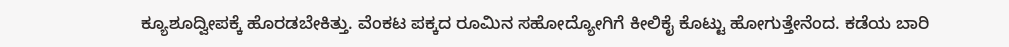ಕ್ಯೂಶೂದ್ವೀಪಕ್ಕೆ ಹೊರಡಬೇಕಿತ್ತು. ವೆಂಕಟ ಪಕ್ಕದ ರೂಮಿನ ಸಹೋದ್ಯೋಗಿಗೆ ಕೀಲಿಕೈ ಕೊಟ್ಟು ಹೋಗುತ್ತೇನೆಂದ. ಕಡೆಯ ಬಾರಿ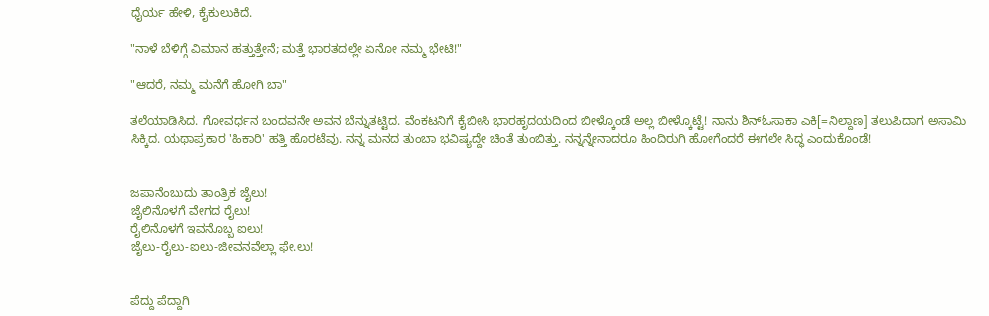ಧೈರ್ಯ ಹೇಳಿ, ಕೈಕುಲುಕಿದೆ.

"ನಾಳೆ ಬೆಳಿಗ್ಗೆ ವಿಮಾನ ಹತ್ತುತ್ತೇನೆ; ಮತ್ತೆ ಭಾರತದಲ್ಲೇ ಏನೋ ನಮ್ಮ ಭೇಟಿ!"

"ಆದರೆ, ನಮ್ಮ ಮನೆಗೆ ಹೋಗಿ ಬಾ"

ತಲೆಯಾಡಿಸಿದ. ಗೋವರ್ಧನ ಬಂದವನೇ ಅವನ ಬೆನ್ನುತಟ್ಟಿದ. ವೆಂಕಟನಿಗೆ ಕೈಬೀಸಿ ಭಾರಹೃದಯದಿಂದ ಬೀಳ್ಕೊಂಡೆ ಅಲ್ಲ ಬೀಳ್ಕೊಟ್ಟೆ! ನಾನು ಶಿನ್‍ಓಸಾಕಾ ಎಕಿ[=ನಿಲ್ದಾಣ] ತಲುಪಿದಾಗ ಅಸಾಮಿ ಸಿಕ್ಕಿದ. ಯಥಾಪ್ರಕಾರ 'ಹಿಕಾರಿ' ಹತ್ತಿ ಹೊರಟೆವು. ನನ್ನ ಮನದ ತುಂಬಾ ಭವಿಷ್ಯದ್ದೇ ಚಿಂತೆ ತುಂಬಿತ್ತು. ನನ್ನನ್ನೇನಾದರೂ ಹಿಂದಿರುಗಿ ಹೋಗೆಂದರೆ ಈಗಲೇ ಸಿದ್ಧ ಎಂದುಕೊಂಡೆ!


ಜಪಾನೆಂಬುದು ತಾಂತ್ರಿಕ ಜೈಲು!
ಜೈಲಿನೊಳಗೆ ವೇಗದ ರೈಲು!
ರೈಲಿನೊಳಗೆ ಇವನೊಬ್ಬ ಐಲು!
ಜೈಲು-ರೈಲು-ಐಲು-ಜೀವನವೆಲ್ಲಾ ಫೇ.ಲು!


ಪೆದ್ದು ಪೆದ್ದಾಗಿ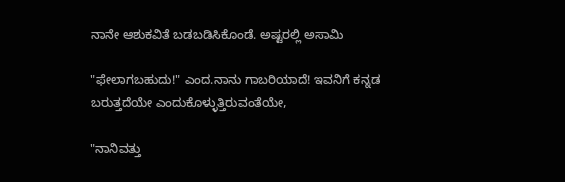ನಾನೇ ಆಶುಕವಿತೆ ಬಡಬಡಿಸಿಕೊಂಡೆ. ಅಷ್ಟರಲ್ಲಿ ಅಸಾಮಿ

"ಫೇಲಾಗಬಹುದು!" ಎಂದ.ನಾನು ಗಾಬರಿಯಾದೆ! ಇವನಿಗೆ ಕನ್ನಡ ಬರುತ್ತದೆಯೇ ಎಂದುಕೊಳ್ಳುತ್ತಿರುವಂತೆಯೇ,

"ನಾನಿವತ್ತು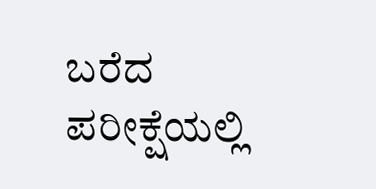ಬರೆದ ಪರೀಕ್ಷೆಯಲ್ಲಿ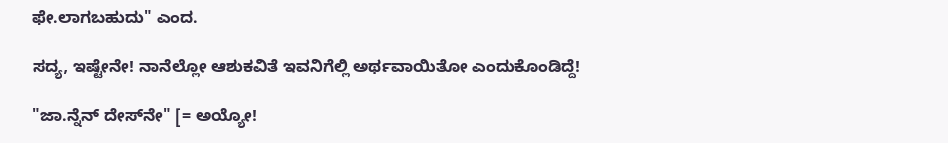ಫೇ.ಲಾಗಬಹುದು" ಎಂದ.

ಸದ್ಯ, ಇಷ್ಟೇನೇ! ನಾನೆಲ್ಲೋ ಆಶುಕವಿತೆ ಇವನಿಗೆಲ್ಲಿ ಅರ್ಥವಾಯಿತೋ ಎಂದುಕೊಂಡಿದ್ದೆ!

"ಜಾ.ನ್ನೆನ್ ದೇಸ್‍ನೇ" [= ಅಯ್ಯೋ!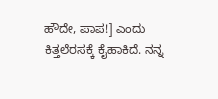ಹೌದೇ, ಪಾಪ!] ಎಂದು ಕಿತ್ತಲೆರಸಕ್ಕೆ ಕೈಹಾಕಿದೆ. ನನ್ನ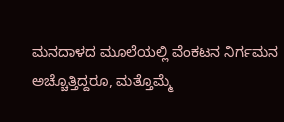ಮನದಾಳದ ಮೂಲೆಯಲ್ಲಿ ವೆಂಕಟನ ನಿರ್ಗಮನ ಅಚ್ಚೊತ್ತಿದ್ದರೂ, ಮತ್ತೊಮ್ಮೆ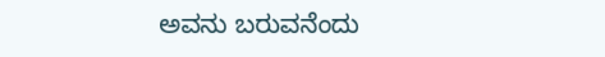ಅವನು ಬರುವನೆಂದು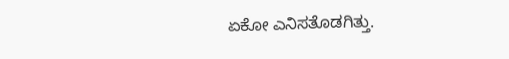ಏಕೋ ಎನಿಸತೊಡಗಿತ್ತು.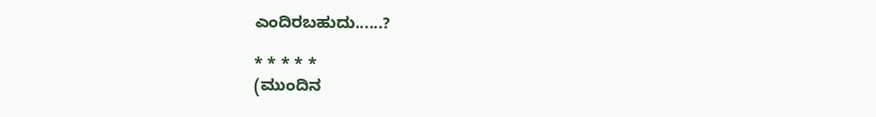ಎಂದಿರಬಹುದು......?

* * * * *
(ಮುಂದಿನ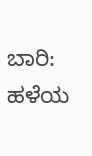ಬಾರಿ: ಹಳೆಯ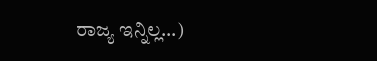ರಾಜ್ಯ ಇನ್ನಿಲ್ಲ...)